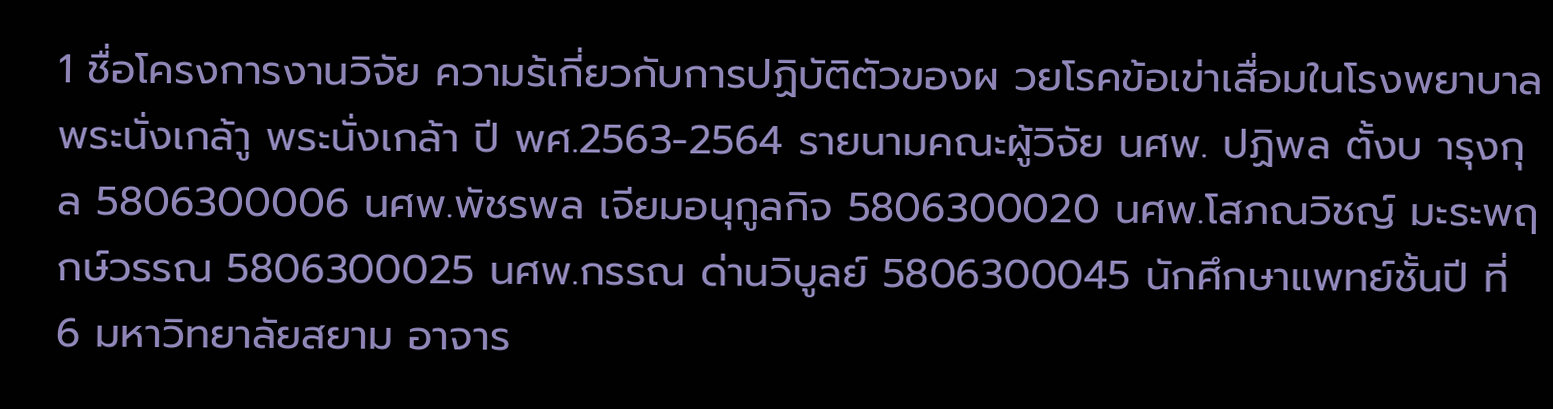1 ชื่อโครงการงานวิจัย ความร้เกี่ยวกับการปฏิบัติตัวของผ วยโรคข้อเข่าเสื่อมในโรงพยาบาลพระนั่งเกล้าู พระนั่งเกล้า ปี พศ.2563-2564 รายนามคณะผู้วิจัย นศพ. ปฏิพล ตั้งบ ารุงกุล 5806300006 นศพ.พัชรพล เจียมอนุกูลกิจ 5806300020 นศพ.โสภณวิชญ์ มะระพฤกษ์วรรณ 5806300025 นศพ.กรรณ ด่านวิบูลย์ 5806300045 นักศึกษาแพทย์ชั้นปี ที่ 6 มหาวิทยาลัยสยาม อาจาร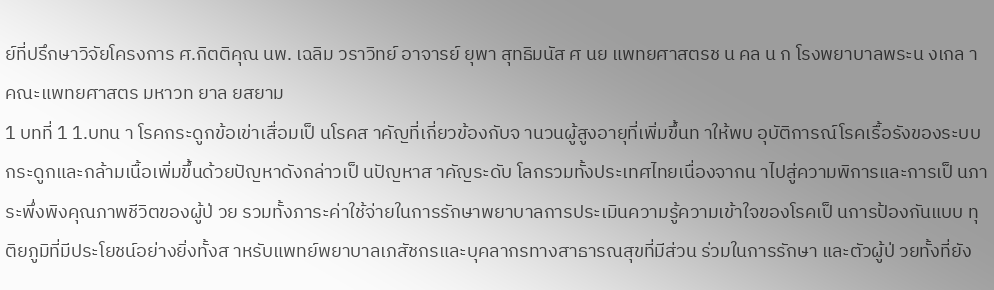ย์ที่ปรึกษาวิจัยโครงการ ศ.กิตติคุณ นพ. เฉลิม วราวิทย์ อาจารย์ ยุพา สุทธิมนัส ศ นย แพทยศาสตรช น คล น ก โรงพยาบาลพระน งเกล า คณะแพทยศาสตร มหาวท ยาล ยสยาม
1 บทที่ 1 1.บทน า โรคกระดูกข้อเข่าเสื่อมเป็ นโรคส าคัญที่เกี่ยวข้องกับจ านวนผู้สูงอายุที่เพิ่มขึ้นท าให้พบ อุบัติการณ์โรคเรื้อรังของระบบกระดูกและกล้ามเนื้อเพิ่มขึ้นด้วยปัญหาดังกล่าวเป็ นปัญหาส าคัญระดับ โลกรวมทั้งประเทศไทยเนื่องจากน าไปสู่ความพิการและการเป็ นภาระพึ่งพิงคุณภาพชีวิตของผู้ป่ วย รวมทั้งภาระค่าใช้จ่ายในการรักษาพยาบาลการประเมินความรู้ความเข้าใจของโรคเป็ นการป้องกันแบบ ทุติยภูมิที่มีประโยชน์อย่างยิ่งทั้งส าหรับแพทย์พยาบาลเภสัชกรและบุคลากรทางสาธารณสุขที่มีส่วน ร่วมในการรักษา และตัวผู้ป่ วยทั้งที่ยัง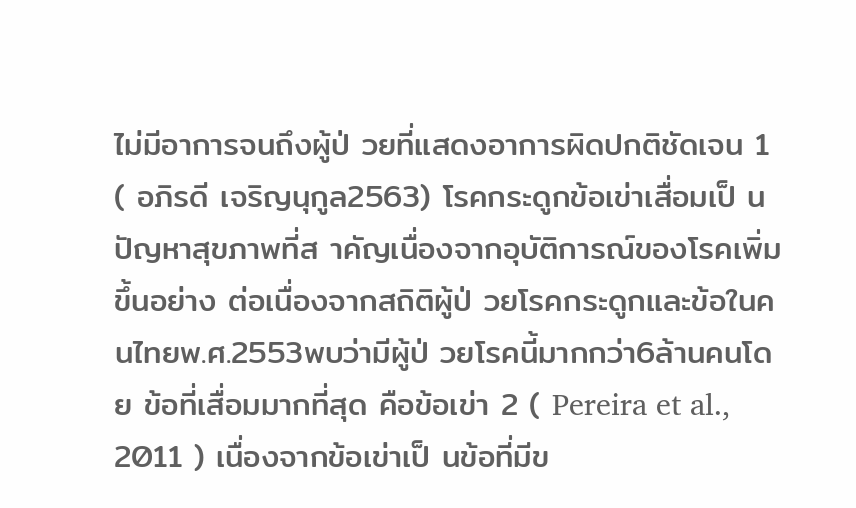ไม่มีอาการจนถึงผู้ป่ วยที่แสดงอาการผิดปกติชัดเจน 1 ( อภิรดี เจริญนุกูล2563) โรคกระดูกข้อเข่าเสื่อมเป็ นปัญหาสุขภาพที่ส าคัญเนื่องจากอุบัติการณ์ของโรคเพิ่มขึ้นอย่าง ต่อเนื่องจากสถิติผู้ป่ วยโรคกระดูกและข้อในคนไทยพ.ศ.2553พบว่ามีผู้ป่ วยโรคนี้มากกว่า6ล้านคนโดย ข้อที่เสื่อมมากที่สุด คือข้อเข่า 2 ( Pereira et al., 2011 ) เนื่องจากข้อเข่าเป็ นข้อที่มีข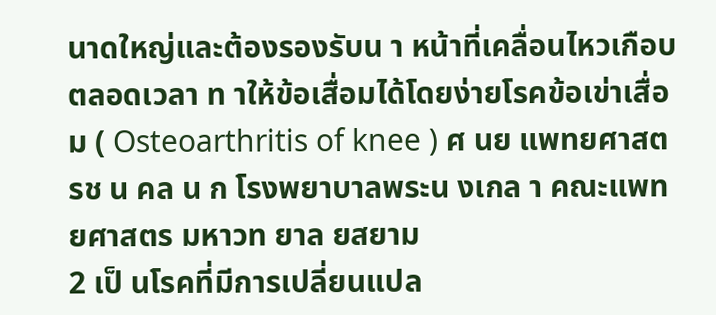นาดใหญ่และต้องรองรับน า หน้าที่เคลื่อนไหวเกือบตลอดเวลา ท าให้ข้อเสื่อมได้โดยง่ายโรคข้อเข่าเสื่อม ( Osteoarthritis of knee ) ศ นย แพทยศาสตรช น คล น ก โรงพยาบาลพระน งเกล า คณะแพทยศาสตร มหาวท ยาล ยสยาม
2 เป็ นโรคที่มีการเปลี่ยนแปล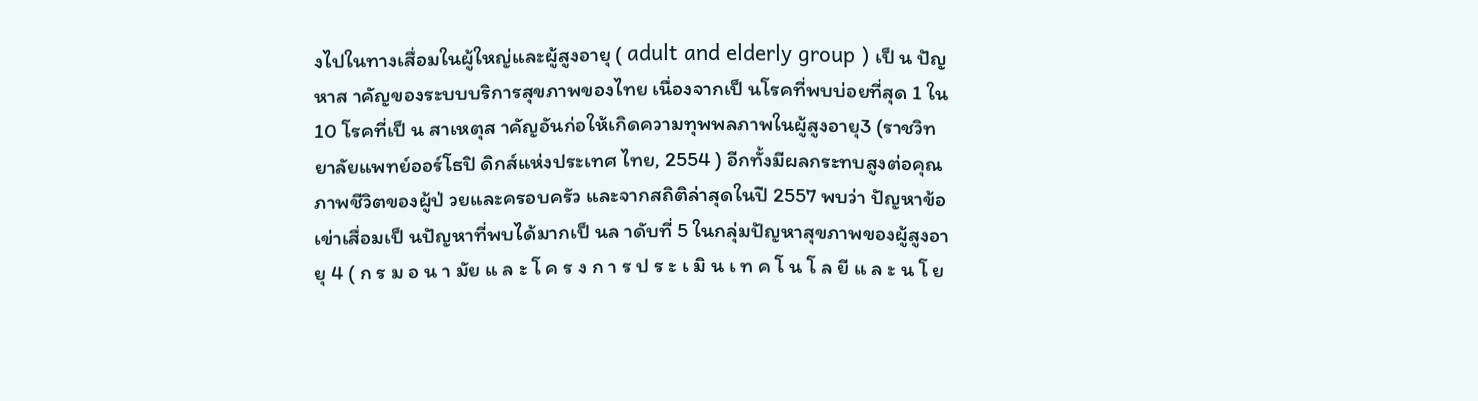งไปในทางเสื่อมในผู้ใหญ่และผู้สูงอายุ ( adult and elderly group ) เป็ น ปัญหาส าคัญของระบบบริการสุขภาพของไทย เนื่องจากเป็ นโรคที่พบบ่อยที่สุด 1 ใน 10 โรคที่เป็ น สาเหตุส าคัญอันก่อให้เกิดความทุพพลภาพในผู้สูงอายุ3 (ราชวิทยาลัยแพทย์ออร์โธปิ ดิกส์แห่งประเทศ ไทย, 2554 ) อีกทั้งมีผลกระทบสูงต่อคุณภาพชีวิตของผู้ป่ วยและครอบครัว และจากสถิติล่าสุดในปี 2557 พบว่า ปัญหาข้อเข่าเสื่อมเป็ นปัญหาที่พบได้มากเป็ นล าดับที่ 5 ในกลุ่มปัญหาสุขภาพของผู้สูงอายุ 4 ( ก ร ม อ น า มัย แ ล ะ โ ค ร ง ก า ร ป ร ะ เ มิ น เ ท ค โ น โ ล ยี แ ล ะ น โ ย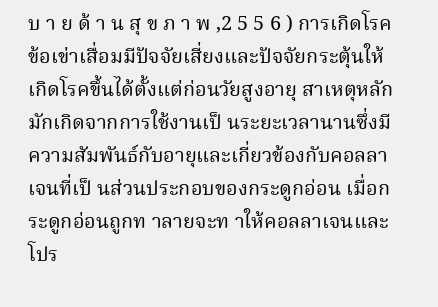บ า ย ด้ า น สุ ข ภ า พ ,2 5 5 6 ) การเกิดโรคข้อเข่าเสื่อมมีปัจจัยเสี่ยงและปัจจัยกระตุ้นให้เกิดโรคขึ้นได้ตั้งแต่ก่อนวัยสูงอายุ สาเหตุหลักมักเกิดจากการใช้งานเป็ นระยะเวลานานซึ่งมีความสัมพันธ์กับอายุและเกี่ยวข้องกับคอลลา เจนที่เป็ นส่วนประกอบของกระดูกอ่อน เมื่อกระดูกอ่อนถูกท าลายจะท าให้คอลลาเจนและโปร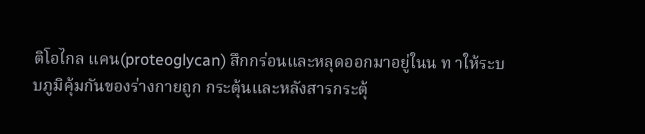ติโอไกล แคน(proteoglycan) สึกกร่อนและหลุดออกมาอยู่ในน ท าให้ระบบภูมิคุ้มกันของร่างกายถูก กระตุ้นและหลังสารกระตุ้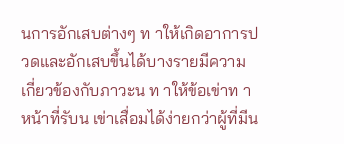นการอักเสบต่างๆ ท าให้เกิดอาการปวดและอักเสบขึ้นได้บางรายมีความ เกี่ยวข้องกับภาวะน ท าให้ข้อเข่าท าหน้าที่รับน เข่าเสื่อมได้ง่ายกว่าผู้ที่มีน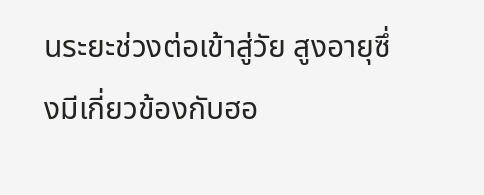นระยะช่วงต่อเข้าสู่วัย สูงอายุซึ่ งมีเกี่ยวข้องกับฮอ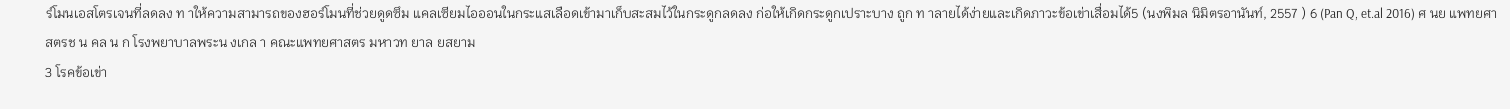ร์โมนเอสโตรเจนที่ลดลง ท าให้ความสามารถของฮอร์โมนที่ช่วยดูดซึม แคลเซียมไอออนในกระแสเลือดเข้ามาเก็บสะสมไว้ในกระดูกลดลง ก่อให้เกิดกระดูกเปราะบาง ถูก ท าลายได้ง่ายและเกิดภาวะข้อเข่าเสื่อมได้5 (นงพิมล นิมิตรอานันท์, 2557 ) 6 (Pan Q, et.al 2016) ศ นย แพทยศาสตรช น คล น ก โรงพยาบาลพระน งเกล า คณะแพทยศาสตร มหาวท ยาล ยสยาม
3 โรคข้อเข่า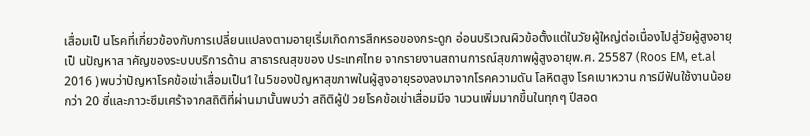เสื่อมเป็ นโรคที่เกี่ยวข้องกับการเปลี่ยนแปลงตามอายุเริ่มเกิดการสึกหรอของกระดูก อ่อนบริเวณผิวข้อตั้งแต่ในวัยผู้ใหญ่ต่อเนื่องไปสู่วัยผู้สูงอายุเป็ นปัญหาส าคัญของระบบบริการด้าน สาธารณสุขของ ประเทศไทย จากรายงานสถานการณ์สุขภาพผู้สูงอายุพ.ศ. 25587 (Roos EM, et.al 2016 )พบว่าปัญหาโรคข้อเข่าเสื่อมเป็น1ใน5ของปัญหาสุขภาพในผู้สูงอายุรองลงมาจากโรคความดัน โลหิตสูง โรคเบาหวาน การมีฟันใช้งานน้อยกว่า 20 ซี่และภาวะซึมเศร้าจากสถิติที่ผ่านมานั้นพบว่า สถิติผู้ป่ วยโรคข้อเข่าเสื่อมมีจ านวนเพิ่มมากขึ้นในทุกๆ ปีสอด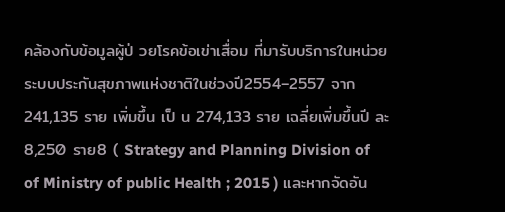คล้องกับข้อมูลผู้ป่ วยโรคข้อเข่าเสื่อม ที่มารับบริการในหน่วยระบบประกันสุขภาพแห่งชาติในช่วงปี2554–2557 จาก241,135 ราย เพิ่มขึ้น เป็ น 274,133 ราย เฉลี่ยเพิ่มขึ้นปี ละ 8,250 ราย8 ( Strategy and Planning Division of of Ministry of public Health ; 2015 ) และหากจัดอัน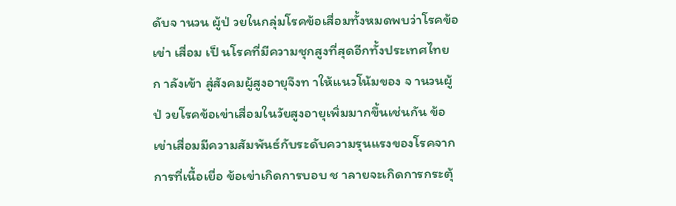ดับจ านวน ผู้ป่ วยในกลุ่มโรคข้อเสื่อมทั้งหมดพบว่าโรคข้อเข่า เสื่อม เป็ นโรคที่มีความชุกสูงที่สุดอีกทั้งประเทศไทยก าลังเข้า สู่สังคมผู้สูงอายุจึงท าให้แนวโน้มของ จ านวนผู้ป่ วยโรคข้อเข่าเสื่อมในวัยสูงอายุเพิ่มมากขึ้นเช่นกัน ข้อเข่าเสื่อมมีความสัมพันธ์กับระดับความรุนแรงของโรคจากการที่เนื้อเยื่อ ข้อเข่าเกิดการบอบ ช าลายจะเกิดการกระตุ้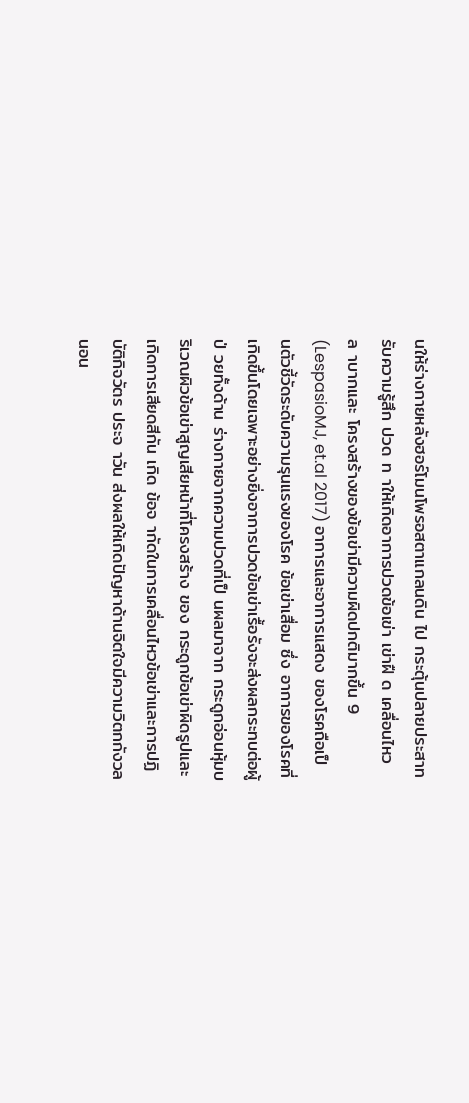นให้ร่างกายหลังฮอร์โมนโพรอสตาแกลนดิน ไป กระตุ้นปลายประสาทรับความรู้สึก ปวด ท าให้เกิดอาการปวดข้อเข่า เข่าฝื ด เคลื่อนไหว ล าบากและ โครงสร้างของข้อเข่ามีความผิดปกติมากขึ้น 9 (LespasioMJ, et.al 2017) อาการและอาการแสดง ของโรคถือเป็ นตัวชี้วัดระดับความรุนแรงของโรค ข้อเข่าเสื่อม ซึ่ง อาการของโรคที่เกิดขึ้นโดยเฉพาะอย่างยิ่งอาการปวดข้อเข่าเรื้อรังจะส่งผลกระทบต่อผู้ป่ วยทั้งด้าน ร่างกายจากความปวดที่เป็ นผลมาจาก กระดูกอ่อนหุ้มบริเวณผิวข้อเข่าสูญเสียหน้าที่โครงสร้าง ของ กระดูกข้อเข่าผิดรูปและเกิดการเสียดสีกัน เกิด ข้อจ ากัดในการเคลื่อนไหวข้อเข่าและการปฏิบัติกิจวัตร ประจ าวัน ส่งผลให้เกิดปัญหาด้านจิตใจมีความวิตกกังวล นอน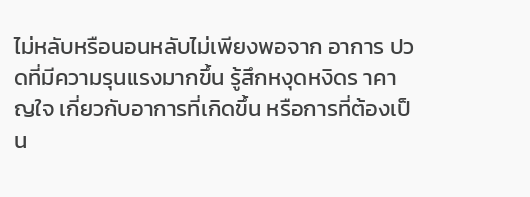ไม่หลับหรือนอนหลับไม่เพียงพอจาก อาการ ปวดที่มีความรุนแรงมากขึ้น รู้สึกหงุดหงิดร าคาญใจ เกี่ยวกับอาการที่เกิดขึ้น หรือการที่ต้องเป็ น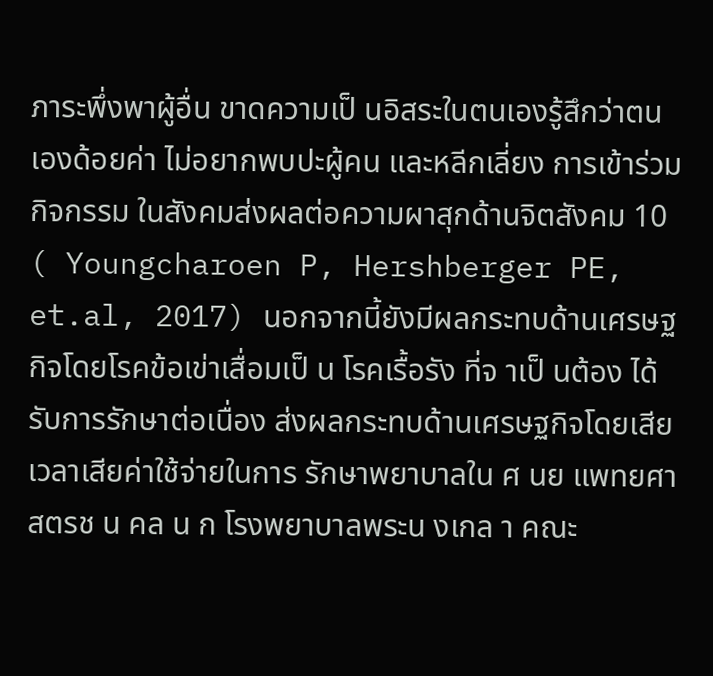ภาระพึ่งพาผู้อื่น ขาดความเป็ นอิสระในตนเองรู้สึกว่าตนเองด้อยค่า ไม่อยากพบปะผู้คน และหลีกเลี่ยง การเข้าร่วมกิจกรรม ในสังคมส่งผลต่อความผาสุกด้านจิตสังคม 10 ( Youngcharoen P, Hershberger PE, et.al, 2017) นอกจากนี้ยังมีผลกระทบด้านเศรษฐกิจโดยโรคข้อเข่าเสื่อมเป็ น โรคเรื้อรัง ที่จ าเป็ นต้อง ได้รับการรักษาต่อเนื่อง ส่งผลกระทบด้านเศรษฐกิจโดยเสียเวลาเสียค่าใช้จ่ายในการ รักษาพยาบาลใน ศ นย แพทยศาสตรช น คล น ก โรงพยาบาลพระน งเกล า คณะ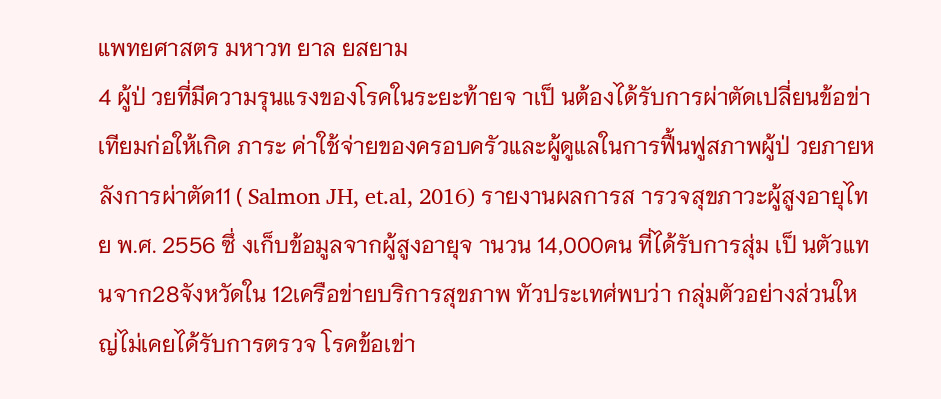แพทยศาสตร มหาวท ยาล ยสยาม
4 ผู้ป่ วยที่มีความรุนแรงของโรคในระยะท้ายจ าเป็ นต้องได้รับการผ่าตัดเปลี่ยนข้อข่าเทียมก่อให้เกิด ภาระ ค่าใช้จ่ายของครอบครัวและผู้ดูแลในการฟื้นฟูสภาพผู้ป่ วยภายหลังการผ่าตัด11 ( Salmon JH, et.al, 2016) รายงานผลการส ารวจสุขภาวะผู้สูงอายุไทย พ.ศ. 2556 ซึ่ งเก็บข้อมูลจากผู้สูงอายุจ านวน 14,000คน ที่ได้รับการสุ่ม เป็ นตัวแทนจาก28จังหวัดใน 12เครือข่ายบริการสุขภาพ ทัวประเทศ่พบว่า กลุ่มตัวอย่างส่วนใหญ่ไม่เคยได้รับการตรวจ โรคข้อเข่า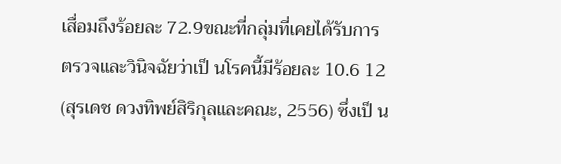เสื่อมถึงร้อยละ 72.9ขณะที่กลุ่มที่เคยได้รับการ ตรวจและวินิจฉัยว่าเป็ นโรคนี้มีร้อยละ 10.6 12 (สุรเดช ดวงทิพย์สิริกุลและคณะ, 2556) ซึ่งเป็ น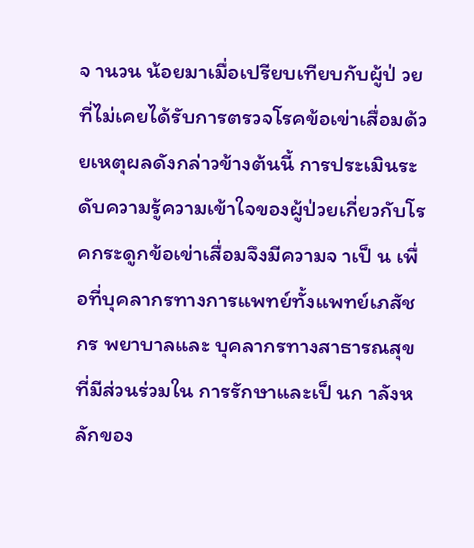จ านวน น้อยมาเมื่อเปรียบเทียบกับผู้ป่ วยที่ไม่เคยได้รับการตรวจโรคข้อเข่าเสื่อมด้วยเหตุผลดังกล่าวข้างต้นนี้ การประเมินระดับความรู้ความเข้าใจของผู้ป่วยเกี่ยวกับโรคกระดูกข้อเข่าเสื่อมจึงมีความจ าเป็ น เพื่อที่บุคลากรทางการแพทย์ทั้งแพทย์เภสัชกร พยาบาลและ บุคลากรทางสาธารณสุข ที่มีส่วนร่วมใน การรักษาและเป็ นก าลังหลักของ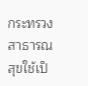กระทรวงสาธารณสุขใช้เป็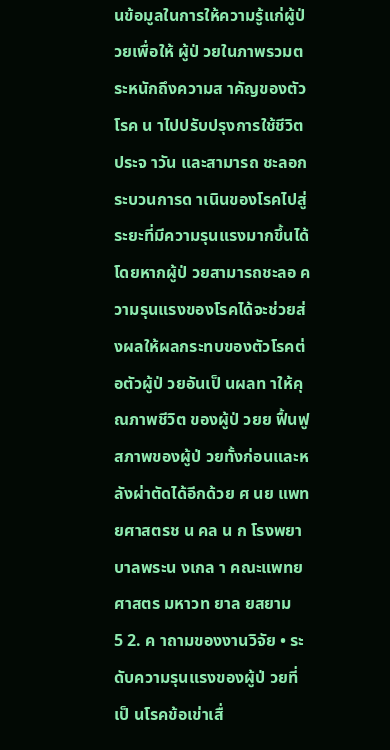นข้อมูลในการให้ความรู้แก่ผู้ป่ วยเพื่อให้ ผู้ป่ วยในภาพรวมตระหนักถึงความส าคัญของตัวโรค น าไปปรับปรุงการใช้ชีวิตประจ าวัน และสามารถ ชะลอกระบวนการด าเนินของโรคไปสู่ระยะที่มีความรุนแรงมากขึ้นได้ โดยหากผู้ป่ วยสามารถชะลอ ความรุนแรงของโรคได้จะช่วยส่งผลให้ผลกระทบของตัวโรคต่อตัวผู้ป่ วยอันเป็ นผลท าให้คุณภาพชีวิต ของผู้ป่ วยย ฟื้นฟูสภาพของผู้ป่ วยทั้งก่อนและหลังผ่าตัดได้อีกด้วย ศ นย แพทยศาสตรช น คล น ก โรงพยาบาลพระน งเกล า คณะแพทยศาสตร มหาวท ยาล ยสยาม
5 2. ค าถามของงานวิจัย • ระดับความรุนแรงของผู้ป่ วยที่เป็ นโรคข้อเข่าเสื่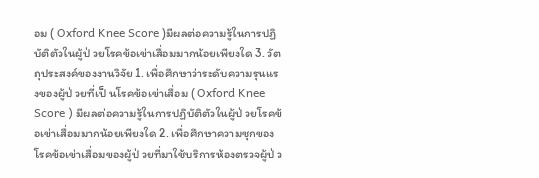อม ( Oxford Knee Score )มีผลต่อความรู้ในการปฏิบัติตัวในผู้ป่ วยโรคข้อเข่าเสื่อมมากน้อยเพียงใด 3. วัตถุประสงค์ของงานวิจัย 1. เพื่อศึกษาว่าระดับความรุนแรงของผู้ป่ วยที่เป็ นโรคข้อเข่าเสื่อม ( Oxford Knee Score ) มีผลต่อความรู้ในการปฏิบัติตัวในผู้ป่ วยโรคข้อเข่าเสื่อมมากน้อยเพียงใด 2. เพื่อศึกษาความชุกของโรคข้อเข่าเสื่อมของผู้ป่ วยที่มาใช้บริการห้องตรวจผู้ป่ ว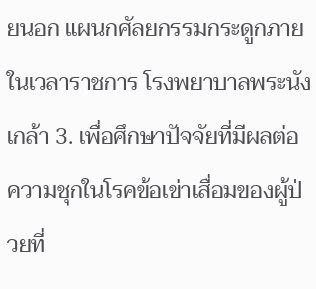ยนอก แผนกศัลยกรรมกระดูกภายในเวลาราชการ โรงพยาบาลพระนังเกล้า 3. เพื่อศึกษาปัจจัยที่มีผลต่อความชุกในโรคข้อเข่าเสื่อมของผู้ป่ วยที่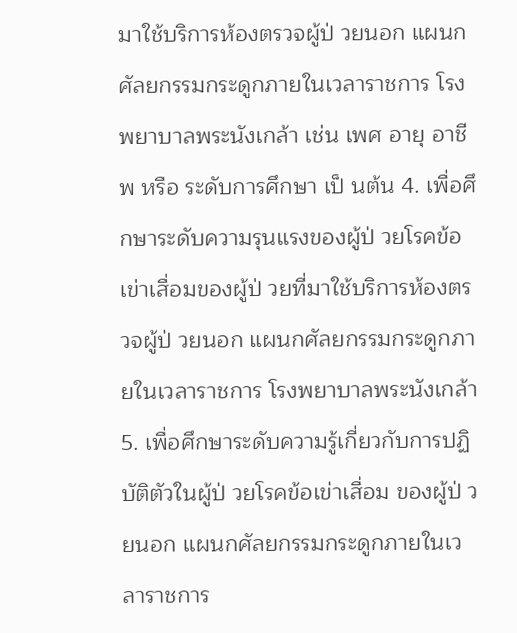มาใช้บริการห้องตรวจผู้ป่ วยนอก แผนกศัลยกรรมกระดูกภายในเวลาราชการ โรงพยาบาลพระนังเกล้า เช่น เพศ อายุ อาชีพ หรือ ระดับการศึกษา เป็ นต้น 4. เพื่อศึกษาระดับความรุนแรงของผู้ป่ วยโรคข้อเข่าเสื่อมของผู้ป่ วยที่มาใช้บริการห้องตรวจผู้ป่ วยนอก แผนกศัลยกรรมกระดูกภายในเวลาราชการ โรงพยาบาลพระนังเกล้า 5. เพื่อศึกษาระดับความรู้เกี่ยวกับการปฏิบัติตัวในผู้ป่ วยโรคข้อเข่าเสื่อม ของผู้ป่ วยนอก แผนกศัลยกรรมกระดูกภายในเวลาราชการ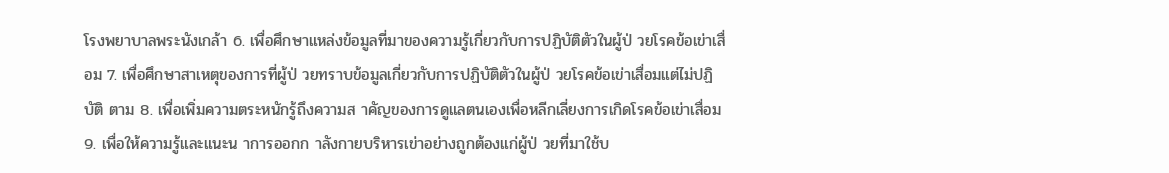โรงพยาบาลพระนังเกล้า 6. เพื่อศึกษาแหล่งข้อมูลที่มาของความรู้เกี่ยวกับการปฏิบัติตัวในผู้ป่ วยโรคข้อเข่าเสื่อม 7. เพื่อศึกษาสาเหตุของการที่ผู้ป่ วยทราบข้อมูลเกี่ยวกับการปฏิบัติตัวในผู้ป่ วยโรคข้อเข่าเสื่อมแต่ไม่ปฏิบัติ ตาม 8. เพื่อเพิ่มความตระหนักรู้ถึงความส าคัญของการดูแลตนเองเพื่อหลีกเลี่ยงการเกิดโรคข้อเข่าเสื่อม 9. เพื่อให้ความรู้และแนะน าการออกก าลังกายบริหารเข่าอย่างถูกต้องแก่ผู้ป่ วยที่มาใช้บ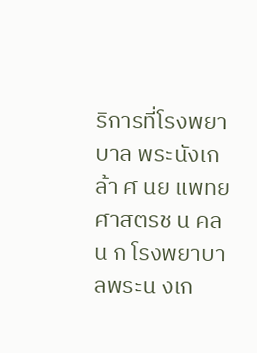ริการที่โรงพยาบาล พระนังเกล้า ศ นย แพทยศาสตรช น คล น ก โรงพยาบาลพระน งเก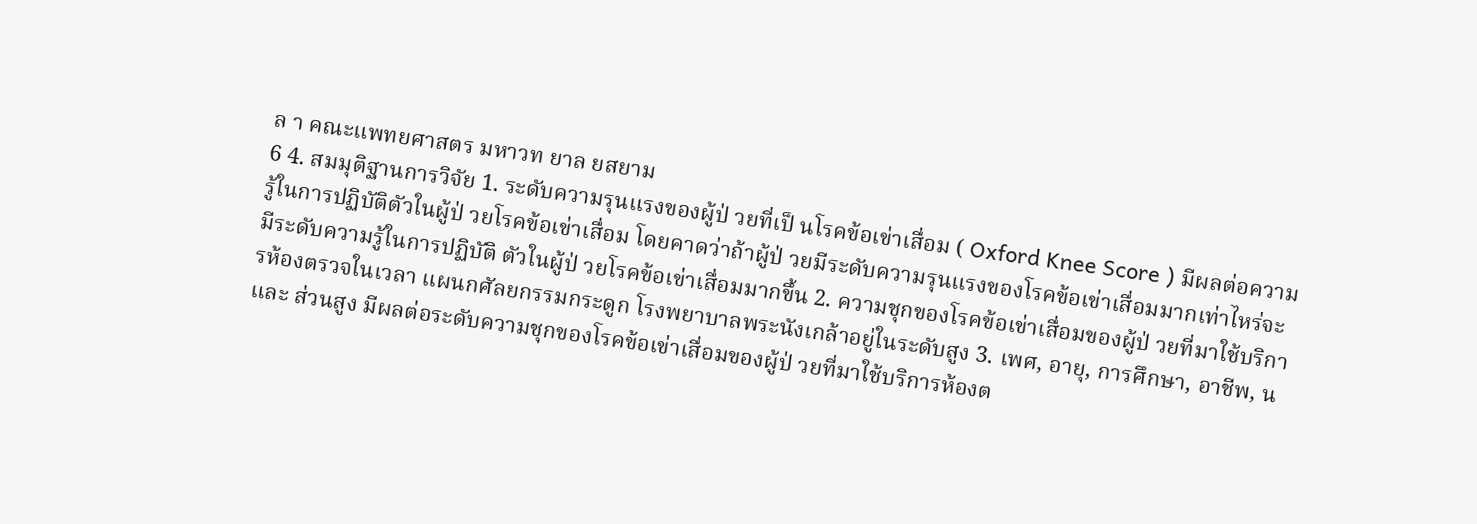ล า คณะแพทยศาสตร มหาวท ยาล ยสยาม
6 4. สมมุติฐานการวิจัย 1. ระดับความรุนแรงของผู้ป่ วยที่เป็ นโรคข้อเข่าเสื่อม ( Oxford Knee Score ) มีผลต่อความรู้ในการปฏิบัติตัวในผู้ป่ วยโรคข้อเข่าเสื่อม โดยคาดว่าถ้าผู้ป่ วยมีระดับความรุนแรงของโรคข้อเข่าเสื่อมมากเท่าไหร่จะมีระดับความรู้ในการปฏิบัติ ตัวในผู้ป่ วยโรคข้อเข่าเสื่อมมากขึ้น 2. ความชุกของโรคข้อเข่าเสื่อมของผู้ป่ วยที่มาใช้บริการห้องตรวจในเวลา แผนกศัลยกรรมกระดูก โรงพยาบาลพระนังเกล้าอยู่ในระดับสูง 3. เพศ, อายุ, การศึกษา, อาชีพ, น และ ส่วนสูง มีผลต่อระดับความชุกของโรคข้อเข่าเสื่อมของผู้ป่ วยที่มาใช้บริการห้องต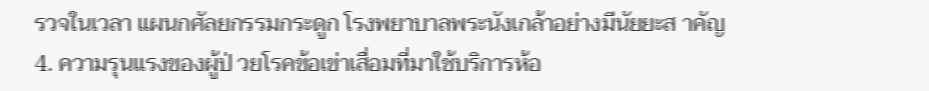รวจในเวลา แผนกศัลยกรรมกระดูก โรงพยาบาลพระนังเกล้าอย่างมีนัยยะส าคัญ 4. ความรุนแรงของผู้ป่ วยโรคข้อเข่าเสื่อมที่มาใช้บริการห้อ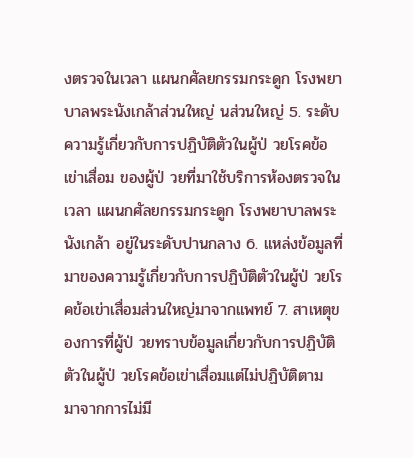งตรวจในเวลา แผนกศัลยกรรมกระดูก โรงพยาบาลพระนังเกล้าส่วนใหญ่ นส่วนใหญ่ 5. ระดับความรู้เกี่ยวกับการปฏิบัติตัวในผู้ป่ วยโรคข้อเข่าเสื่อม ของผู้ป่ วยที่มาใช้บริการห้องตรวจในเวลา แผนกศัลยกรรมกระดูก โรงพยาบาลพระนังเกล้า อยู่ในระดับปานกลาง 6. แหล่งข้อมูลที่มาของความรู้เกี่ยวกับการปฏิบัติตัวในผู้ป่ วยโรคข้อเข่าเสื่อมส่วนใหญ่มาจากแพทย์ 7. สาเหตุของการที่ผู้ป่ วยทราบข้อมูลเกี่ยวกับการปฏิบัติตัวในผู้ป่ วยโรคข้อเข่าเสื่อมแต่ไม่ปฏิบัติตาม มาจากการไม่มี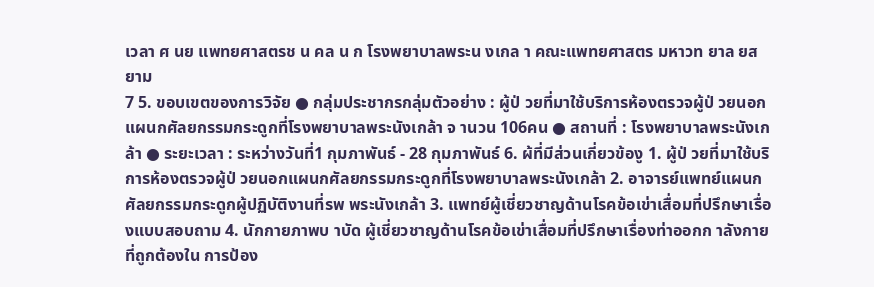เวลา ศ นย แพทยศาสตรช น คล น ก โรงพยาบาลพระน งเกล า คณะแพทยศาสตร มหาวท ยาล ยสยาม
7 5. ขอบเขตของการวิจัย ● กลุ่มประชากรกลุ่มตัวอย่าง : ผู้ป่ วยที่มาใช้บริการห้องตรวจผู้ป่ วยนอกแผนกศัลยกรรมกระดูกที่โรงพยาบาลพระนังเกล้า จ านวน 106คน ● สถานที่ : โรงพยาบาลพระนังเกล้า ● ระยะเวลา : ระหว่างวันที่1 กุมภาพันธ์ - 28 กุมภาพันธ์ 6. ผ้ที่มีส่วนเกี่ยวข้องู 1. ผู้ป่ วยที่มาใช้บริการห้องตรวจผู้ป่ วยนอกแผนกศัลยกรรมกระดูกที่โรงพยาบาลพระนังเกล้า 2. อาจารย์แพทย์แผนกศัลยกรรมกระดูกผู้ปฏิบัติงานที่รพ พระนังเกล้า 3. แพทย์ผู้เชี่ยวชาญด้านโรคข้อเข่าเสื่อมที่ปรึกษาเรื่องแบบสอบถาม 4. นักกายภาพบ าบัด ผู้เชี่ยวชาญด้านโรคข้อเข่าเสื่อมที่ปรึกษาเรื่องท่าออกก าลังกายที่ถูกต้องใน การป้อง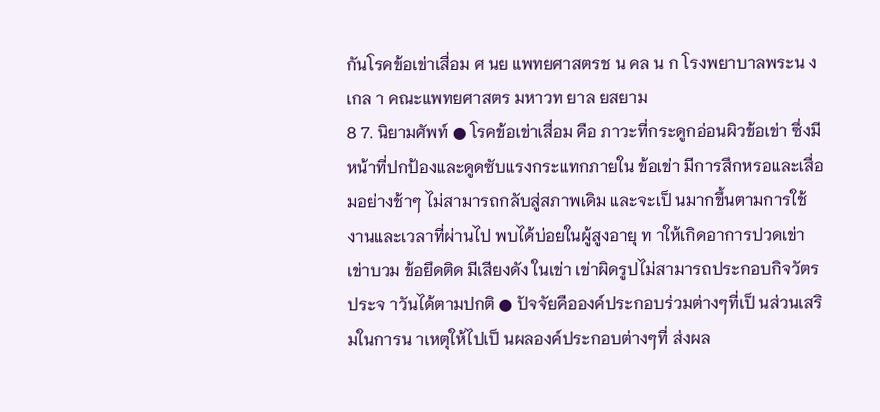กันโรคข้อเข่าเสื่อม ศ นย แพทยศาสตรช น คล น ก โรงพยาบาลพระน งเกล า คณะแพทยศาสตร มหาวท ยาล ยสยาม
8 7. นิยามศัพท์ ● โรคข้อเข่าเสื่อม คือ ภาวะที่กระดูกอ่อนผิวข้อเข่า ซึ่งมีหน้าที่ปกป้องและดูดซับแรงกระแทกภายใน ข้อเข่า มีการสึกหรอและเสื่อมอย่างช้าๆ ไม่สามารถกลับสู่สภาพเดิม และจะเป็ นมากขึ้นตามการใช้ งานและเวลาที่ผ่านไป พบได้บ่อยในผู้สูงอายุ ท าให้เกิดอาการปวดเข่า เข่าบวม ข้อยึดติด มีเสียงดัง ในเข่า เข่าผิดรูปไม่สามารถประกอบกิจวัตรประจ าวันได้ตามปกติ ● ปัจจัยคือองค์ประกอบร่วมต่างๆที่เป็ นส่วนเสริมในการน าเหตุให้ไปเป็ นผลองค์ประกอบต่างๆที่ ส่งผล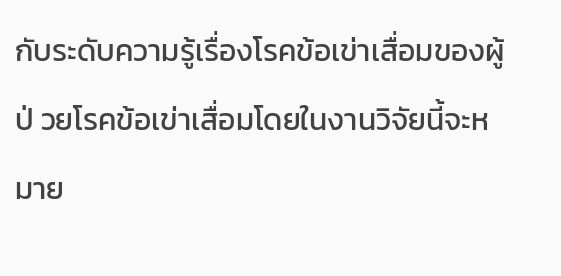กับระดับความรู้เรื่องโรคข้อเข่าเสื่อมของผู้ป่ วยโรคข้อเข่าเสื่อมโดยในงานวิจัยนี้จะหมาย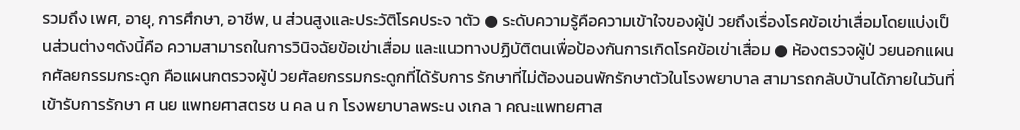รวมถึง เพศ, อายุ, การศึกษา, อาชีพ, น ส่วนสูงและประวัติโรคประจ าตัว ● ระดับความรู้คือความเข้าใจของผู้ป่ วยถึงเรื่องโรคข้อเข่าเสื่อมโดยแบ่งเป็ นส่วนต่างๆดังนี้คือ ความสามารถในการวินิจฉัยข้อเข่าเสื่อม และแนวทางปฏิบัติตนเพื่อป้องกันการเกิดโรคข้อเข่าเสื่อม ● ห้องตรวจผู้ป่ วยนอกแผนกศัลยกรรมกระดูก คือแผนกตรวจผู้ป่ วยศัลยกรรมกระดูกที่ได้รับการ รักษาที่ไม่ต้องนอนพักรักษาตัวในโรงพยาบาล สามารถกลับบ้านได้ภายในวันที่เข้ารับการรักษา ศ นย แพทยศาสตรช น คล น ก โรงพยาบาลพระน งเกล า คณะแพทยศาส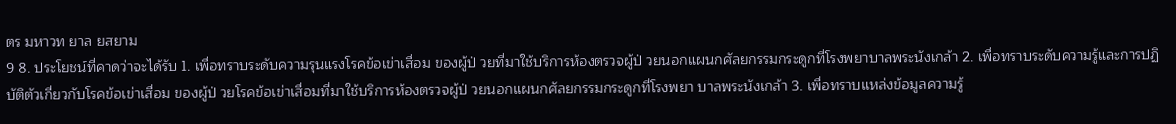ตร มหาวท ยาล ยสยาม
9 8. ประโยชน์ที่คาดว่าจะได้รับ 1. เพื่อทราบระดับความรุนแรงโรคข้อเข่าเสื่อม ของผู้ป่ วยที่มาใช้บริการห้องตรวจผู้ป่ วยนอกแผนกศัลยกรรมกระดูกที่โรงพยาบาลพระนังเกล้า 2. เพื่อทราบระดับความรู้และการปฏิบัติตัวเกี่ยวกับโรคข้อเข่าเสื่อม ของผู้ป่ วยโรคข้อเข่าเสื่อมที่มาใช้บริการห้องตรวจผู้ป่ วยนอกแผนกศัลยกรรมกระดูกที่โรงพยา บาลพระนังเกล้า 3. เพื่อทราบแหล่งข้อมูลความรู้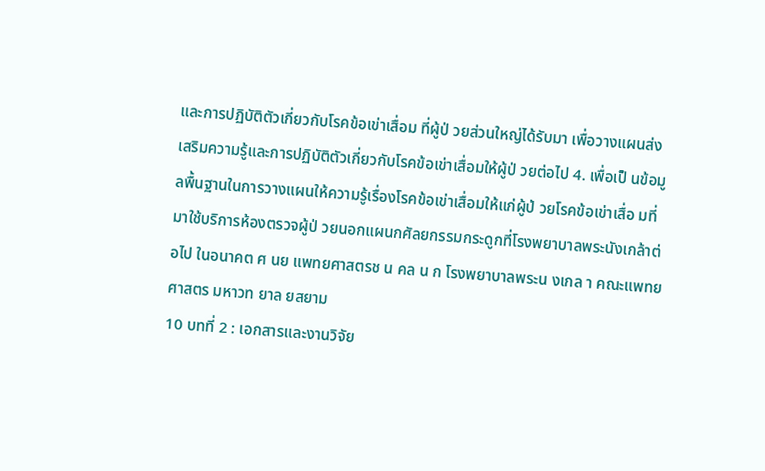และการปฏิบัติตัวเกี่ยวกับโรคข้อเข่าเสื่อม ที่ผู้ป่ วยส่วนใหญ่ได้รับมา เพื่อวางแผนส่งเสริมความรู้และการปฏิบัติตัวเกี่ยวกับโรคข้อเข่าเสื่อมให้ผู้ป่ วยต่อไป 4. เพื่อเป็ นข้อมูลพื้นฐานในการวางแผนให้ความรู้เรื่องโรคข้อเข่าเสื่อมให้แก่ผู้ป่ วยโรคข้อเข่าเสื่อ มที่มาใช้บริการห้องตรวจผู้ป่ วยนอกแผนกศัลยกรรมกระดูกที่โรงพยาบาลพระนังเกล้าต่อไป ในอนาคต ศ นย แพทยศาสตรช น คล น ก โรงพยาบาลพระน งเกล า คณะแพทยศาสตร มหาวท ยาล ยสยาม
10 บทที่ 2 : เอกสารและงานวิจัย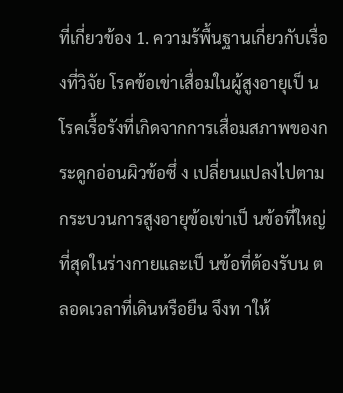ที่เกี่ยวข้อง 1. ความร้พื้นฐานเกี่ยวกับเรื่องที่วิจัย โรคข้อเข่าเสื่อมในผู้สูงอายุเป็ นโรคเรื้อรังที่เกิดจากการเสื่อมสภาพของกระดูกอ่อนผิวข้อซึ่ ง เปลี่ยนแปลงไปตามกระบวนการสูงอายุข้อเข่าเป็ นข้อที่ใหญ่ที่สุดในร่างกายและเป็ นข้อที่ต้องรับน ตลอดเวลาที่เดินหรือยืน จึงท าให้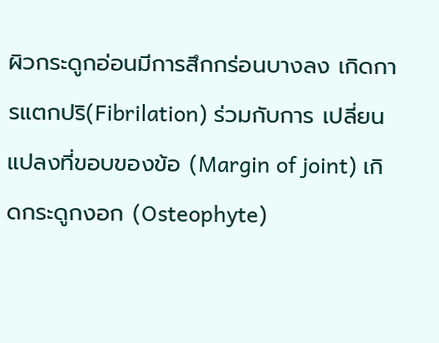ผิวกระดูกอ่อนมีการสึกกร่อนบางลง เกิดการแตกปริ(Fibrilation) ร่วมกับการ เปลี่ยนแปลงที่ขอบของข้อ (Margin of joint) เกิดกระดูกงอก (Osteophyte)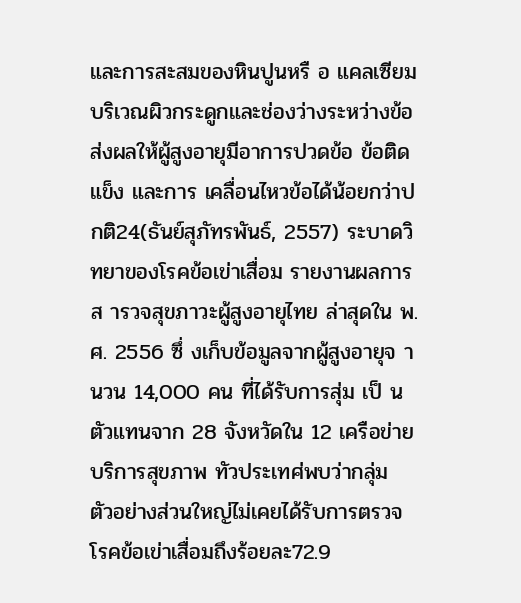และการสะสมของหินปูนหรื อ แคลเซียมบริเวณผิวกระดูกและช่องว่างระหว่างข้อส่งผลให้ผู้สูงอายุมีอาการปวดข้อ ข้อติดแข็ง และการ เคลื่อนไหวข้อได้น้อยกว่าปกติ24(ธันย์สุภัทรพันธ์, 2557) ระบาดวิทยาของโรคข้อเข่าเสื่อม รายงานผลการส ารวจสุขภาวะผู้สูงอายุไทย ล่าสุดใน พ.ศ. 2556 ซึ่ งเก็บข้อมูลจากผู้สูงอายุจ านวน 14,000 คน ที่ได้รับการสุ่ม เป็ นตัวแทนจาก 28 จังหวัดใน 12 เครือข่ายบริการสุขภาพ ทัวประเทศ่พบว่ากลุ่ม ตัวอย่างส่วนใหญ่ไม่เคยได้รับการตรวจ โรคข้อเข่าเสื่อมถึงร้อยละ72.9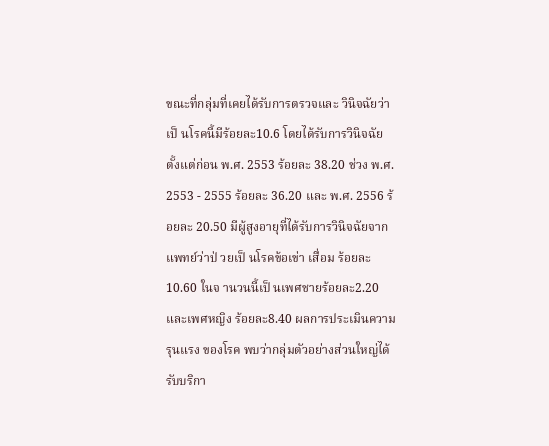ขณะที่กลุ่มที่เคยได้รับการตรวจและ วินิจฉัยว่าเป็ นโรคนี้มีร้อยละ10.6 โดยได้รับการวินิจฉัย ตั้งแต่ก่อน พ.ศ. 2553 ร้อยละ 38.20 ช่วง พ.ศ. 2553 - 2555 ร้อยละ 36.20 และ พ.ศ. 2556 ร้อยละ 20.50 มีผู้สูงอายุที่ได้รับการวินิจฉัยจากแพทย์ว่าป่ วยเป็ นโรคข้อเข่า เสื่อม ร้อยละ10.60 ในจ านวนนี้เป็ นเพศชายร้อยละ2.20 และเพศหญิง ร้อยละ8.40 ผลการประเมินความรุนแรง ของโรค พบว่ากลุ่มตัวอย่างส่วนใหญ่ได้รับบริกา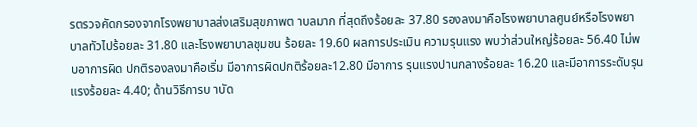รตรวจคัดกรองจากโรงพยาบาลส่งเสริมสุขภาพต าบลมาก ที่สุดถึงร้อยละ 37.80 รองลงมาคือโรงพยาบาลศูนย์หรือโรงพยาบาลทัวไปร้อยละ 31.80 และโรงพยาบาลชุมชน ร้อยละ 19.60 ผลการประเมิน ความรุนแรง พบว่าส่วนใหญ่ร้อยละ 56.40 ไม่พบอาการผิด ปกติรองลงมาคือเริ่ม มีอาการผิดปกติร้อยละ12.80 มีอาการ รุนแรงปานกลางร้อยละ 16.20 และมีอาการระดับรุนแรงร้อยละ 4.40; ด้านวิธีการบ าบัด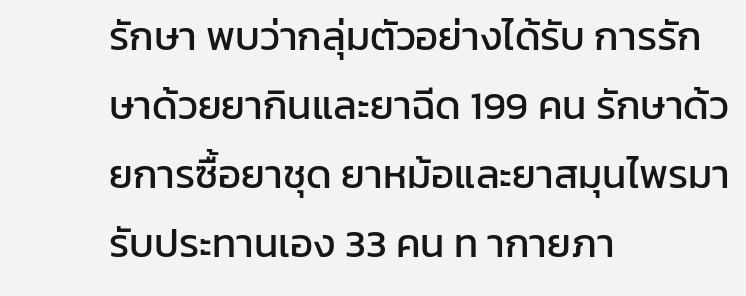รักษา พบว่ากลุ่มตัวอย่างได้รับ การรักษาด้วยยากินและยาฉีด 199 คน รักษาด้วยการซื้อยาชุด ยาหม้อและยาสมุนไพรมารับประทานเอง 33 คน ท ากายภา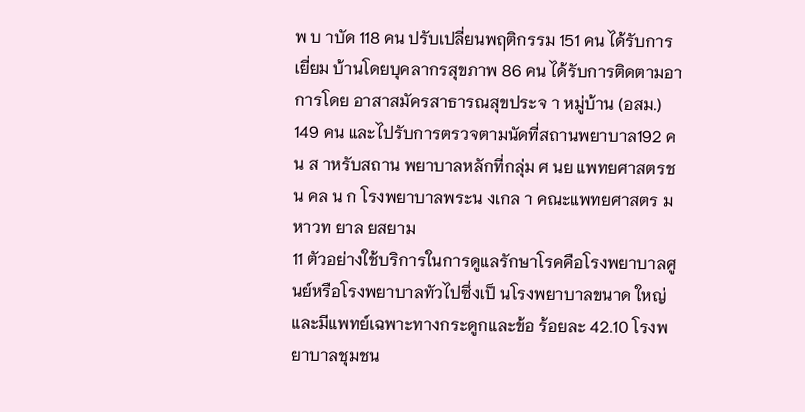พ บ าบัด 118 คน ปรับเปลี่ยนพฤติกรรม 151 คน ได้รับการเยี่ยม บ้านโดยบุคลากรสุขภาพ 86 คน ได้รับการติดตามอาการโดย อาสาสมัครสาธารณสุขประจ า หมู่บ้าน (อสม.) 149 คน และไปรับการตรวจตามนัดที่สถานพยาบาล192 คน ส าหรับสถาน พยาบาลหลักที่กลุ่ม ศ นย แพทยศาสตรช น คล น ก โรงพยาบาลพระน งเกล า คณะแพทยศาสตร มหาวท ยาล ยสยาม
11 ตัวอย่างใช้บริการในการดูแลรักษาโรคคือโรงพยาบาลศูนย์หรือโรงพยาบาลทัวไปซึ่งเป็ นโรงพยาบาลขนาด ใหญ่และมีแพทย์เฉพาะทางกระดูกและข้อ ร้อยละ 42.10 โรงพยาบาลชุมชน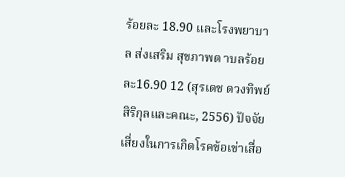ร้อยละ 18.90 และโรงพยาบาล ส่งเสริม สุขภาพต าบลร้อยละ16.90 12 (สุรเดช ดวงทิพย์สิริกุลและคณะ, 2556) ปัจจัยเสี่ยงในการเกิดโรคข้อเข่าเสื่อ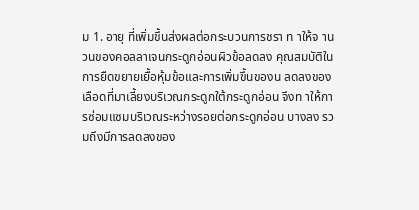ม 1. อายุ ที่เพิ่มขึ้นส่งผลต่อกระบวนการชรา ท าให้จ านวนของคอลลาเจนกระดูกอ่อนผิวข้อลดลง คุณสมบัติในการยืดขยายเยื้อหุ้มข้อและการเพิ่มขึ้นของน ลดลงของเลือดที่มาเลี้ยงบริเวณกระดูกใต้กระดูกอ่อน จึงท าให้การซ่อมแซมบริเวณระหว่างรอยต่อกระดูกอ่อน บางลง รวมถึงมีการลดลงของ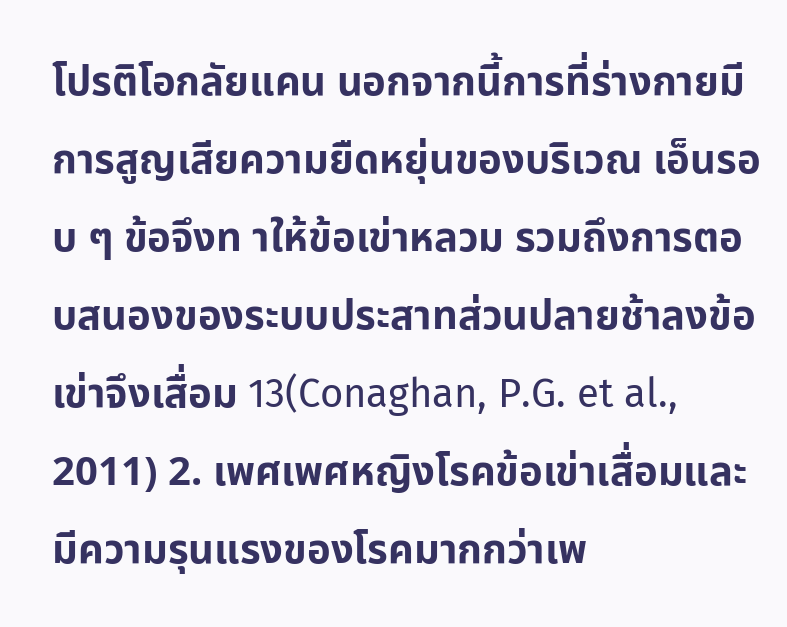โปรติโอกลัยแคน นอกจากนี้การที่ร่างกายมีการสูญเสียความยืดหยุ่นของบริเวณ เอ็นรอบ ๆ ข้อจึงท าให้ข้อเข่าหลวม รวมถึงการตอบสนองของระบบประสาทส่วนปลายช้าลงข้อเข่าจึงเสื่อม 13(Conaghan, P.G. et al., 2011) 2. เพศเพศหญิงโรคข้อเข่าเสื่อมและมีความรุนแรงของโรคมากกว่าเพ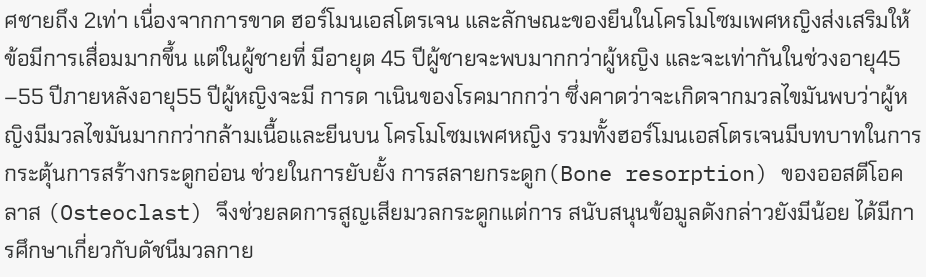ศชายถึง 2เท่า เนื่องจากการขาด ฮอร์โมนเอสโตรเจน และลักษณะของยีนในโครโมโซมเพศหญิงส่งเสริมให้ข้อมีการเสื่อมมากขึ้น แต่ในผู้ชายที่ มีอายุต 45 ปีผู้ชายจะพบมากกว่าผู้หญิง และจะเท่ากันในช่วงอายุ45 –55 ปีภายหลังอายุ55 ปีผู้หญิงจะมี การด าเนินของโรคมากกว่า ซึ่งคาดว่าจะเกิดจากมวลไขมันพบว่าผู้หญิงมีมวลไขมันมากกว่ากล้ามเนื้อและยีนบน โครโมโซมเพศหญิง รวมทั้งฮอร์โมนเอสโตรเจนมีบทบาทในการกระตุ้นการสร้างกระดูกอ่อน ช่วยในการยับยั้ง การสลายกระดูก(Bone resorption) ของออสตีโอคลาส (Osteoclast) จึงช่วยลดการสูญเสียมวลกระดูกแต่การ สนับสนุนข้อมูลดังกล่าวยังมีน้อย ได้มีการศึกษาเกี่ยวกับดัชนีมวลกาย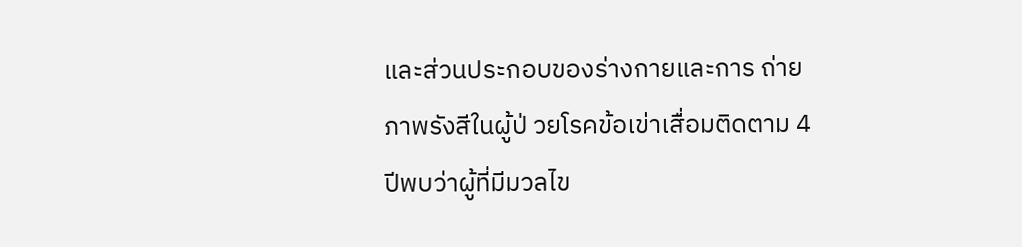และส่วนประกอบของร่างกายและการ ถ่ายภาพรังสีในผู้ป่ วยโรคข้อเข่าเสื่อมติดตาม 4 ปีพบว่าผู้ที่มีมวลไข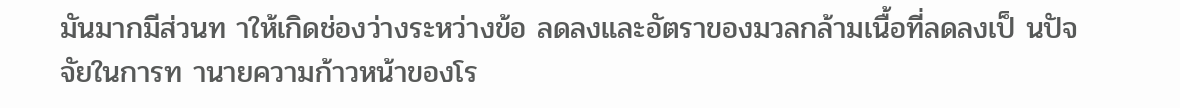มันมากมีส่วนท าให้เกิดช่องว่างระหว่างข้อ ลดลงและอัตราของมวลกล้ามเนื้อที่ลดลงเป็ นปัจจัยในการท านายความก้าวหน้าของโร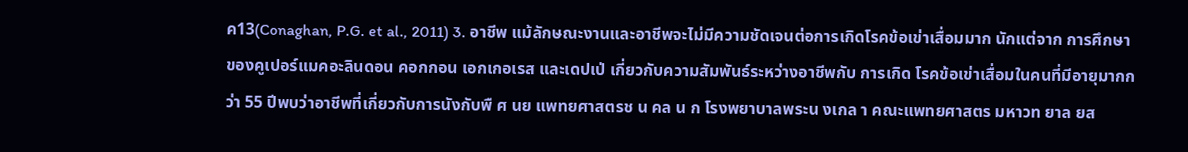ค13(Conaghan, P.G. et al., 2011) 3. อาชีพ แม้ลักษณะงานและอาชีพจะไม่มีความชัดเจนต่อการเกิดโรคข้อเข่าเสื่อมมาก นักแต่จาก การศึกษาของคูเปอร์แมคอะลินดอน คอกกอน เอกเกอเรส และเดปเป่ เกี่ยวกับความสัมพันธ์ระหว่างอาชีพกับ การเกิด โรคข้อเข่าเสื่อมในคนที่มีอายุมากกว่า 55 ปีพบว่าอาชีพที่เกี่ยวกับการนังกับพื ศ นย แพทยศาสตรช น คล น ก โรงพยาบาลพระน งเกล า คณะแพทยศาสตร มหาวท ยาล ยส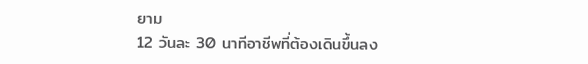ยาม
12 วันละ 30 นาทีอาชีพที่ต้องเดินขึ้นลง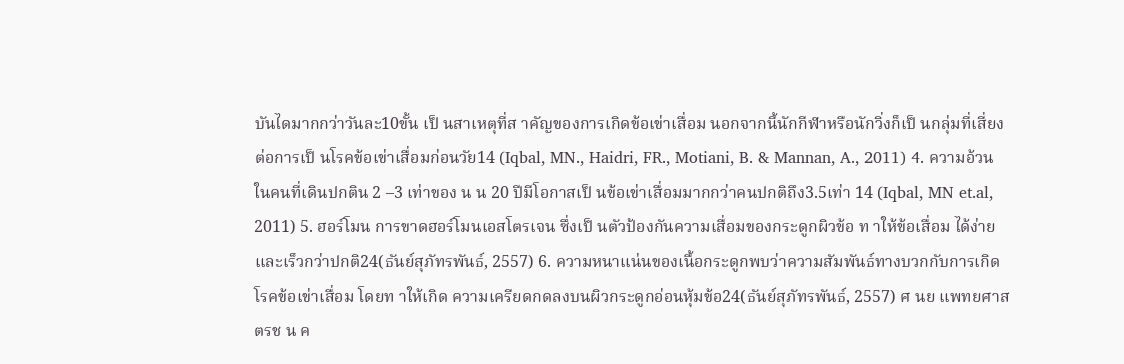บันไดมากกว่าวันละ10ขั้น เป็ นสาเหตุที่ส าคัญของการเกิดข้อเข่าเสื่อม นอกจากนี้นักกีฬาหรือนักวิ่งก็เป็ นกลุ่มที่เสี่ยงต่อการเป็ นโรคข้อเข่าเสื่อมก่อนวัย14 (Iqbal, MN., Haidri, FR., Motiani, B. & Mannan, A., 2011) 4. ความอ้วน ในคนที่เดินปกติน 2 –3 เท่าของ น น 20 ปีมีโอกาสเป็ นข้อเข่าเสื่อมมากกว่าคนปกติถึง3.5เท่า 14 (Iqbal, MN et.al, 2011) 5. ฮอร์โมน การขาดฮอร์โมนเอสโตรเจน ซึ่งเป็ นตัวป้องกันความเสื่อมของกระดูกผิวข้อ ท าให้ข้อเสื่อม ได้ง่ายและเร็วกว่าปกติ24(ธันย์สุภัทรพันธ์, 2557) 6. ความหนาแน่นของเนื้อกระดูกพบว่าความสัมพันธ์ทางบวกกับการเกิดโรคข้อเข่าเสื่อม โดยท าให้เกิด ความเครียดกดลงบนผิวกระดูกอ่อนหุ้มข้อ24(ธันย์สุภัทรพันธ์, 2557) ศ นย แพทยศาสตรช น ค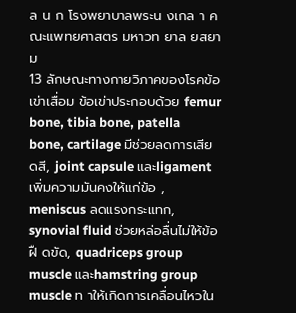ล น ก โรงพยาบาลพระน งเกล า คณะแพทยศาสตร มหาวท ยาล ยสยาม
13 ลักษณะทางกายวิภาคของโรคข้อเข่าเสื่อม ข้อเข่าประกอบด้วย femur bone, tibia bone, patella bone, cartilage มีช่วยลดการเสียดสี, joint capsule และligament เพิ่มความมันคงให้แก่ข้อ , meniscus ลดแรงกระแทก, synovial fluid ช่วยหล่อลื่นไม่ให้ข้อฝื ดขัด, quadriceps group muscle และhamstring group muscle ท าให้เกิดการเคลื่อนไหวใน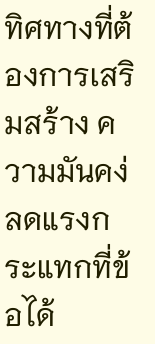ทิศทางที่ต้องการเสริมสร้าง ความมันคง่ ลดแรงกระแทกที่ข้อได้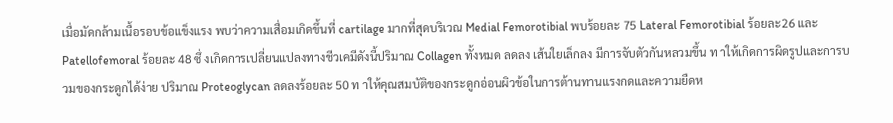เมื่อมัดกล้ามเนื้อรอบข้อแข็งแรง พบว่าความเสื่อมเกิดขึ้นที่ cartilage มากที่สุดบริเวณ Medial Femorotibial พบร้อยละ 75 Lateral Femorotibial ร้อยละ26 และ Patellofemoral ร้อยละ 48 ซึ่ งเกิดการเปลี่ยนแปลงทางชีวเคมีดังนี้ปริมาณ Collagen ทั้งหมด ลดลง เส้นใยเล็กลง มีการจับตัวกันหลวมขึ้น ท าให้เกิดการผิดรูปและการบวมของกระดูกได้ง่าย ปริมาณ Proteoglycan ลดลงร้อยละ 50 ท าให้คุณสมบัติของกระดูกอ่อนผิวข้อในการต้านทานแรงกดและความยืดห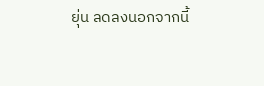ยุ่น ลดลงนอกจากนี้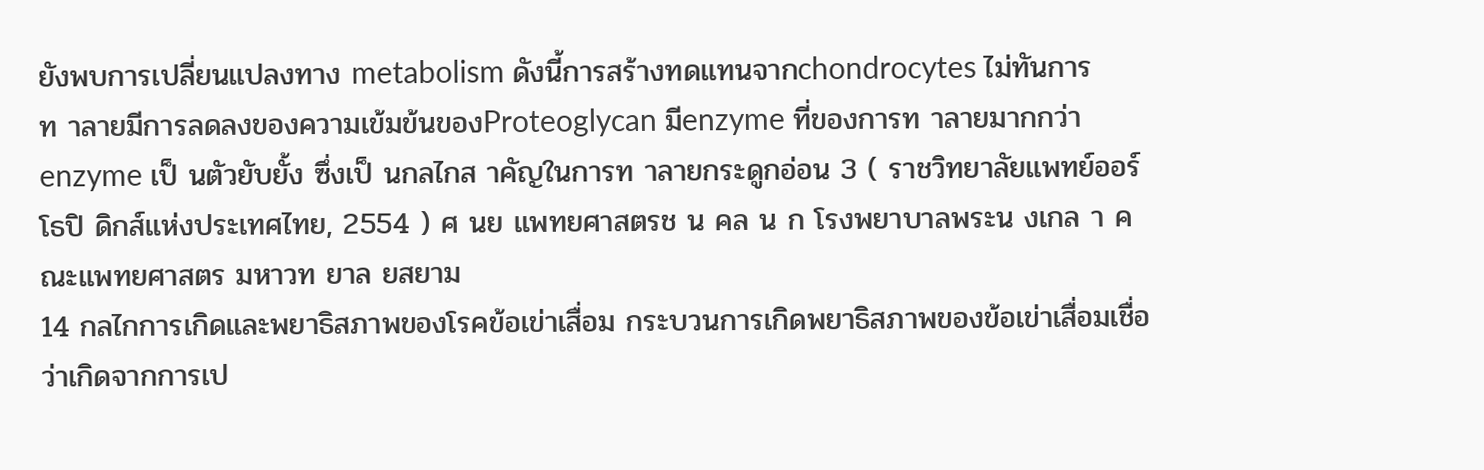ยังพบการเปลี่ยนแปลงทาง metabolism ดังนี้การสร้างทดแทนจากchondrocytes ไม่ทันการ ท าลายมีการลดลงของความเข้มข้นของProteoglycan มีenzyme ที่ของการท าลายมากกว่าenzyme เป็ นตัวยับยั้ง ซึ่งเป็ นกลไกส าคัญในการท าลายกระดูกอ่อน 3 ( ราชวิทยาลัยแพทย์ออร์โธปิ ดิกส์แห่งประเทศไทย, 2554 ) ศ นย แพทยศาสตรช น คล น ก โรงพยาบาลพระน งเกล า คณะแพทยศาสตร มหาวท ยาล ยสยาม
14 กลไกการเกิดและพยาธิสภาพของโรคข้อเข่าเสื่อม กระบวนการเกิดพยาธิสภาพของข้อเข่าเสื่อมเชื่อว่าเกิดจากการเป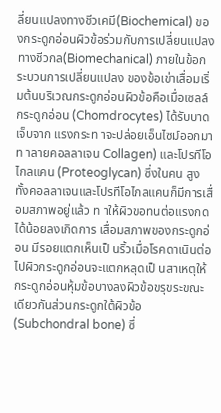ลี่ยนแปลงทางชีวเคมี(Biochemical) ของกระดูกอ่อนผิวข้อร่วมกับการเปลี่ยนแปลงทางชีวกล(Biomechanical) ภายในข้อกระบวนการเปลี่ยนแปลง ของข้อเข่าเสื่อมเริ่มต้นบริเวณกระดูกอ่อนผิวข้อคือเมื่อเซลล์กระดูกอ่อน (Chomdrocytes) ได้รับบาดเจ็บจาก แรงกระท าจะปล่อยเอ็นไซม์ออกมาท าลายคอลลาเจน Collagen) และโปรทีโอไกลแคน (Proteoglycan) ซึ่งในคน สูงทั้งคอลลาเจนและโปรทีโอไกลแคนก็มีการเสื่อมสภาพอยู่แล้ว ท าให้ผิวขอทนต่อแรงกดได้น้อยลงเกิดการ เสื่อมสภาพของกระดูกอ่อน มีรอยแตกเห็นเป็ นริ้วเมื่อโรคดาเนินต่อไปผิวกระดูกอ่อนจะแตกหลุดเป็ นสาเหตุให้ กระดูกอ่อนหุ้มข้อบางลงผิวข้อขรุขระขณะเดียวกันส่วนกระดูกใต้ผิวข้อ(Subchondral bone) ซึ่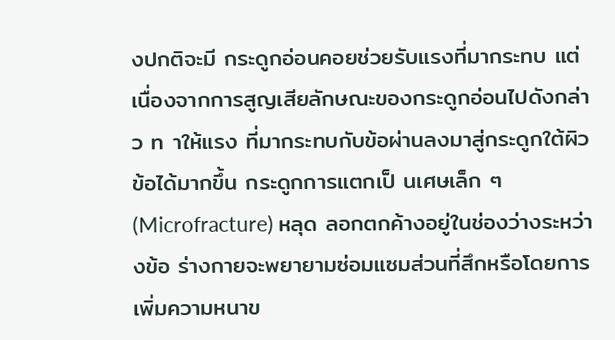งปกติจะมี กระดูกอ่อนคอยช่วยรับแรงที่มากระทบ แต่เนื่องจากการสูญเสียลักษณะของกระดูกอ่อนไปดังกล่าว ท าให้แรง ที่มากระทบกับข้อผ่านลงมาสู่กระดูกใต้ผิวข้อได้มากขึ้น กระดูกการแตกเป็ นเศษเล็ก ๆ (Microfracture) หลุด ลอกตกค้างอยู่ในช่องว่างระหว่างข้อ ร่างกายจะพยายามซ่อมแซมส่วนที่สึกหรือโดยการเพิ่มความหนาข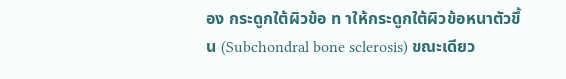อง กระดูกใต้ผิวข้อ ท าให้กระดูกใต้ผิวข้อหนาตัวขึ้น (Subchondral bone sclerosis) ขณะเดียว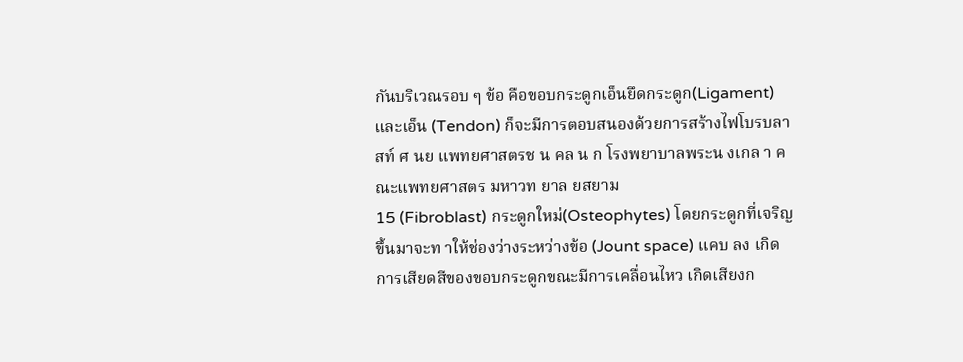กันบริเวณรอบ ๆ ข้อ คือขอบกระดูกเอ็นยึดกระดูก(Ligament) และเอ็น (Tendon) ก็จะมีการตอบสนองด้วยการสร้างไฟโบรบลาสท์ ศ นย แพทยศาสตรช น คล น ก โรงพยาบาลพระน งเกล า คณะแพทยศาสตร มหาวท ยาล ยสยาม
15 (Fibroblast) กระดูกใหม่(Osteophytes) โดยกระดูกที่เจริญขึ้นมาจะท าให้ช่องว่างระหว่างข้อ (Jount space) แคบ ลง เกิดการเสียดสีของขอบกระดูกขณะมีการเคลื่อนไหว เกิดเสียงก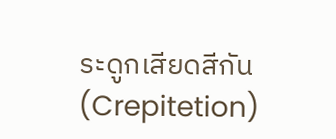ระดูกเสียดสีกัน (Crepitetion)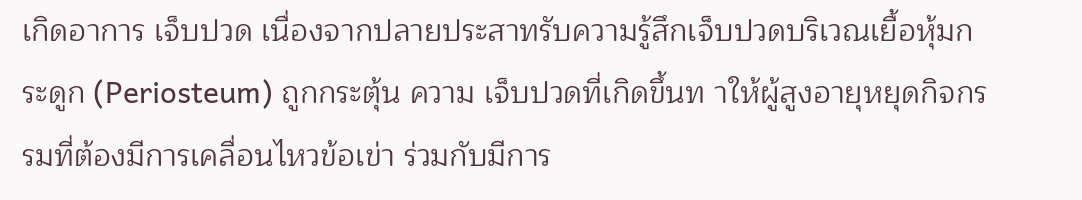เกิดอาการ เจ็บปวด เนื่องจากปลายประสาทรับความรู้สึกเจ็บปวดบริเวณเยื้อหุ้มกระดูก (Periosteum) ถูกกระตุ้น ความ เจ็บปวดที่เกิดขึ้นท าให้ผู้สูงอายุหยุดกิจกรรมที่ต้องมีการเคลื่อนไหวข้อเข่า ร่วมกับมีการ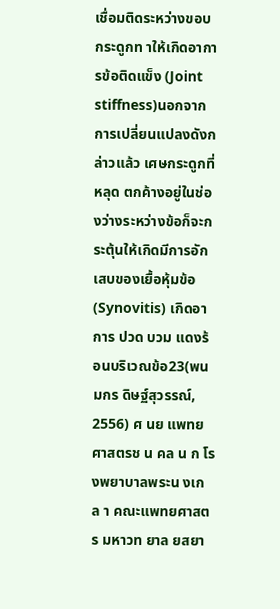เชื่อมติดระหว่างขอบ กระดูกท าให้เกิดอาการข้อติดแข็ง (Joint stiffness)นอกจากการเปลี่ยนแปลงดังกล่าวแล้ว เศษกระดูกที่หลุด ตกค้างอยู่ในช่องว่างระหว่างข้อก็จะกระตุ้นให้เกิดมีการอักเสบของเยื้อหุ้มข้อ (Synovitis) เกิดอาการ ปวด บวม แดงร้อนบริเวณข้อ23(พนมกร ดิษฐ์สุวรรณ์, 2556) ศ นย แพทยศาสตรช น คล น ก โรงพยาบาลพระน งเกล า คณะแพทยศาสตร มหาวท ยาล ยสยา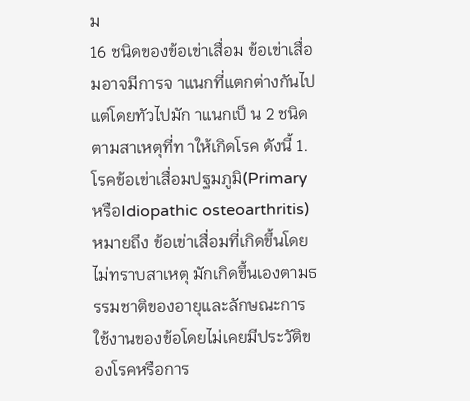ม
16 ชนิดของข้อเข่าเสื่อม ข้อเข่าเสื่อมอาจมีการจ าแนกที่แตกต่างกันไป แต่โดยทัวไปมัก าแนกเป็ น 2 ชนิดตามสาเหตุที่ท าให้เกิดโรค ดังนี้ 1. โรคข้อเข่าเสื่อมปฐมภูมิ(Primary หรือIdiopathic osteoarthritis) หมายถึง ข้อเข่าเสื่อมที่เกิดขึ้นโดยไม่ทราบสาเหตุ มักเกิดขึ้นเองตามธรรมชาติของอายุและลักษณะการ ใช้งานของข้อโดยไม่เคยมีประวัติของโรคหรือการ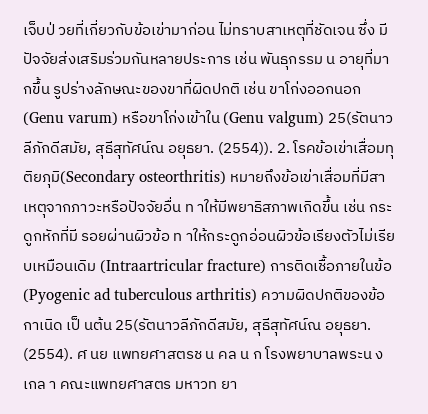เจ็บป่ วยที่เกี่ยวกับข้อเข่ามาก่อน ไม่ทราบสาเหตุที่ชัดเจน ซึ่ง มีปัจจัยส่งเสริมร่วมกันหลายประการ เช่น พันธุกรรม น อายุที่มากขึ้น รูปร่างลักษณะของขาที่ผิดปกติ เช่น ขาโก่งออกนอก (Genu varum) หรือขาโก่งเข้าใน (Genu valgum) 25(รัตนาวลีภักดีสมัย, สุธีสุทัศน์ณ อยุธยา. (2554)). 2. โรคข้อเข่าเสื่อมทุติยภุมิ(Secondary osteorthritis) หมายถึงข้อเข่าเสื่อมที่มีสาเหตุจากภาวะหรือปัจจัยอื่น ท าให้มีพยาธิสภาพเกิดขึ้น เช่น กระดูกหักที่มี รอยผ่านผิวข้อ ท าให้กระดูกอ่อนผิวข้อเรียงตัวไม่เรียบเหมือนเดิม (Intraartricular fracture) การติดเชื้อภายในข้อ (Pyogenic ad tuberculous arthritis) ความผิดปกติของข้อกาเนิด เป็ นต้น 25(รัตนาวลีภักดีสมัย, สุธีสุทัศน์ณ อยุธยา. (2554). ศ นย แพทยศาสตรช น คล น ก โรงพยาบาลพระน งเกล า คณะแพทยศาสตร มหาวท ยา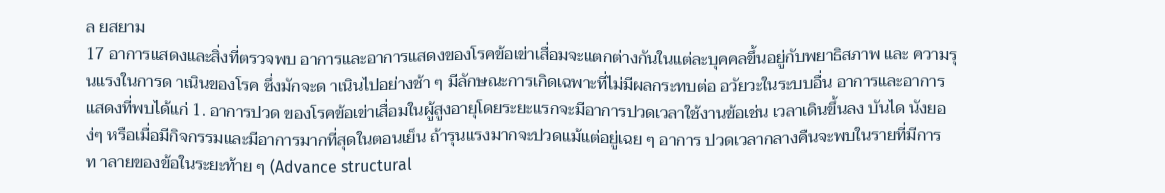ล ยสยาม
17 อาการแสดงและสิ่งที่ตรวจพบ อาการและอาการแสดงของโรคข้อเข่าเสื่อมจะแตกต่างกันในแต่ละบุคคลขึ้นอยู่กับพยาธิสภาพ และ ความรุนแรงในการด าเนินของโรค ซึ่งมักจะด าเนินไปอย่างช้า ๆ มีลักษณะการเกิดเฉพาะที่ไม่มีผลกระทบต่อ อวัยวะในระบบอื่น อาการและอาการแสดงที่พบได้แก่ 1. อาการปวด ของโรคข้อเข่าเสื่อมในผู้สูงอายุโดยระยะแรกจะมีอาการปวดเวลาใช้งานข้อเช่น เวลาเดินขึ้นลง บันได นังยอง่ๆ หรือเมื่อมีกิจกรรมและมีอาการมากที่สุดในตอนเย็น ถ้ารุนแรงมากจะปวดแม้แต่อยู่เฉย ๆ อาการ ปวดเวลากลางคืนจะพบในรายที่มีการท าลายของข้อในระยะท้าย ๆ (Advance structural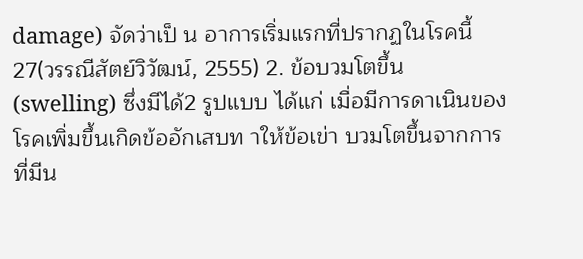damage) จัดว่าเป็ น อาการเริ่มแรกที่ปรากฏในโรคนี้ 27(วรรณีสัตย์วิวัฒน์, 2555) 2. ข้อบวมโตขึ้น (swelling) ซึ่งมีได้2 รูปแบบ ได้แก่ เมื่อมีการดาเนินของโรคเพิ่มขึ้นเกิดข้ออักเสบท าให้ข้อเข่า บวมโตขึ้นจากการที่มีน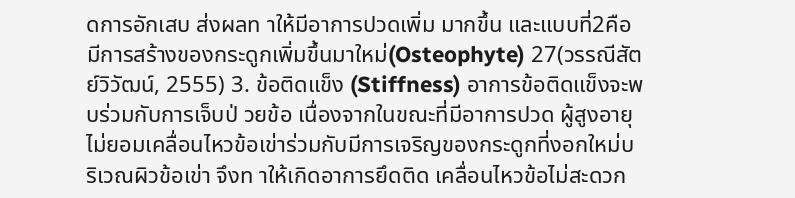ดการอักเสบ ส่งผลท าให้มีอาการปวดเพิ่ม มากขึ้น และแบบที่2คือมีการสร้างของกระดูกเพิ่มขึ้นมาใหม่(Osteophyte) 27(วรรณีสัตย์วิวัฒน์, 2555) 3. ข้อติดแข็ง (Stiffness) อาการข้อติดแข็งจะพบร่วมกับการเจ็บป่ วยข้อ เนื่องจากในขณะที่มีอาการปวด ผู้สูงอายุ ไม่ยอมเคลื่อนไหวข้อเข่าร่วมกับมีการเจริญของกระดูกที่งอกใหม่บริเวณผิวข้อเข่า จึงท าให้เกิดอาการยึดติด เคลื่อนไหวข้อไม่สะดวก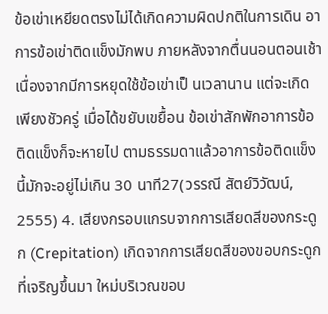ข้อเข่าเหยียดตรงไม่ได้เกิดความผิดปกติในการเดิน อาการข้อเข่าติดแข็งมักพบ ภายหลังจากตื่นนอนตอนเช้า เนื่องจากมีการหยุดใช้ข้อเข่าเป็ นเวลานาน แต่จะเกิดเพียงชัวครู่ เมื่อได้ขยับเขยื้อน ข้อเข่าสักพักอาการข้อติดแข็งก็จะหายไป ตามธรรมดาแล้วอาการข้อติดแข็งนี้มักจะอยู่ไม่เกิน 30 นาที27(วรรณี สัตย์วิวัฒน์, 2555) 4. เสียงกรอบแกรบจากการเสียดสีของกระดูก (Crepitation) เกิดจากการเสียดสีของขอบกระดูกที่เจริญขึ้นมา ใหม่บริเวณขอบ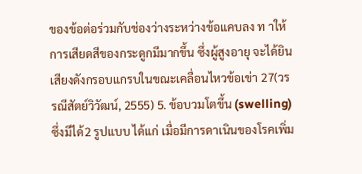ของข้อต่อร่วมกับช่องว่างระหว่างข้อแคบลง ท าให้การเสียดสีของกระดูกมีมากขึ้น ซึ่งผู้สูงอายุ จะได้ยินเสียงดังกรอบแกรบในขณะเคลื่อนไหวข้อเข่า 27(วรรณีสัตย์วิวัฒน์, 2555) 5. ข้อบวมโตขึ้น (swelling) ซึ่งมีได้2 รูปแบบ ได้แก่ เมื่อมีการดาเนินของโรคเพิ่ม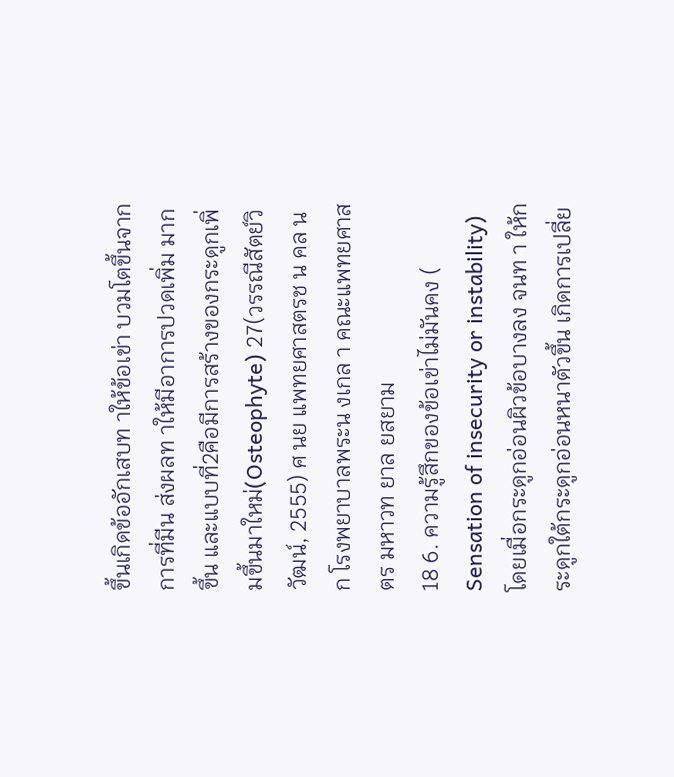ขึ้นเกิดข้ออักเสบท าให้ข้อเข่า บวมโตขึ้นจากการที่มีน ส่งผลท าให้มีอาการปวดเพิ่ม มากขึ้น และแบบที่2คือมีการสร้างของกระดูกเพิ่มขึ้นมาใหม่(Osteophyte) 27(วรรณีสัตย์วิวัฒน์, 2555) ศ นย แพทยศาสตรช น คล น ก โรงพยาบาลพระน งเกล า คณะแพทยศาสตร มหาวท ยาล ยสยาม
18 6. ความรู้สึกของข้อเข่าไม่มันคง ( Sensation of insecurity or instability) โดยเมื่อกระดูกอ่อนผิวข้อบางลง จนท า ให้กระดูกใต้กระดูกอ่อนหนาตัวขึ้น เกิดการเปลี่ย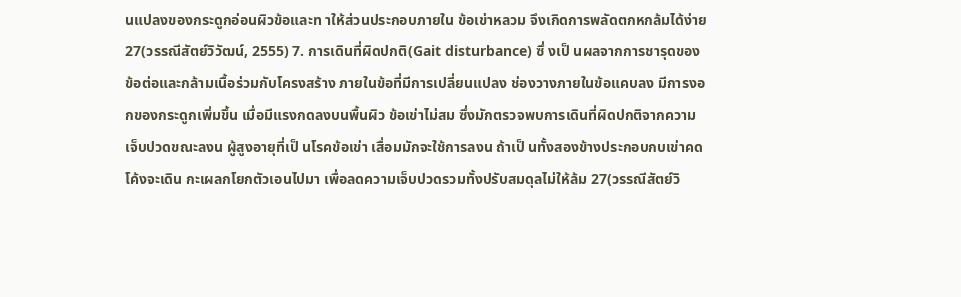นแปลงของกระดูกอ่อนผิวข้อและท าให้ส่วนประกอบภายใน ข้อเข่าหลวม จึงเกิดการพลัดตกหกล้มได้ง่าย27(วรรณีสัตย์วิวัฒน์, 2555) 7. การเดินที่ผิดปกติ(Gait disturbance) ซึ่ งเป็ นผลจากการชารุดของข้อต่อและกล้ามเนื้อร่วมกับโครงสร้าง ภายในข้อที่มีการเปลี่ยนแปลง ช่องวางภายในข้อแคบลง มีการงอกของกระดูกเพิ่มขึ้น เมื่อมีแรงกดลงบนพื้นผิว ข้อเข่าไม่สม ซึ่งมักตรวจพบการเดินที่ผิดปกติจากความเจ็บปวดขณะลงน ผู้สูงอายุที่เป็ นโรคข้อเข่า เสื่อมมักจะใช้การลงน ถ้าเป็ นทั้งสองข้างประกอบกบเข่าคดโค้งจะเดิน กะเผลกโยกตัวเอนไปมา เพื่อลดความเจ็บปวดรวมทั้งปรับสมดุลไม่ให้ล้ม 27(วรรณีสัตย์วิ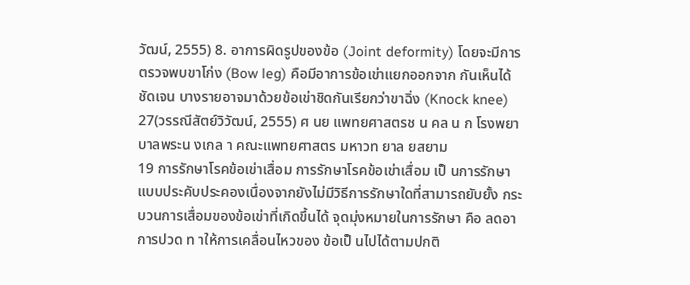วัฒน์, 2555) 8. อาการผิดรูปของข้อ (Joint deformity) โดยจะมีการตรวจพบขาโก่ง (Bow leg) คือมีอาการข้อเข่าแยกออกจาก กันเห็นได้ชัดเจน บางรายอาจมาด้วยข้อเข่าชิดกันเรียกว่าขาฉิ่ง (Knock knee) 27(วรรณีสัตย์วิวัฒน์, 2555) ศ นย แพทยศาสตรช น คล น ก โรงพยาบาลพระน งเกล า คณะแพทยศาสตร มหาวท ยาล ยสยาม
19 การรักษาโรคข้อเข่าเสื่อม การรักษาโรคข้อเข่าเสื่อม เป็ นการรักษาแบบประคับประคองเนื่องจากยังไม่มีวิธีการรักษาใดที่สามารถยับยั้ง กระบวนการเสื่อมของข้อเข่าที่เกิดขึ้นได้ จุดมุ่งหมายในการรักษา คือ ลดอาการปวด ท าให้การเคลื่อนไหวของ ข้อเป็ นไปได้ตามปกติ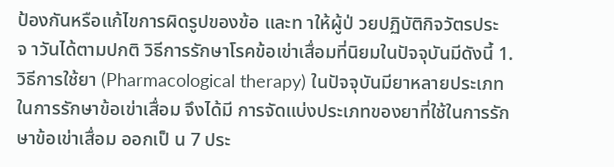ป้องกันหรือแก้ไขการผิดรูปของข้อ และท าให้ผู้ป่ วยปฏิบัติกิจวัตรประจ าวันได้ตามปกติ วิธีการรักษาโรคข้อเข่าเสื่อมที่นิยมในปัจจุบันมีดังนี้ 1. วิธีการใช้ยา (Pharmacological therapy) ในปัจจุบันมียาหลายประเภทในการรักษาข้อเข่าเสื่อม จึงได้มี การจัดแบ่งประเภทของยาที่ใช้ในการรักษาข้อเข่าเสื่อม ออกเป็ น 7 ประ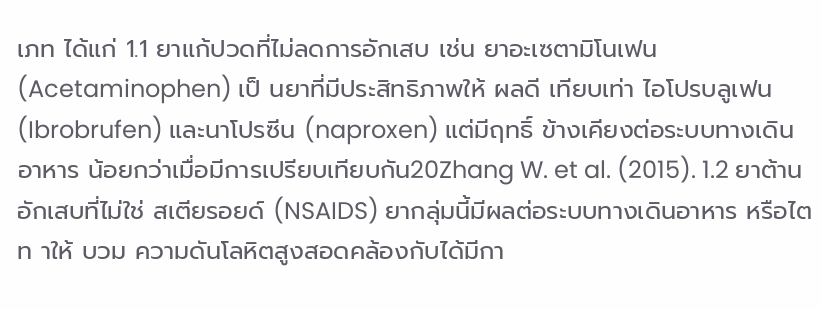เภท ได้แก่ 1.1 ยาแก้ปวดที่ไม่ลดการอักเสบ เช่น ยาอะเซตามิโนเฟน (Acetaminophen) เป็ นยาที่มีประสิทธิภาพให้ ผลดี เทียบเท่า ไอโปรบลูเฟน (Ibrobrufen) และนาโปรซีน (naproxen) แต่มีฤทธิ์ ข้างเคียงต่อระบบทางเดินอาหาร น้อยกว่าเมื่อมีการเปรียบเทียบกัน20Zhang W. et al. (2015). 1.2 ยาต้านอักเสบที่ไม่ใช่ สเตียรอยด์ (NSAIDS) ยากลุ่มนี้มีผลต่อระบบทางเดินอาหาร หรือไต ท าให้ บวม ความดันโลหิตสูงสอดคล้องกับได้มีกา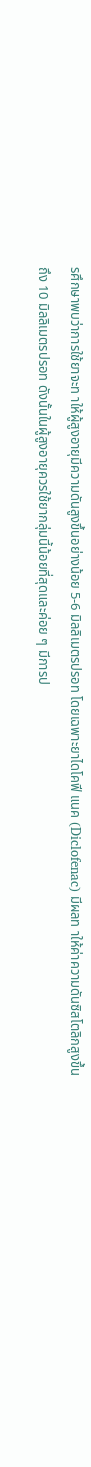รศึกษาพบว่าการใช้ยาจะท าให้ผู้สูงอายุมีความดันสูงขึ้นอย่างน้อย 5-6 มิลลิเมตรปรอท โดยเฉพาะยาไดโคฟี แนค (Diclofenac) มีผลท าให้ค่าความดันซิสโตลิกสูงขึ้นถึง 10 มิลลิเมตรปรอท ดังนั้นในผู้สูงอายุควรใช้ยากลุ่มนี้น้อยที่สุดและค่อย ๆ มีการป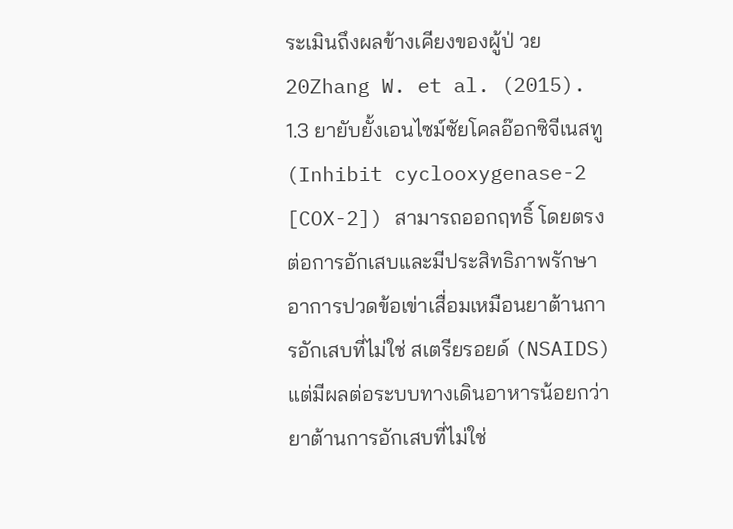ระเมินถึงผลข้างเคียงของผู้ป่ วย 20Zhang W. et al. (2015). 1.3 ยายับยั้งเอนไซม์ซัยโคลอ๊อกซิจีเนสทู (Inhibit cyclooxygenase-2 [COX-2]) สามารถออกฤทธิ์ โดยตรงต่อการอักเสบและมีประสิทธิภาพรักษาอาการปวดข้อเข่าเสื่อมเหมือนยาต้านการอักเสบที่ไม่ใช่ สเตรียรอยด์ (NSAIDS) แต่มีผลต่อระบบทางเดินอาหารน้อยกว่ายาต้านการอักเสบที่ไม่ใช่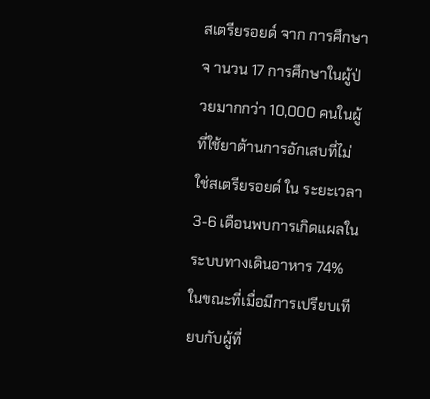สเตรียรอยด์ จาก การศึกษาจ านวน 17 การศึกษาในผู้ป่ วยมากกว่า 10,000 คนในผู้ที่ใช้ยาต้านการอักเสบที่ไม่ใช่สเตรียรอยด์ ใน ระยะเวลา 3-6 เดือนพบการเกิดแผลในระบบทางเดินอาหาร 74% ในขณะที่เมื่อมีการเปรียบเทียบกับผู้ที่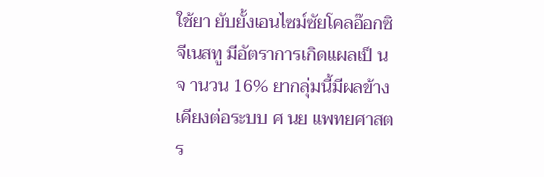ใช้ยา ยับยั้งเอนไซม์ซัยโคลอ๊อกซิจีเนสทู มีอัตราการเกิดแผลเป็ นจ านวน 16% ยากลุ่มนี้มีผลข้างเคียงต่อระบบ ศ นย แพทยศาสตร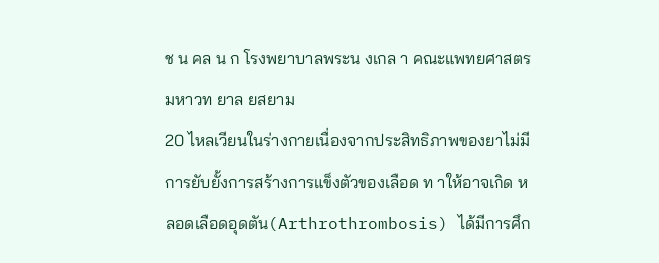ช น คล น ก โรงพยาบาลพระน งเกล า คณะแพทยศาสตร มหาวท ยาล ยสยาม
20 ไหลเวียนในร่างกายเนื่องจากประสิทธิภาพของยาไม่มีการยับยั้งการสร้างการแข็งตัวของเลือด ท าให้อาจเกิด หลอดเลือดอุดตัน(Arthrothrombosis) ได้มีการศึก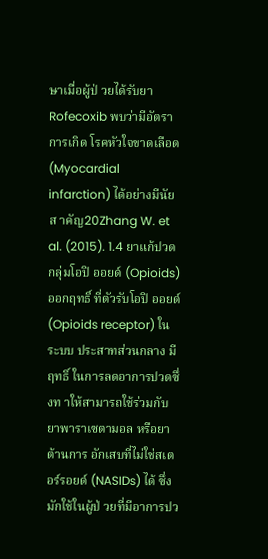ษาเมื่อผู้ป่ วยได้รับยา Rofecoxib พบว่ามีอัตราการเกิด โรคหัวใจขาดเลือด (Myocardial infarction) ได้อย่างมีนัยส าคัญ20Zhang W. et al. (2015). 1.4 ยาแก้ปวดกลุ่มโอปิ ออยด์ (Opioids) ออกฤทธิ์ ที่ตัวรับโอปิ ออยด์ (Opioids receptor) ในระบบ ประสาทส่วนกลาง มีฤทธิ์ ในการลดอาการปวดซึ่งท าให้สามารถใช้ร่วมกับยาพาราเซตามอล หรือยาต้านการ อักเสบที่ไม่ใช่สเตอร์รอยด์ (NASIDs) ได้ ซึ่งมักใช้ในผู้ป่ วยที่มีอาการปว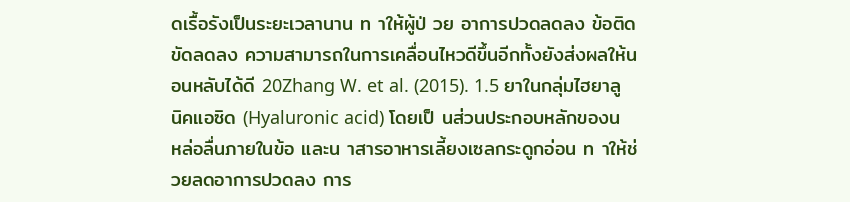ดเรื้อรังเป็นระยะเวลานาน ท าให้ผู้ป่ วย อาการปวดลดลง ข้อติดขัดลดลง ความสามารถในการเคลื่อนไหวดีขึ้นอีกทั้งยังส่งผลให้นอนหลับได้ดี 20Zhang W. et al. (2015). 1.5 ยาในกลุ่มไฮยาลูนิคแอซิด (Hyaluronic acid) โดยเป็ นส่วนประกอบหลักของน หล่อลื่นภายในข้อ และน าสารอาหารเลี้ยงเซลกระดูกอ่อน ท าให้ช่วยลดอาการปวดลง การ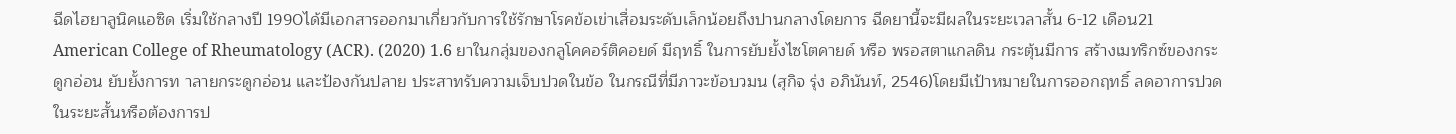ฉีดไฮยาลูนิคแอซิด เริ่มใช้กลางปี 1990ได้มีเอกสารออกมาเกี่ยวกับการใช้รักษาโรคข้อเข่าเสื่อมระดับเล็กน้อยถึงปานกลางโดยการ ฉีดยานี้จะมีผลในระยะเวลาสั้น 6-12 เดือน21 American College of Rheumatology (ACR). (2020) 1.6 ยาในกลุ่มของกลูโคคอร์ติคอยด์ มีฤทธิ์ ในการยับยั้งไซโตคายด์ หรือ พรอสตาแกลดิน กระตุ้นมีการ สร้างเมทริกซ์ของกระดูกอ่อน ยับยั้งการท าลายกระดูกอ่อน และป้องกันปลาย ประสาทรับความเจ็บปวดในข้อ ในกรณีที่มีภาวะข้อบวมน (สุกิจ รุ่ง อภินันท์, 2546)โดยมีเป้าหมายในการออกฤทธิ์ ลดอาการปวดในระยะสั้นหรือต้องการป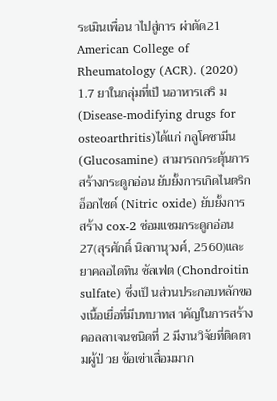ระเมินเพื่อน าไปสู่การ ผ่าตัด21 American College of Rheumatology (ACR). (2020) 1.7 ยาในกลุ่มที่เป็ นอาหารเสริ ม (Disease-modifying drugs for osteoarthritis)ได้แก่ กลูโคซามีน (Glucosamine) สามารถกระตุ้นการสร้างกระดูกอ่อน ยับยั้งการเกิดไนตริกอ็อกไซด์ (Nitric oxide) ยับยั้งการ สร้าง cox-2 ซ่อมแซมกระดูกอ่อน 27(สุรศักดิ์ นิลกานุวงศ์, 2560)และยาคลอไดทิน ซัลเฟต (Chondroitin sulfate) ซึ่งเป็ นส่วนประกอบหลักของเนื้อเยื่อที่มีบทบาทส าคัญในการสร้างคอลลาเจนชนิดที่ 2 มีงานวิจัยที่ติดตามผู้ป่ วย ข้อเข่าเสื่อมมาก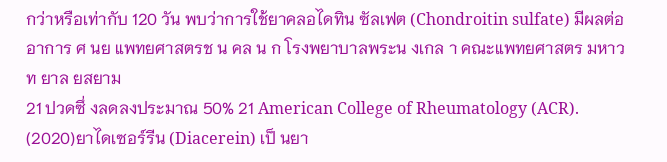กว่าหรือเท่ากับ 120 วัน พบว่าการใช้ยาคลอไดทิน ซัลเฟต (Chondroitin sulfate) มีผลต่ออาการ ศ นย แพทยศาสตรช น คล น ก โรงพยาบาลพระน งเกล า คณะแพทยศาสตร มหาวท ยาล ยสยาม
21 ปวดซึ่ งลดลงประมาณ 50% 21 American College of Rheumatology (ACR). (2020)ยาไดเซอร์รีน (Diacerein) เป็ นยา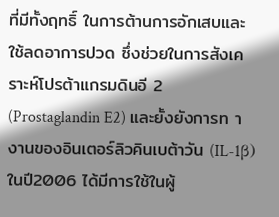ที่มีทั้งฤทธิ์ ในการต้านการอักเสบและใช้ลดอาการปวด ซึ่งช่วยในการสังเคราะห์โปรต้าแกรมดินอี 2 (Prostaglandin E2) และยั้งยังการท างานของอินเตอร์ลิวคินเบต้าวัน (IL-1β) ในปี2006 ได้มีการใช้ในผู้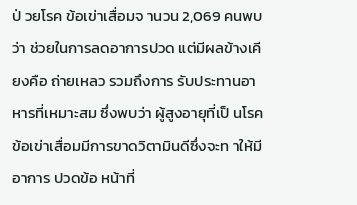ป่ วยโรค ข้อเข่าเสื่อมจ านวน 2,069 คนพบว่า ช่วยในการลดอาการปวด แต่มีผลข้างเคียงคือ ถ่ายเหลว รวมถึงการ รับประทานอาหารที่เหมาะสม ซึ่งพบว่า ผู้สูงอายุที่เป็ นโรคข้อเข่าเสื่อมมีการขาดวิตามินดีซึ่งจะท าให้มีอาการ ปวดข้อ หน้าที่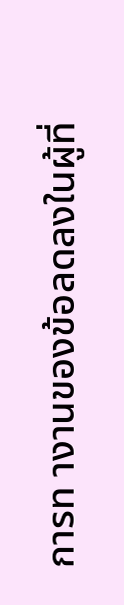การท างานของข้อลดลงในผู้ที่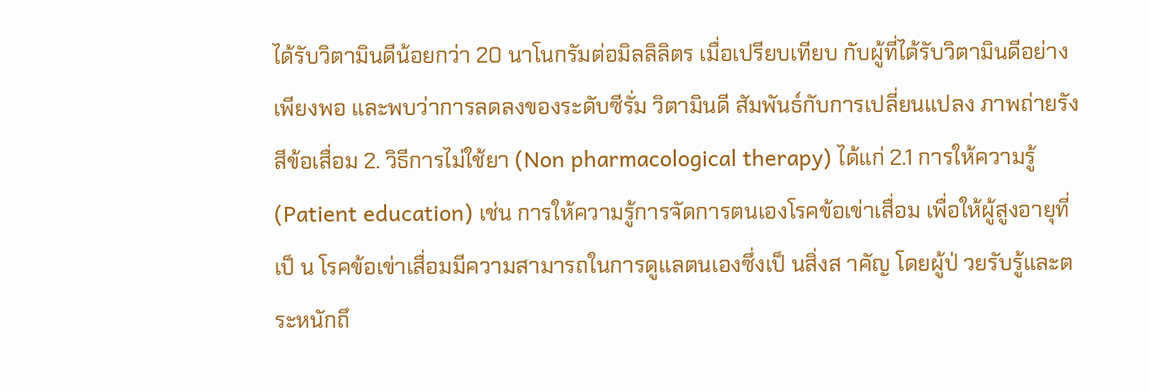ได้รับวิตามินดีน้อยกว่า 20 นาโนกรัมต่อมิลลิลิตร เมื่อเปรียบเทียบ กับผู้ที่ได้รับวิตามินดีอย่างเพียงพอ และพบว่าการลดลงของระดับซีรั่ม วิตามินดี สัมพันธ์กับการเปลี่ยนแปลง ภาพถ่ายรังสีข้อเสื่อม 2. วิธีการไม่ใช้ยา (Non pharmacological therapy) ได้แก่ 2.1 การให้ความรู้ (Patient education) เช่น การให้ความรู้การจัดการตนเองโรคข้อเข่าเสื่อม เพื่อให้ผู้สูงอายุที่เป็ น โรคข้อเข่าเสื่อมมีความสามารถในการดูแลตนเองซึ่งเป็ นสิ่งส าคัญ โดยผู้ป่ วยรับรู้และตระหนักถึ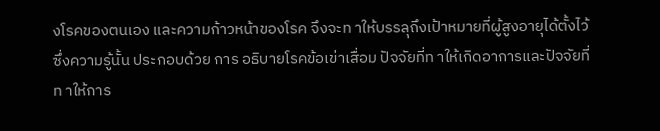งโรคของตนเอง และความก้าวหน้าของโรค จึงจะท าให้บรรลุถึงเป้าหมายที่ผู้สูงอายุได้ตั้งไว้ ซึ่งความรู้นั้น ประกอบด้วย การ อธิบายโรคข้อเข่าเสื่อม ปัจจัยที่ท าให้เกิดอาการและปัจจัยที่ท าให้การ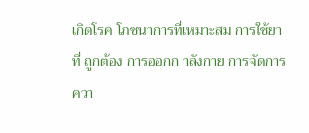เกิดโรค โภชนาการที่เหมาะสม การใช้ยาที่ ถูกต้อง การออกก าลังกาย การจัดการควา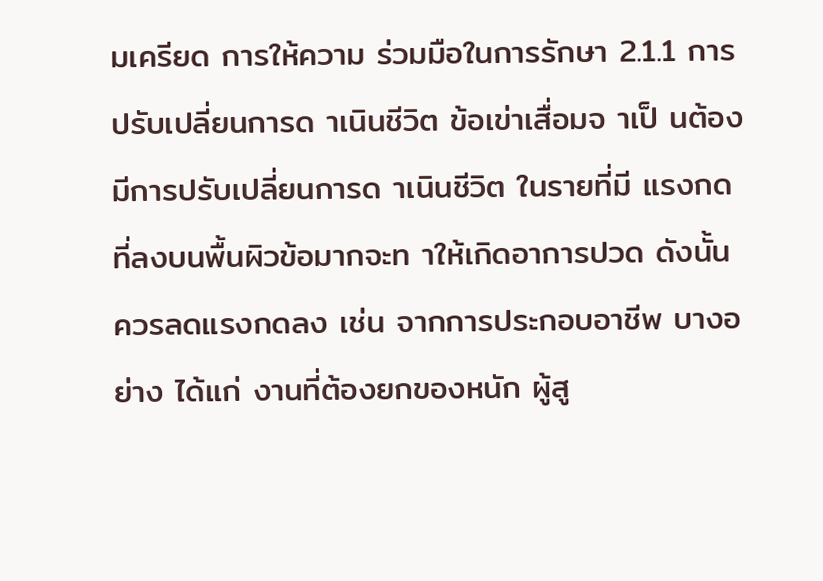มเครียด การให้ความ ร่วมมือในการรักษา 2.1.1 การปรับเปลี่ยนการด าเนินชีวิต ข้อเข่าเสื่อมจ าเป็ นต้องมีการปรับเปลี่ยนการด าเนินชีวิต ในรายที่มี แรงกดที่ลงบนพื้นผิวข้อมากจะท าให้เกิดอาการปวด ดังนั้นควรลดแรงกดลง เช่น จากการประกอบอาชีพ บางอย่าง ได้แก่ งานที่ต้องยกของหนัก ผู้สู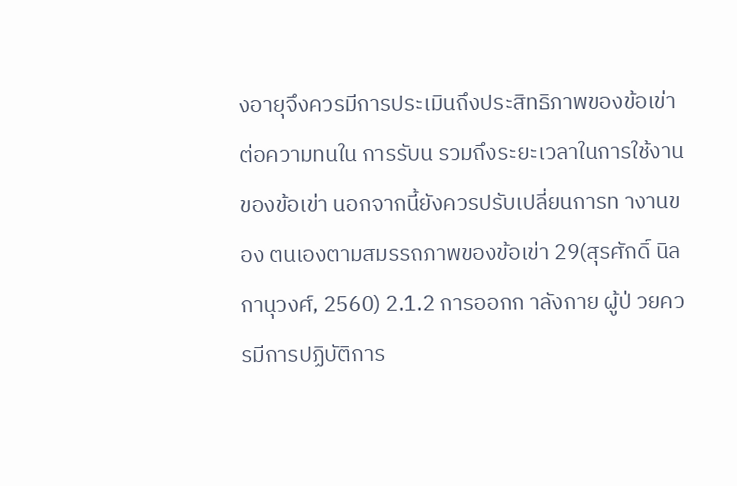งอายุจึงควรมีการประเมินถึงประสิทธิภาพของข้อเข่าต่อความทนใน การรับน รวมถึงระยะเวลาในการใช้งานของข้อเข่า นอกจากนี้ยังควรปรับเปลี่ยนการท างานของ ตนเองตามสมรรถภาพของข้อเข่า 29(สุรศักดิ์ นิลกานุวงศ์, 2560) 2.1.2 การออกก าลังกาย ผู้ป่ วยควรมีการปฏิบัติการ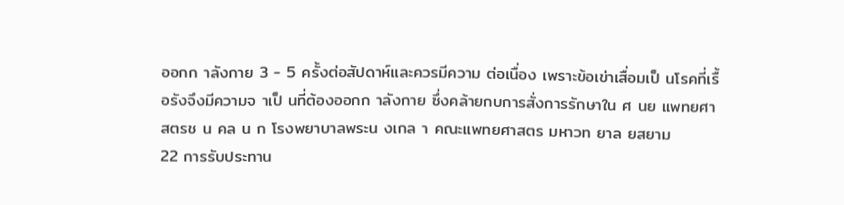ออกก าลังกาย 3 - 5 ครั้งต่อสัปดาห์และควรมีความ ต่อเนื่อง เพราะข้อเข่าเสื่อมเป็ นโรคที่เรื้อรังจึงมีความจ าเป็ นที่ต้องออกก าลังกาย ซึ่งคล้ายกบการสั่งการรักษาใน ศ นย แพทยศาสตรช น คล น ก โรงพยาบาลพระน งเกล า คณะแพทยศาสตร มหาวท ยาล ยสยาม
22 การรับประทาน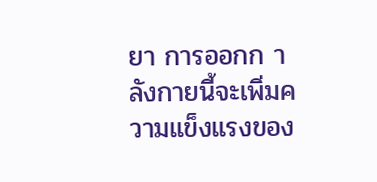ยา การออกก าลังกายนี้จะเพิ่มความแข็งแรงของ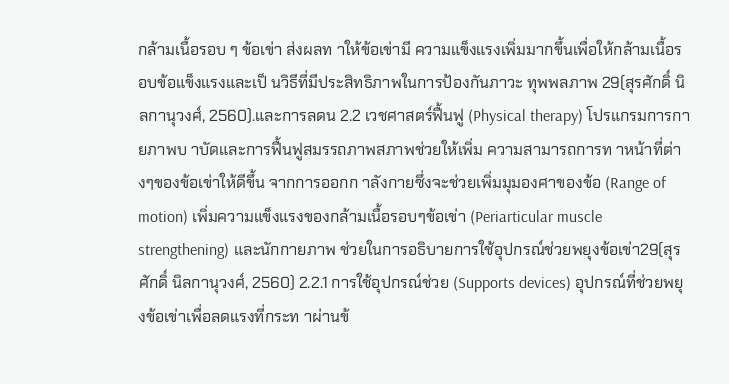กล้ามเนื้อรอบ ๆ ข้อเข่า ส่งผลท าให้ข้อเข่ามี ความแข็งแรงเพิ่มมากขึ้นเพื่อให้กล้ามเนื้อรอบข้อแข็งแรงและเป็ นวิธีที่มีประสิทธิภาพในการป้องกันภาวะ ทุพพลภาพ 29(สุรศักดิ์ นิลกานุวงศ์, 2560).และการลดน 2.2 เวชศาสตร์ฟื้นฟู (Physical therapy) โปรแกรมการกายภาพบ าบัดและการฟื้นฟูสมรรถภาพสภาพช่วยให้เพิ่ม ความสามารถการท าหน้าที่ต่างๆของข้อเข่าให้ดีขึ้น จากการออกก าลังกายซึ่งจะช่วยเพิ่มมุมองศาของข้อ (Range of motion) เพิ่มความแข็งแรงของกล้ามเนื้อรอบๆข้อเข่า (Periarticular muscle strengthening) และนักกายภาพ ช่วยในการอธิบายการใช้อุปกรณ์ช่วยพยุงข้อเข่า29(สุรศักดิ์ นิลกานุวงศ์, 2560) 2.2.1 การใช้อุปกรณ์ช่วย (Supports devices) อุปกรณ์ที่ช่วยพยุงข้อเข่าเพื่อลดแรงที่กระท าผ่านข้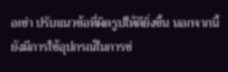อเข่า ปรับแนวข้อที่ผิดรูปให้ดียิ่งขึ้น นอกจากนี้ยังมีการใช้อุปกรณ์ในการช่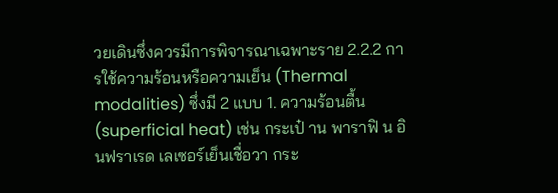วยเดินซึ่งควรมีการพิจารณาเฉพาะราย 2.2.2 การใช้ความร้อนหรือความเย็น (Thermal modalities) ซึ่งมี 2 แบบ 1. ความร้อนตื้น (superficial heat) เช่น กระเป๋ าน พาราฟิ น อินฟราเรด เลเซอร์เย็นเชื่อวา กระ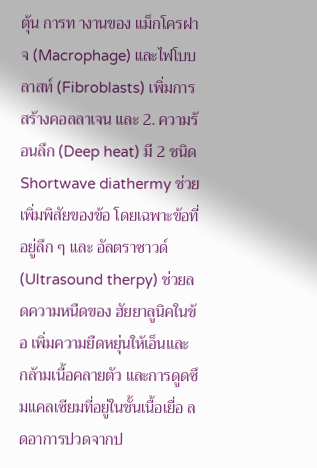ตุ้น การท างานของ แม็กโครฝาจ (Macrophage) และไฟโบบลาสท์ (Fibroblasts) เพิ่มการสร้างคอลลาเจน และ 2. ความร้อนลึก (Deep heat) มี 2 ชนิด Shortwave diathermy ช่วยเพิ่มพิสัยของข้อ โดยเฉพาะข้อที่อยู่ลึก ๆ และ อัลตราซาวด์ (Ultrasound therpy) ช่วยลดความหนืดของ ฮัยยาลูนิคในข้อ เพิ่มความยืดหยุ่นให้เอ็นและ กล้ามเนื้อคลายตัว และการดูดซึมแคลเซียมที่อยู่ในชั้นเนื้อเยื่อ ลดอาการปวดจากป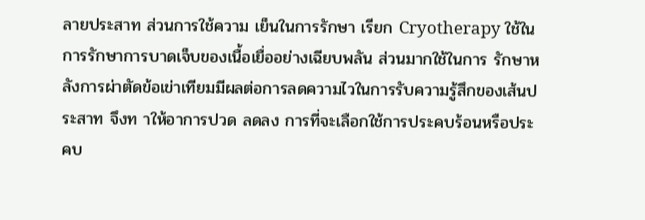ลายประสาท ส่วนการใช้ความ เย็นในการรักษา เรียก Cryotherapy ใช้ในการรักษาการบาดเจ็บของเนื้อเยื่ออย่างเฉียบพลัน ส่วนมากใช้ในการ รักษาหลังการผ่าตัดข้อเข่าเทียมมีผลต่อการลดความไวในการรับความรู้สึกของเส้นประสาท จึงท าให้อาการปวด ลดลง การที่จะเลือกใช้การประคบร้อนหรือประคบ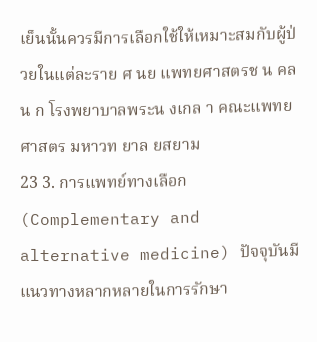เย็นนั้นควรมีการเลือกใช้ให้เหมาะสมกับผู้ป่ วยในแต่ละราย ศ นย แพทยศาสตรช น คล น ก โรงพยาบาลพระน งเกล า คณะแพทยศาสตร มหาวท ยาล ยสยาม
23 3. การแพทย์ทางเลือก (Complementary and alternative medicine) ปัจจุบันมีแนวทางหลากหลายในการรักษา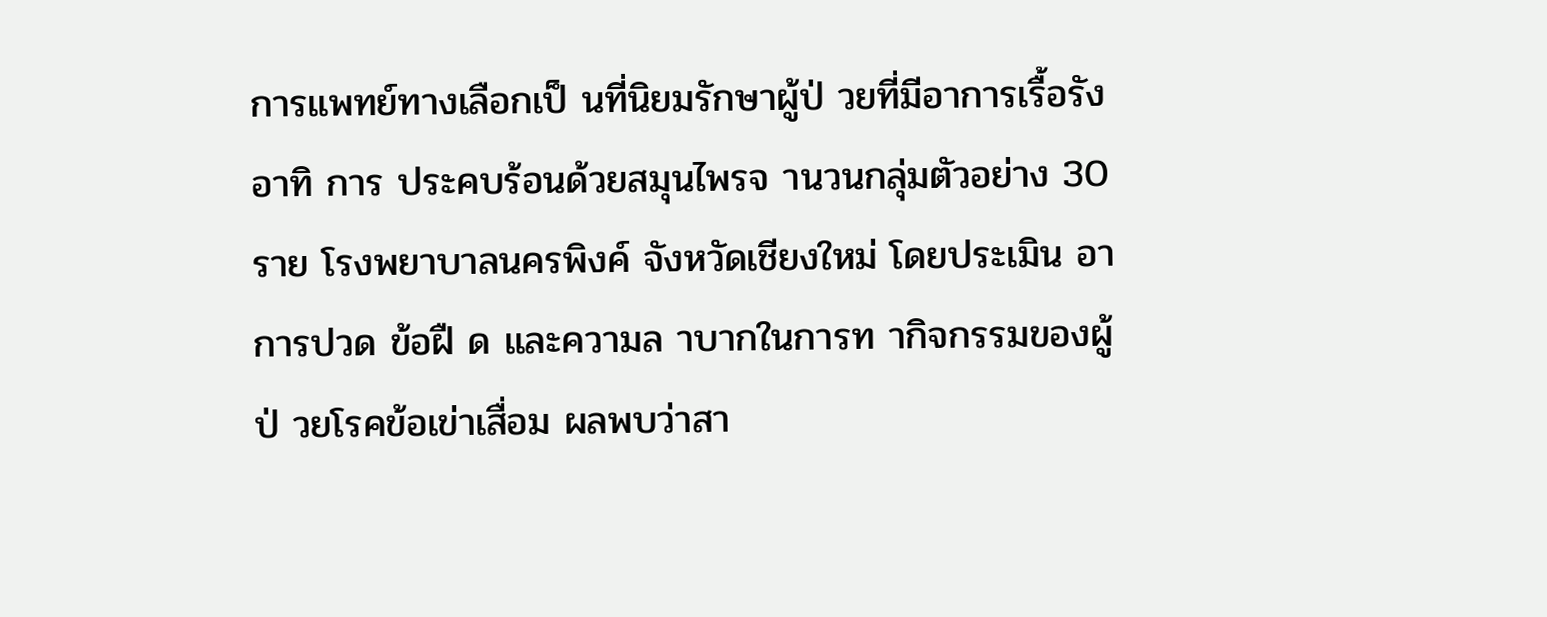การแพทย์ทางเลือกเป็ นที่นิยมรักษาผู้ป่ วยที่มีอาการเรื้อรัง อาทิ การ ประคบร้อนด้วยสมุนไพรจ านวนกลุ่มตัวอย่าง 30 ราย โรงพยาบาลนครพิงค์ จังหวัดเชียงใหม่ โดยประเมิน อาการปวด ข้อฝื ด และความล าบากในการท ากิจกรรมของผู้ป่ วยโรคข้อเข่าเสื่อม ผลพบว่าสา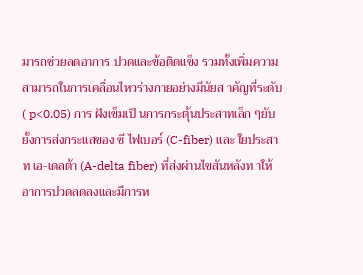มารถช่วยลดอาการ ปวดและข้อติดแข็ง รวมทั้งเพิ่มความสามารถในการเคลื่อนไหวร่างกายอย่างมีนัยส าคัญที่ระดับ ( p<0.05) การ ฝังเข็มเป็ นการกระตุ้นประสาทเล็ก ๆยับยั้งการส่งกระแสของ ซี ไฟเบอร์ (C-fiber) และ ใยประสาท เอ-เดลต้า (A-delta fiber) ที่ส่งผ่านไขสันหลังท าให้อาการปวดลดลงและมีการห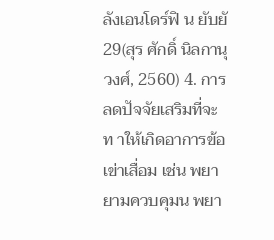ลังเอนโดร์ฟิ น ยับยั 29(สุร ศักดิ์ นิลกานุวงศ์, 2560) 4. การลดปัจจัยเสริมที่จะท าให้เกิดอาการข้อเข่าเสื่อม เช่น พยายามควบคุมน พยา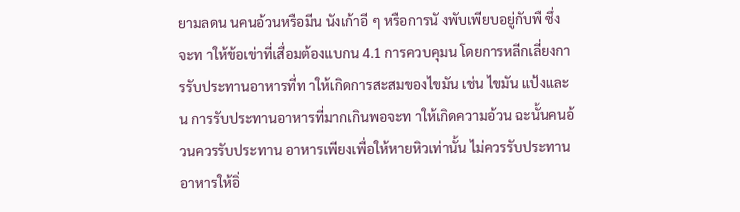ยามลดน นคนอ้วนหรือมีน นังเก้าอี ๆ หรือการนั งพับเพียบอยู่กับพื ซึ่งจะท าให้ข้อเข่าที่เสื่อมต้องแบกน 4.1 การควบคุมน โดยการหลีกเลี่ยงการรับประทานอาหารที่ท าให้เกิดการสะสมของไขมัน เช่น ไขมัน แป้งและน การรับประทานอาหารที่มากเกินพอจะท าให้เกิดความอ้วน ฉะนั้นคนอ้วนควรรับประทาน อาหารเพียงเพื่อให้หายหิวเท่านั้น ไม่ควรรับประทานอาหารให้อิ่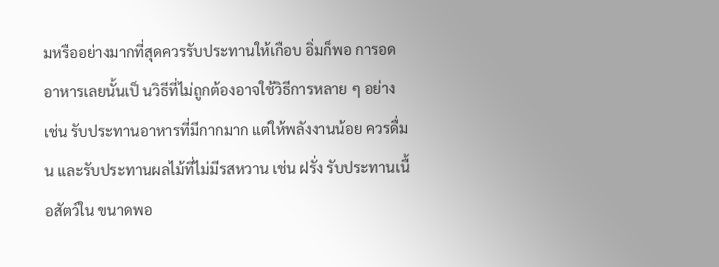มหรืออย่างมากที่สุดควรรับประทานให้เกือบ อิ่มก็พอ การอดอาหารเลยนั้นเป็ นวิธีที่ไม่ถูกต้องอาจใช้วิธีการหลาย ๆ อย่าง เช่น รับประทานอาหารที่มีกากมาก แต่ให้พลังงานน้อย ควรดื่มน และรับประทานผลไม้ที่ไม่มีรสหวาน เช่น ฝรั่ง รับประทานเนื้อสัตว์ใน ขนาดพอ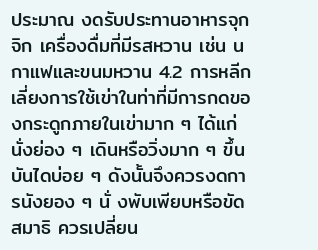ประมาณ งดรับประทานอาหารจุกจิก เครื่องดื่มที่มีรสหวาน เช่น น กาแฟและขนมหวาน 4.2 การหลีกเลี่ยงการใช้เข่าในท่าที่มีการกดของกระดูกภายในเข่ามาก ๆ ได้แก่ นั่งย่อง ๆ เดินหรือวิ่งมาก ๆ ขึ้น บันไดบ่อย ๆ ดังนั้นจึงควรงดการนังยอง ๆ นั่ งพับเพียบหรือขัดสมาธิ ควรเปลี่ยน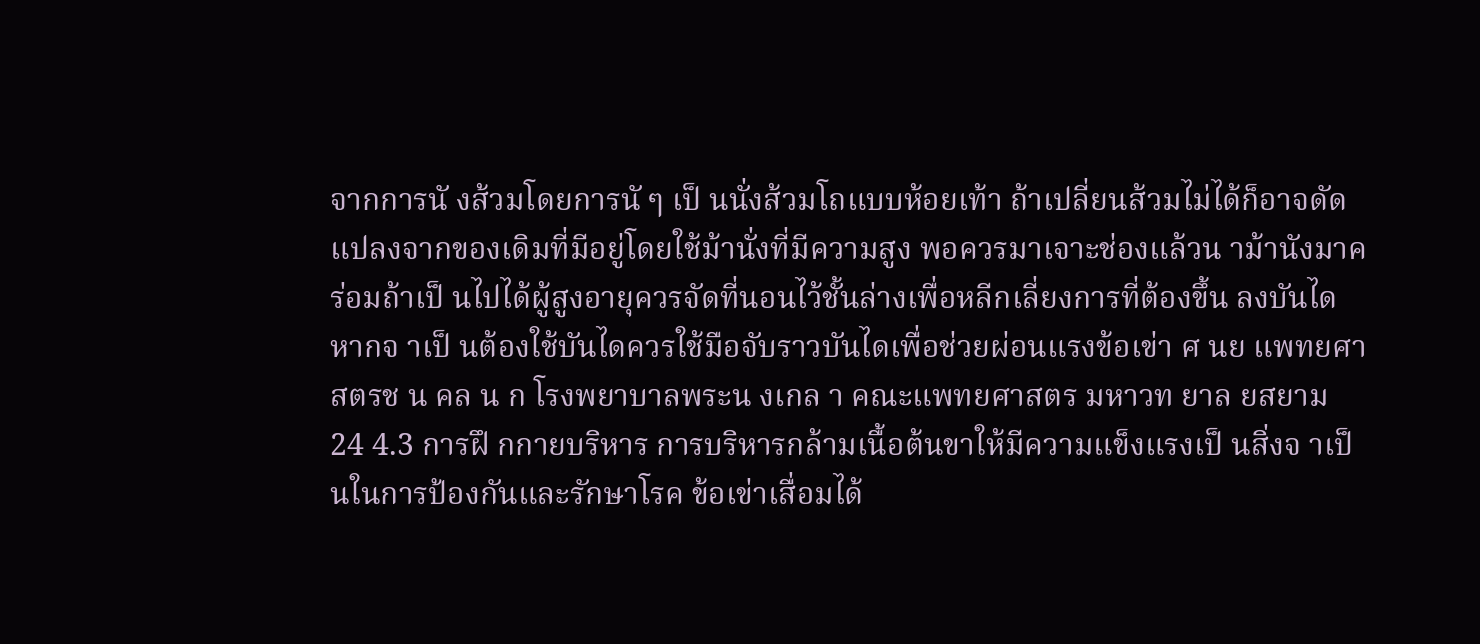จากการนั งส้วมโดยการนั ๆ เป็ นนั่งส้วมโถแบบห้อยเท้า ถ้าเปลี่ยนส้วมไม่ได้ก็อาจดัดแปลงจากของเดิมที่มีอยู่โดยใช้ม้านั่งที่มีความสูง พอควรมาเจาะช่องแล้วน าม้านังมาคร่อมถ้าเป็ นไปได้ผู้สูงอายุควรจัดที่นอนไว้ชั้นล่างเพื่อหลีกเลี่ยงการที่ต้องขึ้น ลงบันได หากจ าเป็ นต้องใช้บันไดควรใช้มือจับราวบันไดเพื่อช่วยผ่อนแรงข้อเข่า ศ นย แพทยศาสตรช น คล น ก โรงพยาบาลพระน งเกล า คณะแพทยศาสตร มหาวท ยาล ยสยาม
24 4.3 การฝึ กกายบริหาร การบริหารกล้ามเนื้อต้นขาให้มีความแข็งแรงเป็ นสิ่งจ าเป็ นในการป้องกันและรักษาโรค ข้อเข่าเสื่อมได้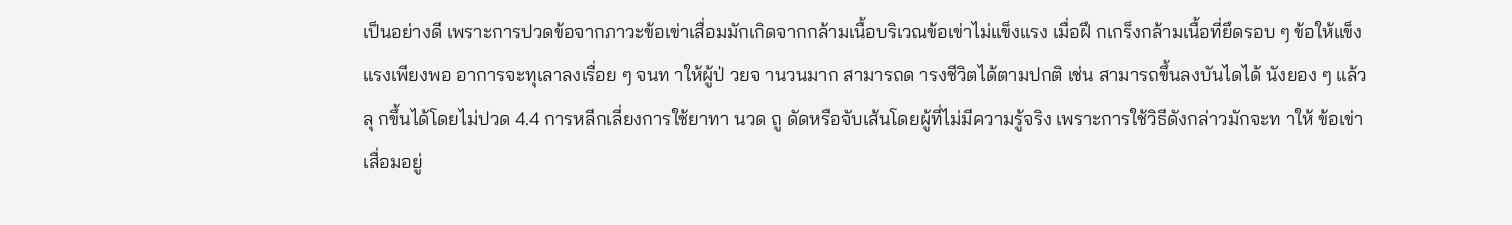เป็นอย่างดี เพราะการปวดข้อจากภาวะข้อเข่าเสื่อมมักเกิดจากกล้ามเนื้อบริเวณข้อเข่าไม่แข็งแรง เมื่อฝึ กเกร็งกล้ามเนื้อที่ยึดรอบ ๆ ข้อให้แข็งแรงเพียงพอ อาการจะทุเลาลงเรื่อย ๆ จนท าให้ผู้ป่ วยจ านวนมาก สามารถด ารงชีวิตได้ตามปกติ เช่น สามารถขึ้นลงบันไดได้ นังยอง ๆ แล้วลุ กขึ้นได้โดยไม่ปวด 4.4 การหลีกเลี่ยงการใช้ยาทา นวด ถู ดัดหรือจับเส้นโดยผู้ที่ไม่มีความรู้จริง เพราะการใช้วิธีดังกล่าวมักจะท าให้ ข้อเข่าเสื่อมอยู่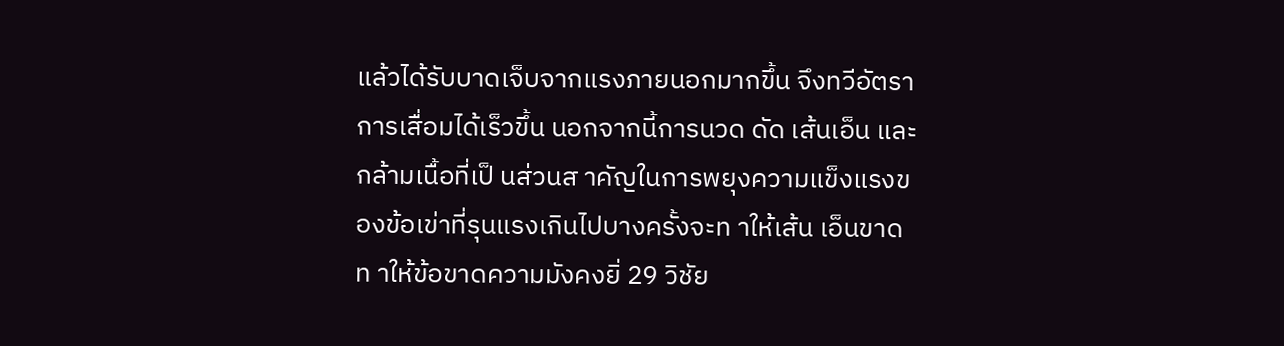แล้วได้รับบาดเจ็บจากแรงภายนอกมากขึ้น จึงทวีอัตราการเสื่อมได้เร็วขึ้น นอกจากนี้การนวด ดัด เส้นเอ็น และกล้ามเนื้อที่เป็ นส่วนส าคัญในการพยุงความแข็งแรงของข้อเข่าที่รุนแรงเกินไปบางครั้งจะท าให้เส้น เอ็นขาด ท าให้ข้อขาดความมังคงยิ่ 29 วิชัย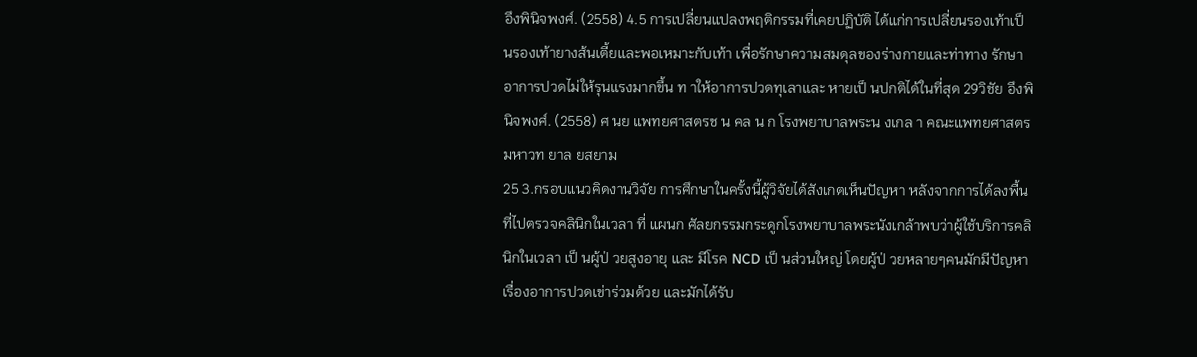อึงพินิจพงศ์. (2558) 4.5 การเปลี่ยนแปลงพฤติกรรมที่เคยปฏิบัติ ได้แก่การเปลี่ยนรองเท้าเป็ นรองเท้ายางส้นเตี้ยและพอเหมาะกับเท้า เพื่อรักษาความสมดุลของร่างกายและท่าทาง รักษาอาการปวดไม่ให้รุนแรงมากขึ้น ท าให้อาการปวดทุเลาและ หายเป็ นปกติได้ในที่สุด 29วิชัย อึงพินิจพงศ์. (2558) ศ นย แพทยศาสตรช น คล น ก โรงพยาบาลพระน งเกล า คณะแพทยศาสตร มหาวท ยาล ยสยาม
25 3.กรอบแนวคิดงานวิจัย การศึกษาในครั้งนี้ผู้วิจัยได้สังเกตเห็นปัญหา หลังจากการได้ลงพื้นที่ไปตรวจคลินิกในเวลา ที่ แผนก ศัลยกรรมกระดูกโรงพยาบาลพระนังเกล้าพบว่าผู้ใช้บริการคลินิกในเวลา เป็ นผู้ป่ วยสูงอายุ และ มีโรค NCD เป็ นส่วนใหญ่ โดยผู้ป่ วยหลายๆคนมักมีปัญหา เรื่องอาการปวดเข่าร่วมด้วย และมักได้รับ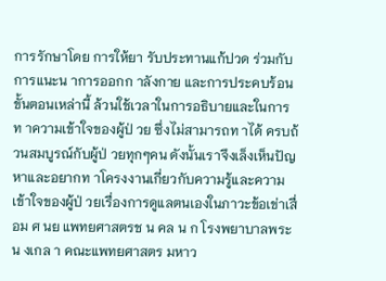การรักษาโดย การให้ยา รับประทานแก้ปวด ร่วมกับการแนะน าการออกก าลังกาย และการประคบร้อน ขั้นตอนเหล่านี้ ล้วนใช้เวลาในการอธิบายและในการท าความเข้าใจของผู้ป่ วย ซึ่งไม่สามารถท าได้ ครบถ้วนสมบูรณ์กับผู้ป่ วยทุกๆคน ดังนั้นเราจึงเล็งเห็นปัญหาและอยากท าโครงงานเกี่ยวกับความรู้และความ เข้าใจของผู้ป่ วยเรื่องการดูแลตนเองในภาวะข้อเข่าเสื่อม ศ นย แพทยศาสตรช น คล น ก โรงพยาบาลพระน งเกล า คณะแพทยศาสตร มหาว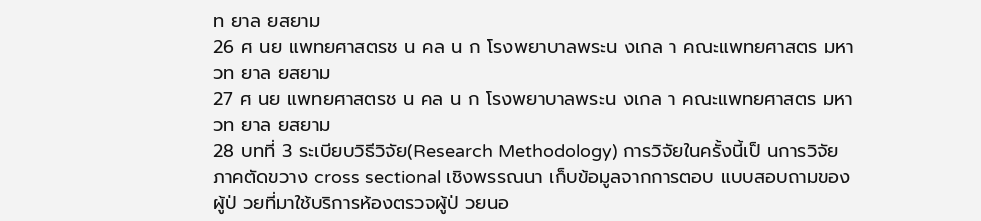ท ยาล ยสยาม
26 ศ นย แพทยศาสตรช น คล น ก โรงพยาบาลพระน งเกล า คณะแพทยศาสตร มหาวท ยาล ยสยาม
27 ศ นย แพทยศาสตรช น คล น ก โรงพยาบาลพระน งเกล า คณะแพทยศาสตร มหาวท ยาล ยสยาม
28 บทที่ 3 ระเบียบวิธีวิจัย(Research Methodology) การวิจัยในครั้งนี้เป็ นการวิจัย ภาคตัดขวาง cross sectional เชิงพรรณนา เก็บข้อมูลจากการตอบ แบบสอบถามของผู้ป่ วยที่มาใช้บริการห้องตรวจผู้ป่ วยนอ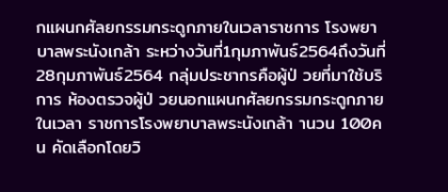กแผนกศัลยกรรมกระดูกภายในเวลาราชการ โรงพยาบาลพระนังเกล้า ระหว่างวันที่1กุมภาพันธ์2564ถึงวันที่28กุมภาพันธ์2564 กลุ่มประชากรคือผู้ป่ วยที่มาใช้บริการ ห้องตรวจผู้ป่ วยนอกแผนกศัลยกรรมกระดูกภายในเวลา ราชการโรงพยาบาลพระนังเกล้า านวน 100คน คัดเลือกโดยวิ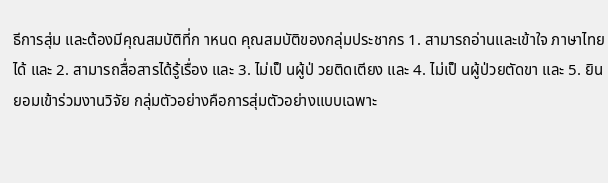ธีการสุ่ม และต้องมีคุณสมบัติที่ก าหนด คุณสมบัติของกลุ่มประชากร 1. สามารถอ่านและเข้าใจ ภาษาไทยได้ และ 2. สามารถสื่อสารได้รู้เรื่อง และ 3. ไม่เป็ นผู้ป่ วยติดเตียง และ 4. ไม่เป็ นผู้ป่วยตัดขา และ 5. ยินยอมเข้าร่วมงานวิจัย กลุ่มตัวอย่างคือการสุ่มตัวอย่างแบบเฉพาะ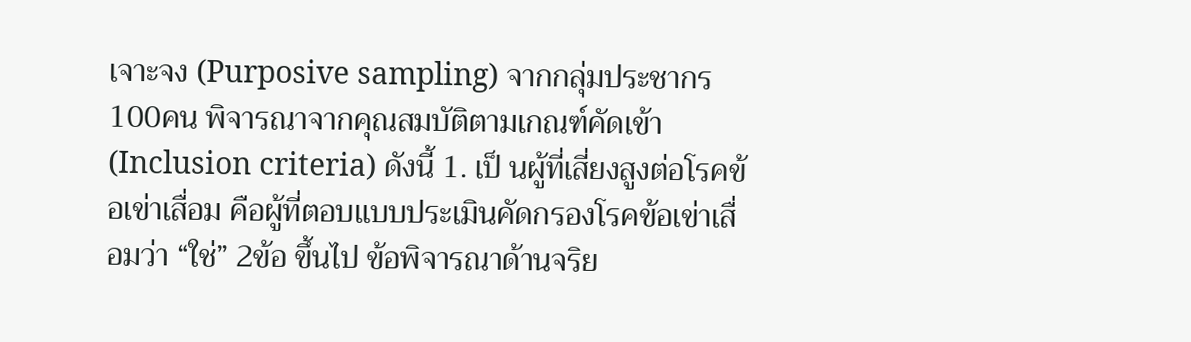เจาะจง (Purposive sampling) จากกลุ่มประชากร 100คน พิจารณาจากคุณสมบัติตามเกณฑ์คัดเข้า (Inclusion criteria) ดังนี้ 1. เป็ นผู้ที่เสี่ยงสูงต่อโรคข้อเข่าเสื่อม คือผู้ที่ตอบแบบประเมินคัดกรองโรคข้อเข่าเสื่อมว่า “ใช่” 2ข้อ ขึ้นไป ข้อพิจารณาด้านจริย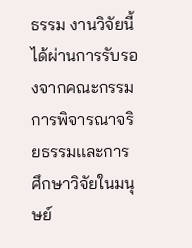ธรรม งานวิจัยนี้ได้ผ่านการรับรองจากคณะกรรมการพิจารณาจริยธรรมเเละการ ศึกษาวิจัยในมนุษย์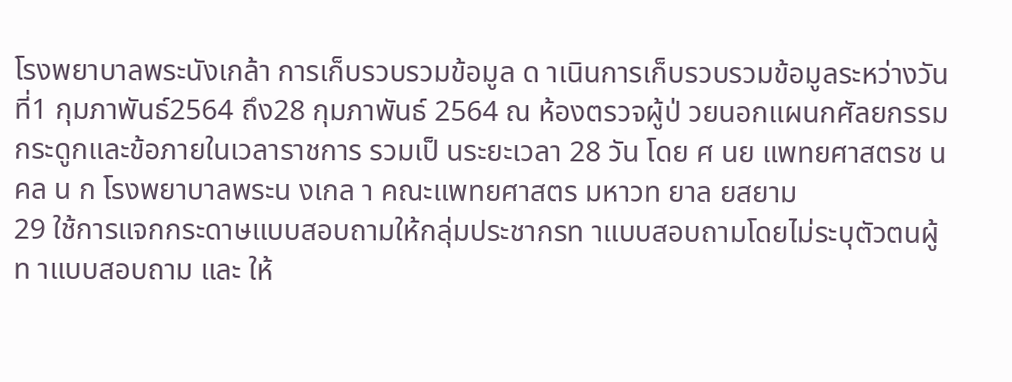โรงพยาบาลพระนังเกล้า การเก็บรวบรวมข้อมูล ด าเนินการเก็บรวบรวมข้อมูลระหว่างวันที่1 กุมภาพันธ์2564 ถึง28 กุมภาพันธ์ 2564 ณ ห้องตรวจผู้ป่ วยนอกแผนกศัลยกรรมกระดูกและข้อภายในเวลาราชการ รวมเป็ นระยะเวลา 28 วัน โดย ศ นย แพทยศาสตรช น คล น ก โรงพยาบาลพระน งเกล า คณะแพทยศาสตร มหาวท ยาล ยสยาม
29 ใช้การแจกกระดาษแบบสอบถามให้กลุ่มประชากรท าแบบสอบถามโดยไม่ระบุตัวตนผู้ท าแบบสอบถาม และ ให้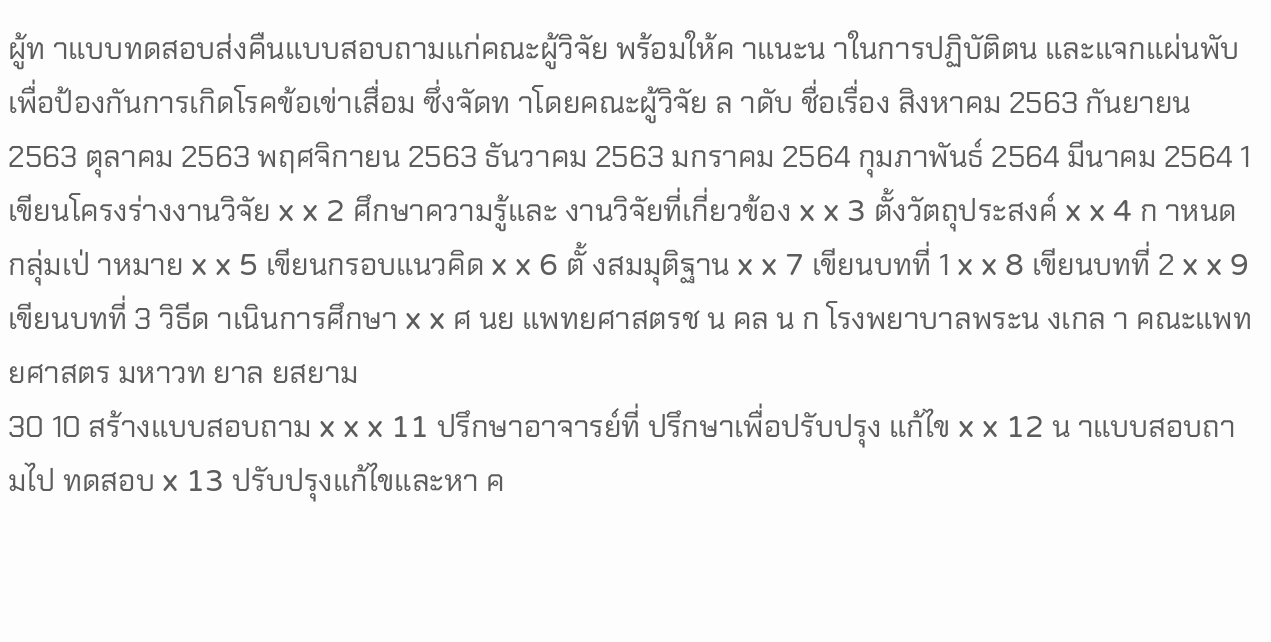ผู้ท าแบบทดสอบส่งคืนแบบสอบถามแก่คณะผู้วิจัย พร้อมให้ค าแนะน าในการปฏิบัติตน และแจกแผ่นพับ เพื่อป้องกันการเกิดโรคข้อเข่าเสื่อม ซึ่งจัดท าโดยคณะผู้วิจัย ล าดับ ชื่อเรื่อง สิงหาคม 2563 กันยายน 2563 ตุลาคม 2563 พฤศจิกายน 2563 ธันวาคม 2563 มกราคม 2564 กุมภาพันธ์ 2564 มีนาคม 2564 1 เขียนโครงร่างงานวิจัย x x 2 ศึกษาความรู้และ งานวิจัยที่เกี่ยวข้อง x x 3 ตั้งวัตถุประสงค์ x x 4 ก าหนดกลุ่มเป่ าหมาย x x 5 เขียนกรอบแนวคิด x x 6 ตั้ งสมมุติฐาน x x 7 เขียนบทที่ 1 x x 8 เขียนบทที่ 2 x x 9 เขียนบทที่ 3 วิธีด าเนินการศึกษา x x ศ นย แพทยศาสตรช น คล น ก โรงพยาบาลพระน งเกล า คณะแพทยศาสตร มหาวท ยาล ยสยาม
30 10 สร้างแบบสอบถาม x x x 11 ปรึกษาอาจารย์ที่ ปรึกษาเพื่อปรับปรุง แก้ไข x x 12 น าแบบสอบถามไป ทดสอบ x 13 ปรับปรุงแก้ไขและหา ค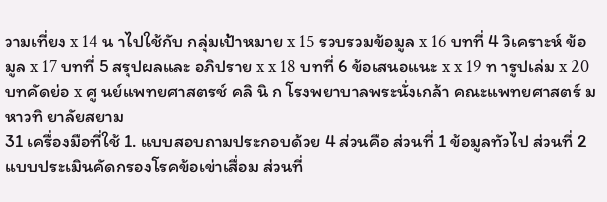วามเที่ยง x 14 น าไปใช้กับ กลุ่มเป้าหมาย x 15 รวบรวมข้อมูล x 16 บทที่ 4 วิเคราะห์ ข้อมูล x 17 บทที่ 5 สรุปผลและ อภิปราย x x 18 บทที่ 6 ข้อเสนอแนะ x x 19 ท ารูปเล่ม x 20 บทคัดย่อ x ศู นย์แพทยศาสตรช์ คลิ นิ ก โรงพยาบาลพระนั่งเกล้า คณะแพทยศาสตร์ มหาวทิ ยาลัยสยาม
31 เครื่องมือที่ใช้ 1. แบบสอบถามประกอบด้วย 4 ส่วนคือ ส่วนที่ 1 ข้อมูลทัวไป ส่วนที่ 2 แบบประเมินคัดกรองโรคข้อเข่าเสื่อม ส่วนที่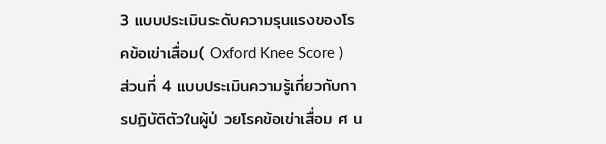3 แบบประเมินระดับความรุนแรงของโรคข้อเข่าเสื่อม( Oxford Knee Score ) ส่วนที่ 4 แบบประเมินความรู้เกี่ยวกับการปฏิบัติตัวในผู้ป่ วยโรคข้อเข่าเสื่อม ศ น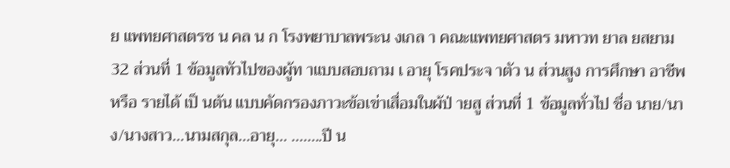ย แพทยศาสตรช น คล น ก โรงพยาบาลพระน งเกล า คณะแพทยศาสตร มหาวท ยาล ยสยาม
32 ส่วนที่ 1 ข้อมูลทัวไปของผู้ท าแบบสอบถาม เ อายุ โรคประจ าตัว น ส่วนสูง การศึกษา อาชีพ หรือ รายได้ เป็ นต้น แบบคัดกรองภาวะข้อเข่าเสื่อมในผ้ป่ ายสู ส่วนที่ 1 ข้อมูลทั่วไป ชื่อ นาย/นาง/นางสาว...นามสกุล...อายุ... ........ปี น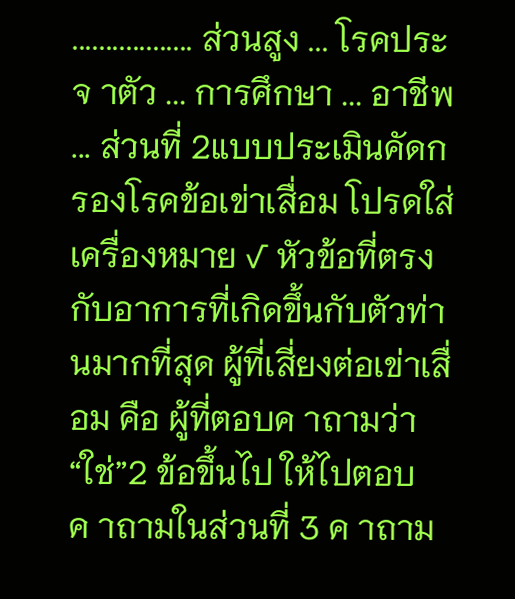.................. ส่วนสูง ... โรคประจ าตัว ... การศึกษา ... อาชีพ ... ส่วนที่ 2แบบประเมินคัดกรองโรคข้อเข่าเสื่อม โปรดใส่เครื่องหมาย √ หัวข้อที่ตรงกับอาการที่เกิดขึ้นกับตัวท่านมากที่สุด ผู้ที่เสี่ยงต่อเข่าเสื่อม คือ ผู้ที่ตอบค าถามว่า “ใช่”2 ข้อขึ้นไป ให้ไปตอบค าถามในส่วนที่ 3 ค าถาม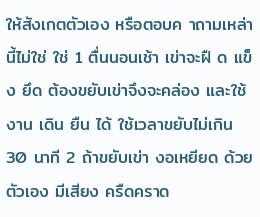ให้สังเกตตัวเอง หรือตอบค าถามเหล่านี้ไม่ใช่ ใช่ 1 ตื่นนอนเช้า เข่าจะฝื ด แข็ง ยึด ต้องขยับเข่าจึงจะคล่อง และใช้งาน เดิน ยืน ได้ ใช้เวลาขยับไม่เกิน 30 นาที 2 ถ้าขยับเข่า งอเหยียด ด้วยตัวเอง มีเสียง ครืดคราด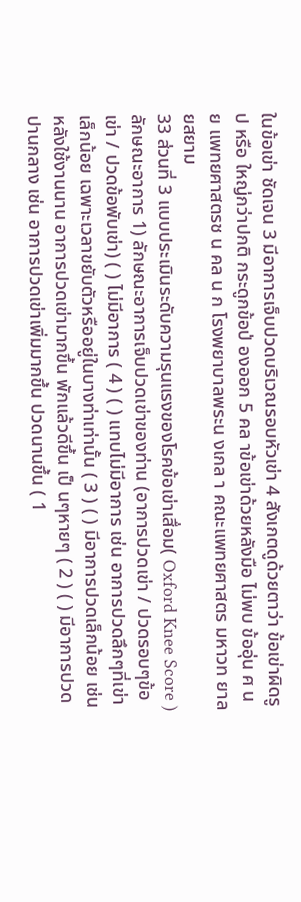ในข้อเข่า ชัดเจน 3 มีอาการเจ็บปวดบริเวณรอบหัวเข่า 4 สังเกตดูด้วยตาว่า ข้อเข่าผิดรูป หรือ ใหญ่กว่าปกติ กระดูกข้อป่ องออก 5 คล าข้อเข่าด้วยหลังมือ ไม่พบ ข้ออุ่น ศ นย แพทยศาสตรช น คล น ก โรงพยาบาลพระน งเกล า คณะแพทยศาสตร มหาวท ยาล ยสยาม
33 ส่วนที่ 3 แบบประเมินระดับความรุนแรงของโรคข้อเข่าเสื่อม( Oxford Knee Score ) ลักษณะอาการ 1) ลักษณะอาการเจ็บปวดเข่าของท่าน (อาการปวดเข่า / ปวดรอบๆข้อเข่า / ปวดข้อพับเข่า) ( ) ไม่มีอาการ ( 4 ) ( ) แทบไม่มีอาการ เช่น อาการปวดลึกๆที่เข่าเล็กน้อย เฉพาะเวลาขยับตัวหรืออยู่ในบางท่าเท่านั้น ( 3 ) ( ) มีอาการปวดเล็กน้อย เช่น หลังใช้งานนาน อาการปวดเข่ามากขึ้น พักแล้วดีขึ้น เป็ นๆหายๆ ( 2 ) ( ) มีอาการปวดปานกลาง เช่น อาการปวดเข่าเพิ่มมากขึ้น ปวดนานขึ้น ( 1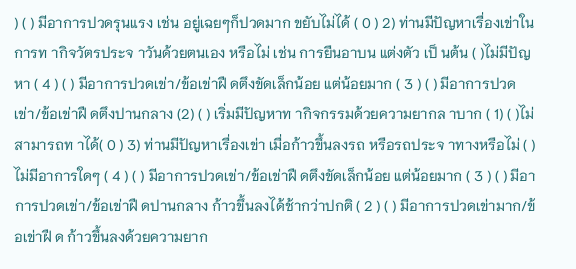) ( ) มีอาการปวดรุนแรง เช่น อยู่เฉยๆก็ปวดมาก ขยับไม่ได้ ( 0 ) 2) ท่านมีปัญหาเรื่องเข่าในการท ากิจวัตรประจ าวันด้วยตนเอง หรือไม่ เช่น การยืนอาบน แต่งตัว เป็ นต้น ( )ไม่มีปัญหา ( 4 ) ( ) มีอาการปวดเข่า/ข้อเข่าฝื ดตึงขัดเล็กน้อย แต่น้อยมาก ( 3 ) ( ) มีอาการปวดเข่า/ข้อเข่าฝื ดตึงปานกลาง (2) ( ) เริ่มมีปัญหาท ากิจกรรมด้วยความยากล าบาก ( 1) ( )ไม่สามารถท าได้( 0 ) 3) ท่านมีปัญหาเรื่องเข่า เมื่อก้าวขึ้นลงรถ หรือรถประจ าทางหรือไม่ ( )ไม่มีอาการใดๆ ( 4 ) ( ) มีอาการปวดเข่า/ข้อเข่าฝื ดตึงขัดเล็กน้อย แต่น้อยมาก ( 3 ) ( ) มีอาการปวดเข่า/ข้อเข่าฝื ดปานกลาง ก้าวขึ้นลงได้ช้ากว่าปกติ ( 2 ) ( ) มีอาการปวดเข่ามาก/ข้อเข่าฝื ด ก้าวขึ้นลงด้วยความยาก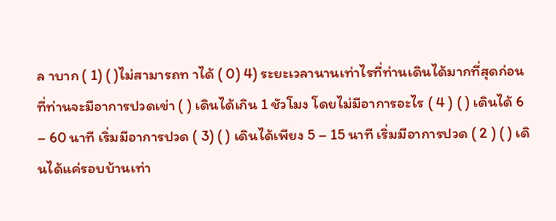ล าบาก ( 1) ( )ไม่สามารถท าได้ ( 0) 4) ระยะเวลานานเท่าไรที่ท่านเดินได้มากที่สุดก่อนที่ท่านจะมีอาการปวดเข่า ( ) เดินได้เกิน 1 ชัวโมง โดยไม่มีอาการอะไร ( 4 ) ( ) เดินได้ 6 – 60 นาที เริ่มมีอาการปวด ( 3) ( ) เดินได้เพียง 5 – 15 นาที เริ่มมีอาการปวด ( 2 ) ( ) เดินได้แค่รอบบ้านเท่า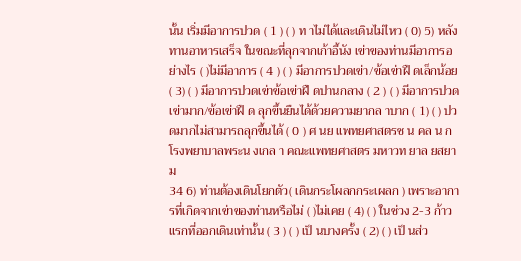นั้น เริ่มมีอาการปวด ( 1 ) ( ) ท าไม่ได้และเดินไม่ไหว ( 0) 5) หลังทานอาหารเสร็จ ในขณะที่ลุกจากเก้าอี้นัง เข่าของท่านมีอาการอย่างไร ( )ไม่มีอาการ ( 4 ) ( ) มีอาการปวดเข่า/ข้อเข่าฝื ดเล็กน้อย ( 3) ( ) มีอาการปวดเข่าข้อเข่าฝื ดปานกลาง ( 2 ) ( ) มีอาการปวดเข่ามาก/ข้อเข่าฝื ด ลุกขึ้นยืนได้ด้วยความยากล าบาก ( 1) ( ) ปวดมากไม่สามารถลุกขึ้นได้ ( 0 ) ศ นย แพทยศาสตรช น คล น ก โรงพยาบาลพระน งเกล า คณะแพทยศาสตร มหาวท ยาล ยสยาม
34 6) ท่านต้องเดินโยกตัว( เดินกระโผลกกระเผลก ) เพราะอาการที่เกิดจากเข่าของท่านหรือไม่ ( )ไม่เคย ( 4) ( ) ในช่วง 2-3 ก้าวแรกที่ออกเดินเท่านั้น ( 3 ) ( ) เป็ นบางครั้ง ( 2) ( ) เป็ นส่ว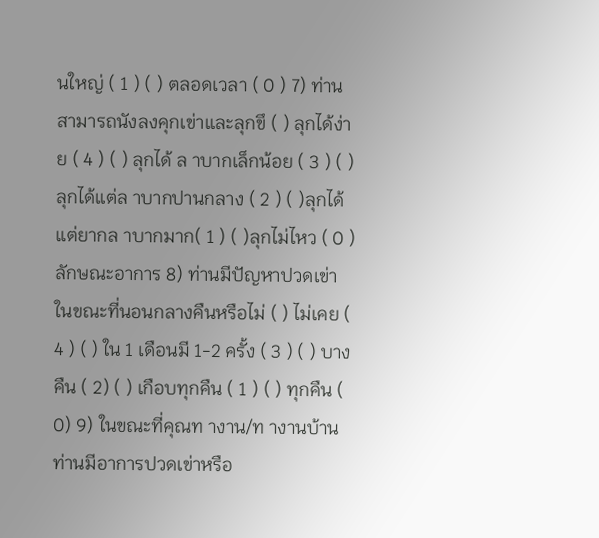นใหญ่ ( 1 ) ( ) ตลอดเวลา ( 0 ) 7) ท่านสามารถนังลงคุกเข่าและลุกขึ ( ) ลุกได้ง่าย ( 4 ) ( ) ลุกได้ ล าบากเล็กน้อย ( 3 ) ( ) ลุกได้แต่ล าบากปานกลาง ( 2 ) ( )ลุกได้แต่ยากล าบากมาก( 1 ) ( )ลุกไม่ไหว ( 0 ) ลักษณะอาการ 8) ท่านมีปัญหาปวดเข่า ในขณะที่นอนกลางคืนหรือไม่ ( ) ไม่เคย ( 4 ) ( ) ใน 1 เดือนมี 1-2 ครั้ง ( 3 ) ( ) บางคืน ( 2) ( ) เกือบทุกคืน ( 1 ) ( ) ทุกคืน ( 0) 9) ในขณะที่คุณท างาน/ท างานบ้าน ท่านมีอาการปวดเข่าหรือ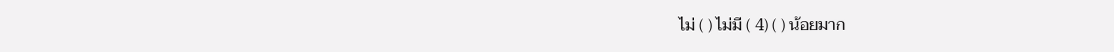ไม่ ( ) ไม่มี ( 4) ( ) น้อยมาก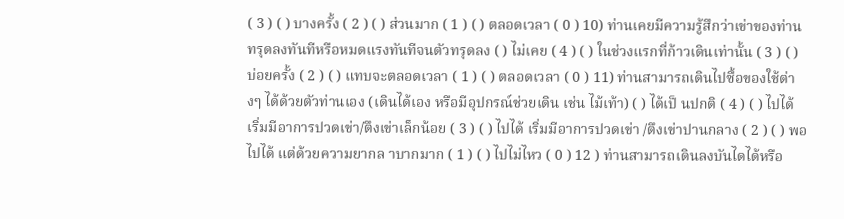( 3 ) ( ) บางครั้ง ( 2 ) ( ) ส่วนมาก ( 1 ) ( ) ตลอดเวลา ( 0 ) 10) ท่านเคยมีความรู้สึกว่าเข่าของท่านทรุดลงทันทีหรือหมดแรงทันทีจนตัวทรุดลง ( ) ไม่เคย ( 4 ) ( ) ในช่วงแรกที่ก้าวเดินเท่านั้น ( 3 ) ( ) บ่อยครั้ง ( 2 ) ( ) แทบจะตลอดเวลา ( 1 ) ( ) ตลอดเวลา ( 0 ) 11) ท่านสามารถเดินไปซื้อของใช้ต่างๆ ได้ด้วยตัวท่านเอง (เดินได้เอง หรือมีอุปกรณ์ช่วยเดิน เช่น ไม้เท้า) ( ) ได้เป็ นปกติ ( 4 ) ( ) ไปได้ เริ่มมีอาการปวดเข่า/ตึงเข่าเล็กน้อย ( 3 ) ( ) ไปได้ เริ่มมีอาการปวดเข่า /ตึงเข่าปานกลาง ( 2 ) ( ) พอไปได้ แต่ด้วยความยากล าบากมาก ( 1 ) ( ) ไปไม่ไหว ( 0 ) 12 ) ท่านสามารถเดินลงบันไดได้หรือ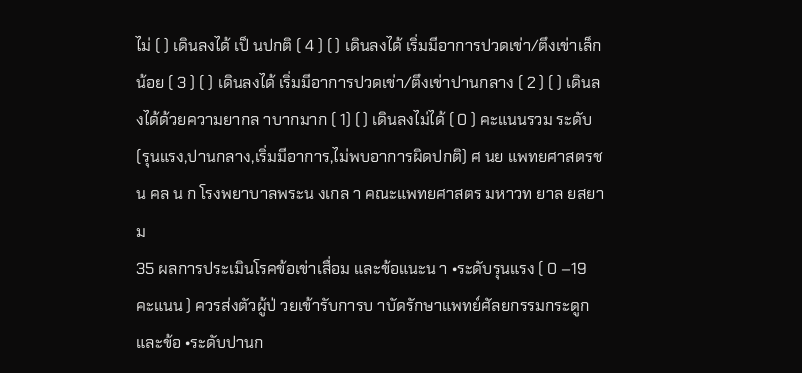ไม่ ( ) เดินลงได้ เป็ นปกติ ( 4 ) ( ) เดินลงได้ เริ่มมีอาการปวดเข่า/ตึงเข่าเล็กน้อย ( 3 ) ( ) เดินลงได้ เริ่มมีอาการปวดเข่า/ตึงเข่าปานกลาง ( 2 ) ( ) เดินลงได้ด้วยความยากล าบากมาก ( 1) ( ) เดินลงไม่ได้ ( 0 ) คะแนนรวม ระดับ (รุนแรง,ปานกลาง,เริ่มมีอาการ,ไม่พบอาการผิดปกติ) ศ นย แพทยศาสตรช น คล น ก โรงพยาบาลพระน งเกล า คณะแพทยศาสตร มหาวท ยาล ยสยาม
35 ผลการประเมินโรคข้อเข่าเสื่อม และข้อแนะน า •ระดับรุนแรง ( 0 –19 คะแนน ) ควรส่งตัวผู้ป่ วยเข้ารับการบ าบัดรักษาแพทย์ศัลยกรรมกระดูกและข้อ •ระดับปานก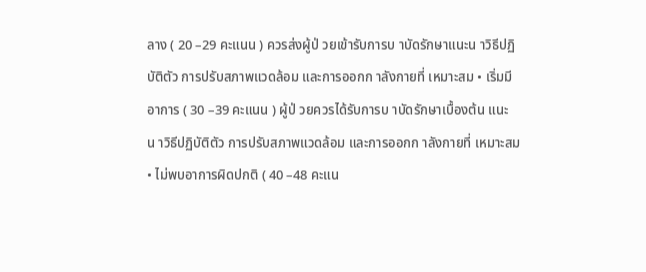ลาง ( 20 –29 คะแนน ) ควรส่งผู้ป่ วยเข้ารับการบ าบัดรักษาแนะน าวิธีปฏิบัติตัว การปรับสภาพแวดล้อม และการออกก าลังกายที่ เหมาะสม • เริ่มมีอาการ ( 30 –39 คะแนน ) ผู้ป่ วยควรได้รับการบ าบัดรักษาเบื้องต้น แนะน าวิธีปฏิบัติตัว การปรับสภาพแวดล้อม และการออกก าลังกายที่ เหมาะสม • ไม่พบอาการผิดปกติ ( 40 –48 คะแน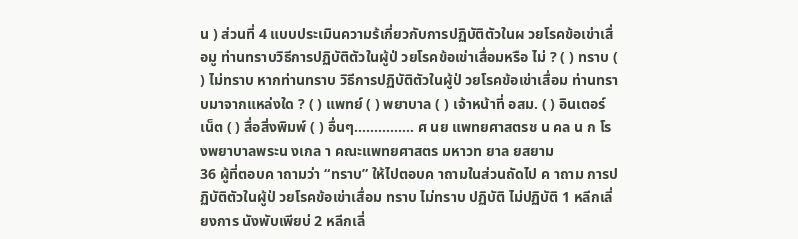น ) ส่วนที่ 4 แบบประเมินความร้เกี่ยวกับการปฏิบัติตัวในผ วยโรคข้อเข่าเสื่อมู ท่านทราบวิธีการปฏิบัติตัวในผู้ป่ วยโรคข้อเข่าเสื่อมหรือ ไม่ ? ( ) ทราบ ( ) ไม่ทราบ หากท่านทราบ วิธีการปฏิบัติตัวในผู้ป่ วยโรคข้อเข่าเสื่อม ท่านทราบมาจากแหล่งใด ? ( ) แพทย์ ( ) พยาบาล ( ) เจ้าหน้าที่ อสม. ( ) อินเตอร์เน็ต ( ) สื่อสิ่งพิมพ์ ( ) อื่นๆ............... ศ นย แพทยศาสตรช น คล น ก โรงพยาบาลพระน งเกล า คณะแพทยศาสตร มหาวท ยาล ยสยาม
36 ผู้ที่ตอบค าถามว่า “ทราบ” ให้ไปตอบค าถามในส่วนถัดไป ค าถาม การปฏิบัติตัวในผู้ป่ วยโรคข้อเข่าเสื่อม ทราบ ไม่ทราบ ปฏิบัติ ไม่ปฏิบัติ 1 หลีกเลี่ยงการ นังพับเพียบ่ 2 หลีกเลี่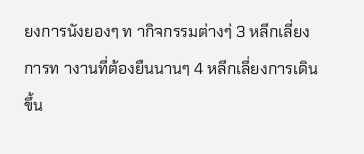ยงการนังยองๆ ท ากิจกรรมต่างๆ่ 3 หลีกเลี่ยงการท างานที่ต้องยืนนานๆ 4 หลีกเลี่ยงการเดินขึ้น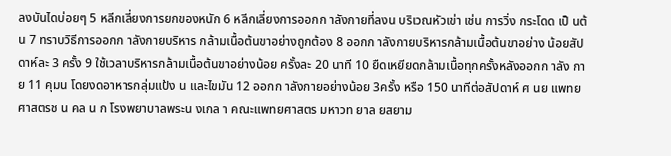ลงบันไดบ่อยๆ 5 หลีกเลี่ยงการยกของหนัก 6 หลีกเลี่ยงการออกก าลังกายที่ลงน บริเวณหัวเข่า เช่น การวิ่ง กระโดด เป็ นต้น 7 ทราบวิธีการออกก าลังกายบริหาร กล้ามเนื้อต้นขาอย่างถูกต้อง 8 ออกก าลังกายบริหารกล้ามเนื้อต้นขาอย่าง น้อยสัปดาห์ละ 3 ครั้ง 9 ใช้เวลาบริหารกล้ามเนื้อต้นขาอย่างน้อย ครั้งละ 20 นาที 10 ยืดเหยียดกล้ามเนื้อทุกครั้งหลังออกก าลัง กาย 11 คุมน โดยงดอาหารกลุ่มแป้ง น และไขมัน 12 ออกก าลังกายอย่างน้อย 3ครั้ง หรือ 150 นาทีต่อสัปดาห์ ศ นย แพทยศาสตรช น คล น ก โรงพยาบาลพระน งเกล า คณะแพทยศาสตร มหาวท ยาล ยสยาม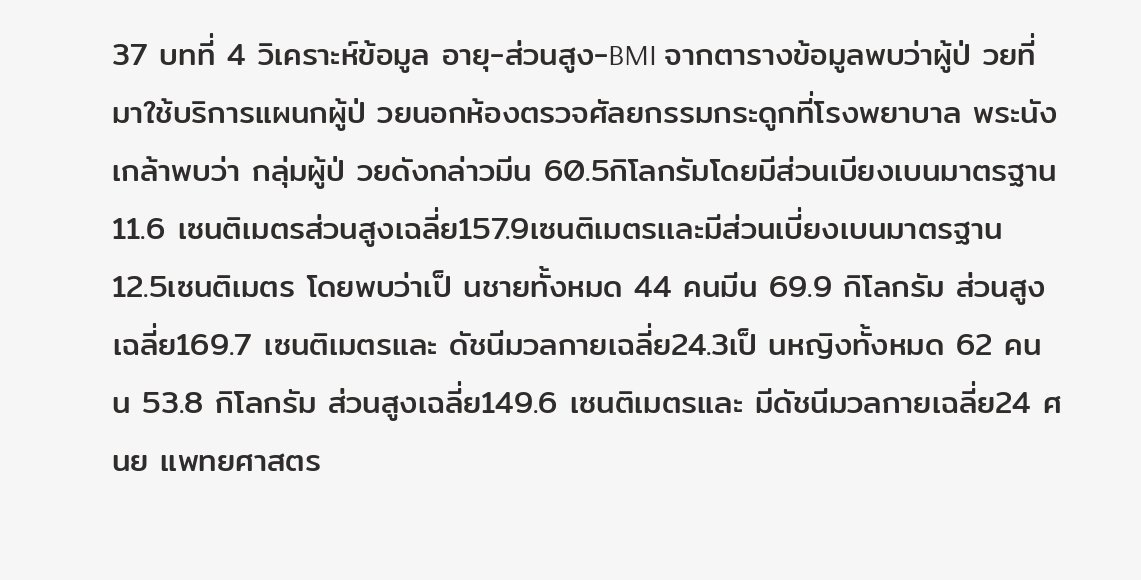37 บทที่ 4 วิเคราะห์ข้อมูล อายุ-ส่วนสูง-BMI จากตารางข้อมูลพบว่าผู้ป่ วยที่มาใช้บริการแผนกผู้ป่ วยนอกห้องตรวจศัลยกรรมกระดูกที่โรงพยาบาล พระนังเกล้าพบว่า กลุ่มผู้ป่ วยดังกล่าวมีน 60.5กิโลกรัมโดยมีส่วนเบียงเบนมาตรฐาน 11.6 เซนติเมตรส่วนสูงเฉลี่ย157.9เซนติเมตรเเละมีส่วนเบี่ยงเบนมาตรฐาน 12.5เซนติเมตร โดยพบว่าเป็ นชายทั้งหมด 44 คนมีน 69.9 กิโลกรัม ส่วนสูงเฉลี่ย169.7 เซนติเมตรและ ดัชนีมวลกายเฉลี่ย24.3เป็ นหญิงทั้งหมด 62 คน น 53.8 กิโลกรัม ส่วนสูงเฉลี่ย149.6 เซนติเมตรและ มีดัชนีมวลกายเฉลี่ย24 ศ นย แพทยศาสตร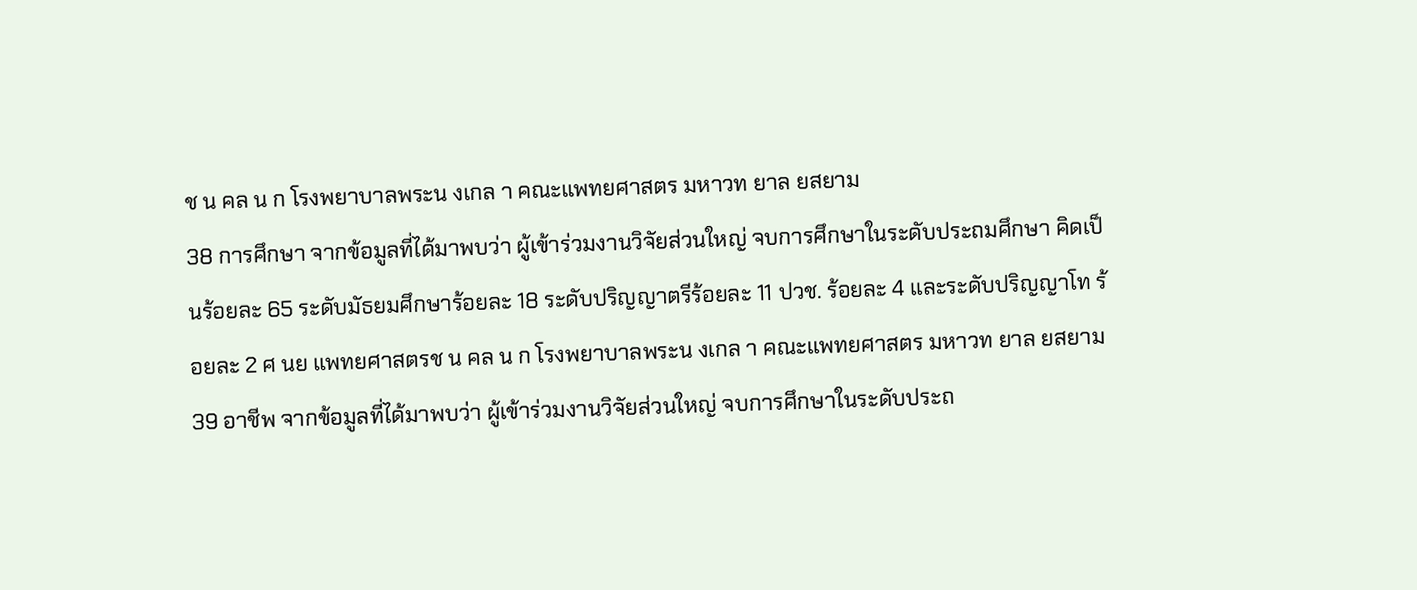ช น คล น ก โรงพยาบาลพระน งเกล า คณะแพทยศาสตร มหาวท ยาล ยสยาม
38 การศึกษา จากข้อมูลที่ได้มาพบว่า ผู้เข้าร่วมงานวิจัยส่วนใหญ่ จบการศึกษาในระดับประถมศึกษา คิดเป็ นร้อยละ 65 ระดับมัธยมศึกษาร้อยละ 18 ระดับปริญญาตรีร้อยละ 11 ปวช. ร้อยละ 4 และระดับปริญญาโท ร้อยละ 2 ศ นย แพทยศาสตรช น คล น ก โรงพยาบาลพระน งเกล า คณะแพทยศาสตร มหาวท ยาล ยสยาม
39 อาชีพ จากข้อมูลที่ได้มาพบว่า ผู้เข้าร่วมงานวิจัยส่วนใหญ่ จบการศึกษาในระดับประถ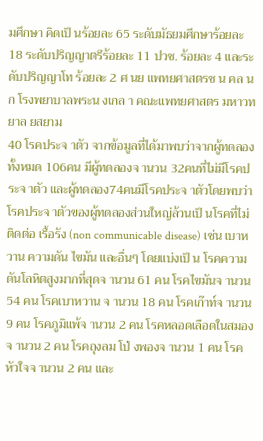มศึกษา คิดเป็ นร้อยละ 65 ระดับมัธยมศึกษาร้อยละ 18 ระดับปริญญาตรีร้อยละ 11 ปวช. ร้อยละ 4 และระดับปริญญาโท ร้อยละ 2 ศ นย แพทยศาสตรช น คล น ก โรงพยาบาลพระน งเกล า คณะแพทยศาสตร มหาวท ยาล ยสยาม
40 โรคประจ าตัว จากข้อมูลที่ได้มาพบว่าจากผู้ทดลองทั้งหมด 106คน มีผู้ทดลองจ านวน 32คนที่ไม่มีโรคประจ าตัว และผู้ทดลอง74คนมีโรคประจ าตัวโดยพบว่าโรคประจ าตัวของผู้ทดลองส่วนใหญ่ล้วนเป็ นโรคที่ไม่ติดต่อ เรื้อรัง (non communicable disease) เช่น เบาหวาน ความดัน ไขมัน และอื่นๆ โดยแบ่งเป็ น โรคความดันโลหิตสูงมากที่สุดจ านวน 61 คน โรคไขมันจ านวน 54 คน โรคเบาหวาน จ านวน 18 คน โรคเก๊าท์จ านวน 9 คน โรคภูมิแพ้จ านวน 2 คน โรคหลอดเลือดในสมองจ านวน 2 คน โรคถุงลม โป่ งพองจ านวน 1 คน โรคหัวใจจ านวน 2 คน และ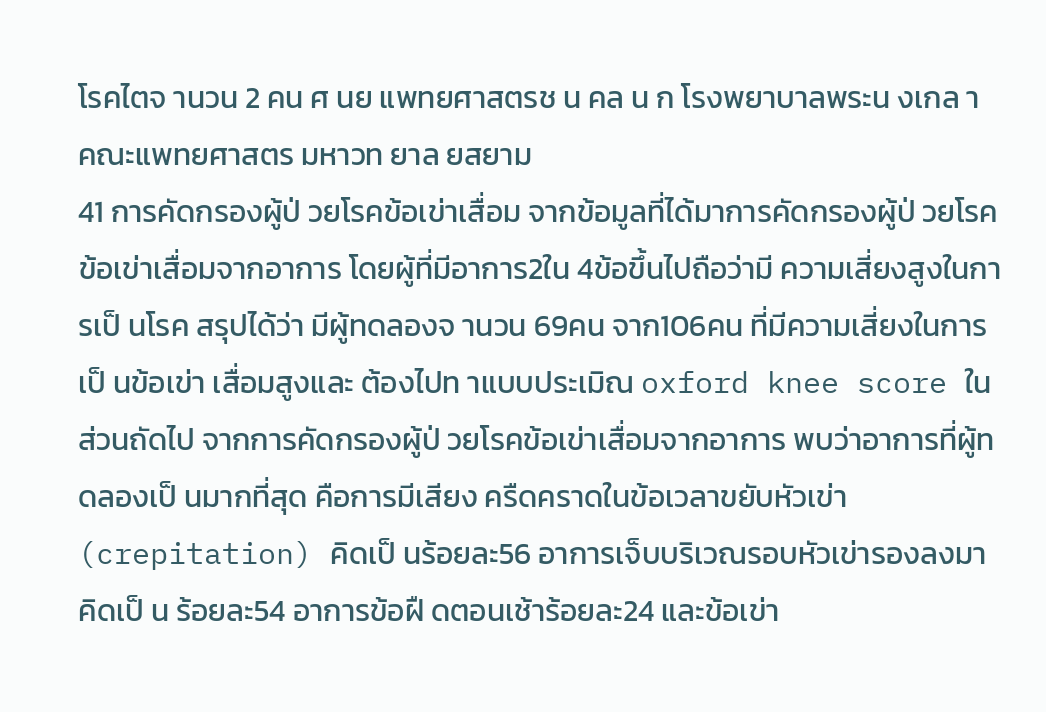โรคไตจ านวน 2 คน ศ นย แพทยศาสตรช น คล น ก โรงพยาบาลพระน งเกล า คณะแพทยศาสตร มหาวท ยาล ยสยาม
41 การคัดกรองผู้ป่ วยโรคข้อเข่าเสื่อม จากข้อมูลที่ได้มาการคัดกรองผู้ป่ วยโรคข้อเข่าเสื่อมจากอาการ โดยผู้ที่มีอาการ2ใน 4ข้อขึ้นไปถือว่ามี ความเสี่ยงสูงในการเป็ นโรค สรุปได้ว่า มีผู้ทดลองจ านวน 69คน จาก106คน ที่มีความเสี่ยงในการเป็ นข้อเข่า เสื่อมสูงและ ต้องไปท าแบบประเมิณ oxford knee score ในส่วนถัดไป จากการคัดกรองผู้ป่ วยโรคข้อเข่าเสื่อมจากอาการ พบว่าอาการที่ผู้ทดลองเป็ นมากที่สุด คือการมีเสียง ครืดคราดในข้อเวลาขยับหัวเข่า (crepitation) คิดเป็ นร้อยละ56 อาการเจ็บบริเวณรอบหัวเข่ารองลงมาคิดเป็ น ร้อยละ54 อาการข้อฝื ดตอนเช้าร้อยละ24 และข้อเข่า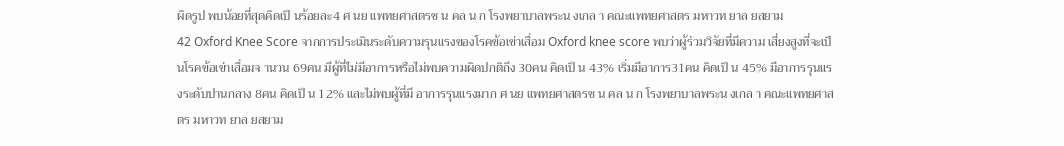ผิดรูป พบน้อยที่สุดคิดเป็ นร้อยละ4 ศ นย แพทยศาสตรช น คล น ก โรงพยาบาลพระน งเกล า คณะแพทยศาสตร มหาวท ยาล ยสยาม
42 Oxford Knee Score จากการประเมินระดับความรุนแรงของโรคข้อเข่าเสื่อม Oxford knee score พบว่าผู้ร่วมวิจัยที่มีความ เสี่ยงสูงที่จะเป็ นโรคข้อเข่าเสื่อมจ านวน 69คน มีผู้ที่ไม่มีอาการหรือไม่พบความผิดปกติถึง 30คน คิดเป็ น 43% เริ่มมีอาการ31คน คิดเป็ น 45% มีอาการรุนแรงระดับปานกลาง 8คน คิดเป็ น 12% และไม่พบผู้ที่มี อาการรุนแรงมาก ศ นย แพทยศาสตรช น คล น ก โรงพยาบาลพระน งเกล า คณะแพทยศาสตร มหาวท ยาล ยสยาม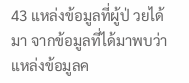43 แหล่งข้อมูลที่ผู้ป่ วยได้มา จากข้อมูลที่ได้มาพบว่าแหล่งข้อมูลค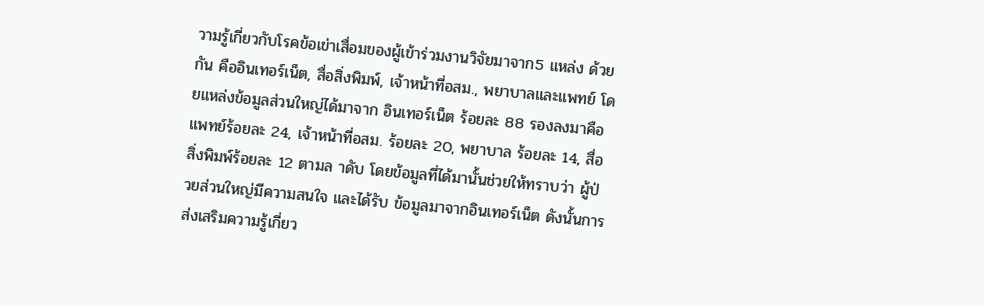วามรู้เกี่ยวกับโรคข้อเข่าเสื่อมของผู้เข้าร่วมงานวิจัยมาจาก5 แหล่ง ด้วยกัน คืออินเทอร์เน็ต, สื่อสิ่งพิมพ์, เจ้าหน้าที่อสม., พยาบาลและแพทย์ โดยแหล่งข้อมูลส่วนใหญ่ได้มาจาก อินเทอร์เน็ต ร้อยละ 88 รองลงมาคือ แพทย์ร้อยละ 24, เจ้าหน้าที่อสม. ร้อยละ 20, พยาบาล ร้อยละ 14, สื่อ สิ่งพิมพ์ร้อยละ 12 ตามล าดับ โดยข้อมูลที่ได้มานั้นช่วยให้ทราบว่า ผู้ป่ วยส่วนใหญ่มีความสนใจ และได้รับ ข้อมูลมาจากอินเทอร์เน็ต ดังนั้นการส่งเสริมความรู้เกี่ยว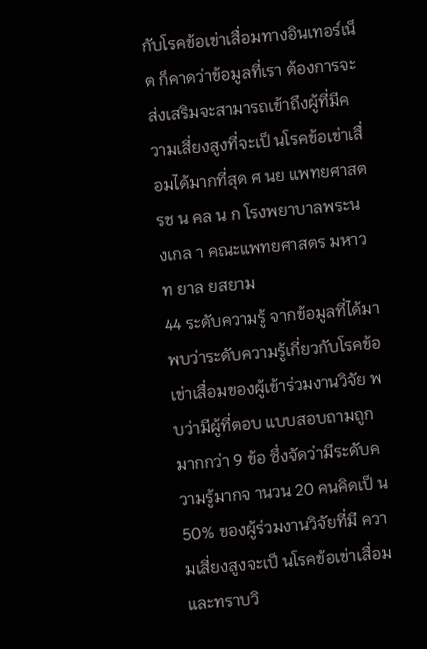กับโรคข้อเข่าเสื่อมทางอินเทอร์เน็ต ก็คาดว่าข้อมูลที่เรา ต้องการจะส่งเสริมจะสามารถเข้าถึงผู้ที่มีความเสี่ยงสูงที่จะเป็ นโรคข้อเข่าเสื่อมได้มากที่สุด ศ นย แพทยศาสตรช น คล น ก โรงพยาบาลพระน งเกล า คณะแพทยศาสตร มหาวท ยาล ยสยาม
44 ระดับความรู้ จากข้อมูลที่ได้มาพบว่าระดับความรู้เกี่ยวกับโรคข้อเข่าเสื่อมของผู้เข้าร่วมงานวิจัย พบว่ามีผู้ที่ตอบ แบบสอบถามถูกมากกว่า 9 ข้อ ซึ่งจัดว่ามีระดับความรู้มากจ านวน 20 คนคิดเป็ น 50% ของผู้ร่วมงานวิจัยที่มี ความเสี่ยงสูงจะเป็ นโรคข้อเข่าเสื่อมและทราบวิ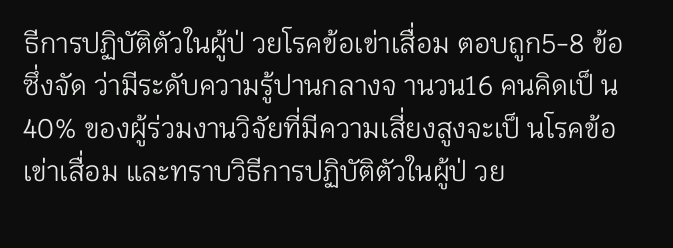ธีการปฏิบัติตัวในผู้ป่ วยโรคข้อเข่าเสื่อม ตอบถูก5-8 ข้อ ซึ่งจัด ว่ามีระดับความรู้ปานกลางจ านวน16 คนคิดเป็ น 40% ของผู้ร่วมงานวิจัยที่มีความเสี่ยงสูงจะเป็ นโรคข้อเข่าเสื่อม และทราบวิธีการปฏิบัติตัวในผู้ป่ วย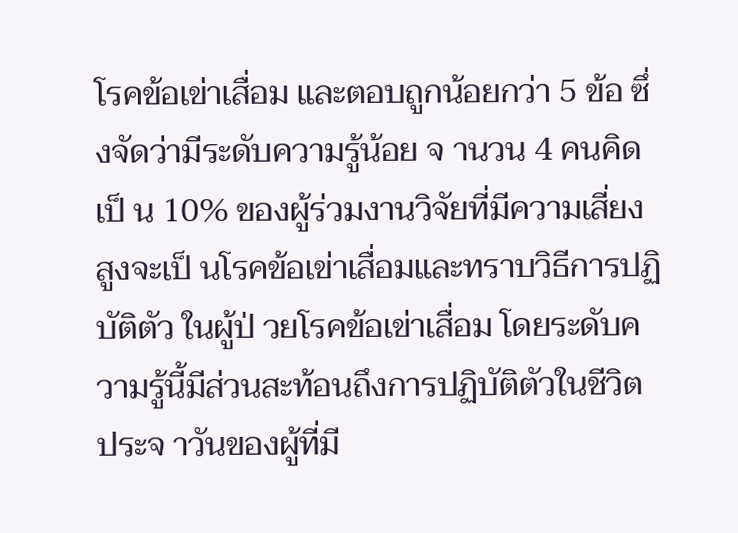โรคข้อเข่าเสื่อม และตอบถูกน้อยกว่า 5 ข้อ ซึ่งจัดว่ามีระดับความรู้น้อย จ านวน 4 คนคิดเป็ น 10% ของผู้ร่วมงานวิจัยที่มีความเสี่ยงสูงจะเป็ นโรคข้อเข่าเสื่อมและทราบวิธีการปฏิบัติตัว ในผู้ป่ วยโรคข้อเข่าเสื่อม โดยระดับความรู้นี้มีส่วนสะท้อนถึงการปฏิบัติตัวในชีวิตประจ าวันของผู้ที่มี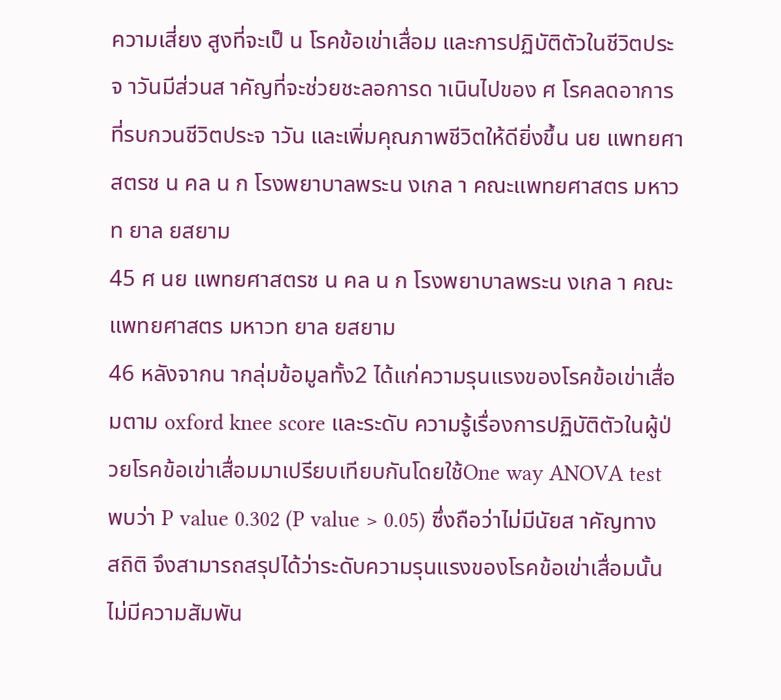ความเสี่ยง สูงที่จะเป็ น โรคข้อเข่าเสื่อม และการปฏิบัติตัวในชีวิตประจ าวันมีส่วนส าคัญที่จะช่วยชะลอการด าเนินไปของ ศ โรคลดอาการที่รบกวนชีวิตประจ าวัน และเพิ่มคุณภาพชีวิตให้ดียิ่งขึ้น นย แพทยศาสตรช น คล น ก โรงพยาบาลพระน งเกล า คณะแพทยศาสตร มหาวท ยาล ยสยาม
45 ศ นย แพทยศาสตรช น คล น ก โรงพยาบาลพระน งเกล า คณะแพทยศาสตร มหาวท ยาล ยสยาม
46 หลังจากน ากลุ่มข้อมูลทั้ง2 ได้แก่ความรุนแรงของโรคข้อเข่าเสื่อมตาม oxford knee score และระดับ ความรู้เรื่องการปฏิบัติตัวในผู้ป่ วยโรคข้อเข่าเสื่อมมาเปรียบเทียบกันโดยใช้One way ANOVA test พบว่า P value 0.302 (P value > 0.05) ซึ่งถือว่าไม่มีนัยส าคัญทางสถิติ จึงสามารถสรุปได้ว่าระดับความรุนแรงของโรคข้อเข่าเสื่อมนั้นไม่มีความสัมพัน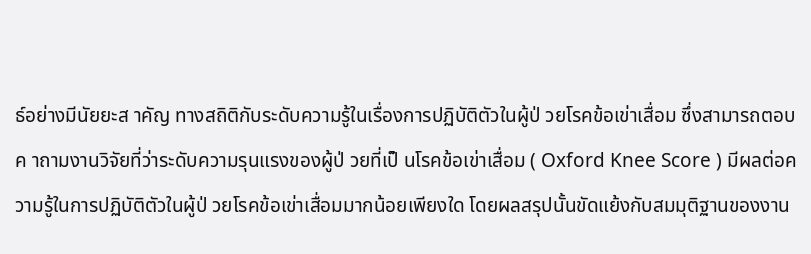ธ์อย่างมีนัยยะส าคัญ ทางสถิติกับระดับความรู้ในเรื่องการปฏิบัติตัวในผู้ป่ วยโรคข้อเข่าเสื่อม ซึ่งสามารถตอบค าถามงานวิจัยที่ว่าระดับความรุนแรงของผู้ป่ วยที่เป็ นโรคข้อเข่าเสื่อม ( Oxford Knee Score ) มีผลต่อความรู้ในการปฏิบัติตัวในผู้ป่ วยโรคข้อเข่าเสื่อมมากน้อยเพียงใด โดยผลสรุปนั้นขัดแย้งกับสมมุติฐานของงาน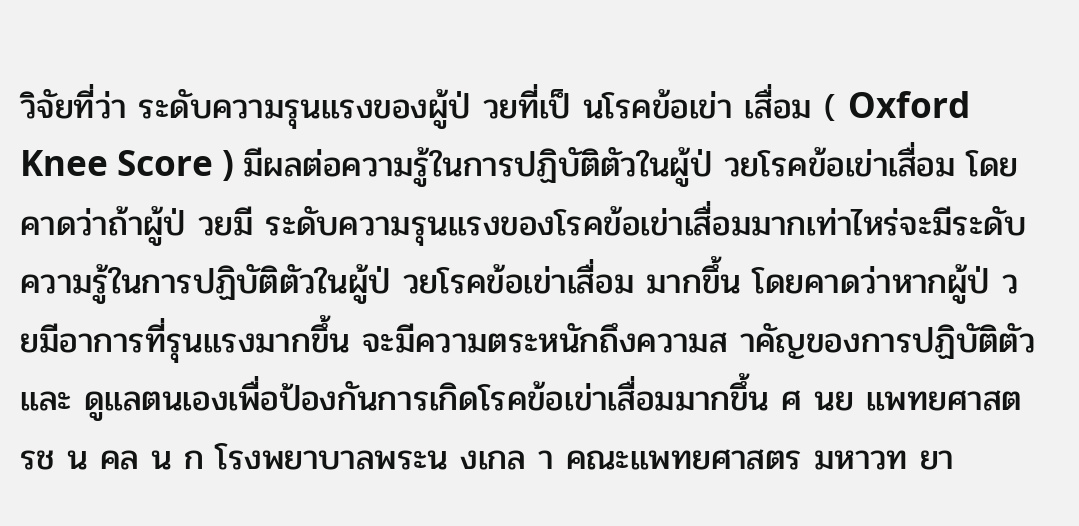วิจัยที่ว่า ระดับความรุนแรงของผู้ป่ วยที่เป็ นโรคข้อเข่า เสื่อม ( Oxford Knee Score ) มีผลต่อความรู้ในการปฏิบัติตัวในผู้ป่ วยโรคข้อเข่าเสื่อม โดยคาดว่าถ้าผู้ป่ วยมี ระดับความรุนแรงของโรคข้อเข่าเสื่อมมากเท่าไหร่จะมีระดับความรู้ในการปฏิบัติตัวในผู้ป่ วยโรคข้อเข่าเสื่อม มากขึ้น โดยคาดว่าหากผู้ป่ วยมีอาการที่รุนแรงมากขึ้น จะมีความตระหนักถึงความส าคัญของการปฏิบัติตัวและ ดูแลตนเองเพื่อป้องกันการเกิดโรคข้อเข่าเสื่อมมากขึ้น ศ นย แพทยศาสตรช น คล น ก โรงพยาบาลพระน งเกล า คณะแพทยศาสตร มหาวท ยา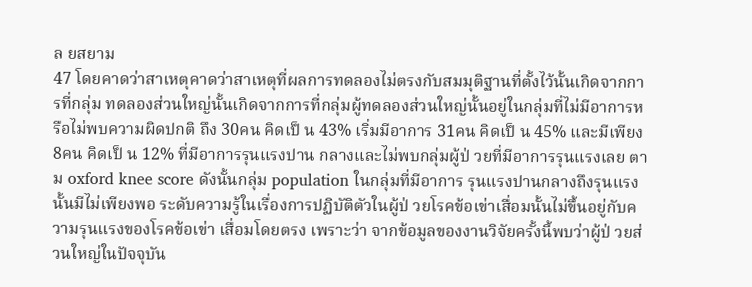ล ยสยาม
47 โดยคาดว่าสาเหตุคาดว่าสาเหตุที่ผลการทดลองไม่ตรงกับสมมุติฐานที่ตั้งไว้นั้นเกิดจากการที่กลุ่ม ทดลองส่วนใหญ่นั้นเกิดจากการที่กลุ่มผู้ทดลองส่วนใหญ่นั้นอยู่ในกลุ่มที่ไม่มีอาการหรือไม่พบความผิดปกติ ถึง 30คน คิดเป็ น 43% เริ่มมีอาการ 31คน คิดเป็ น 45% และมีเพียง 8คน คิดเป็ น 12% ที่มีอาการรุนแรงปาน กลางและไม่พบกลุ่มผู้ป่ วยที่มีอาการรุนแรงเลย ตาม oxford knee score ดังนั้นกลุ่ม population ในกลุ่มที่มีอาการ รุนแรงปานกลางถึงรุนแรง นั้นมีไม่เพียงพอ ระดับความรู้ในเรื่องการปฏิบัติตัวในผู้ป่ วยโรคข้อเข่าเสื่อมนั้นไม่ขึ้นอยู่กับความรุนแรงของโรคข้อเข่า เสื่อมโดยตรง เพราะว่า จากข้อมูลของงานวิจัยครั้งนี้พบว่าผู้ป่ วยส่วนใหญ่ในปัจจุบัน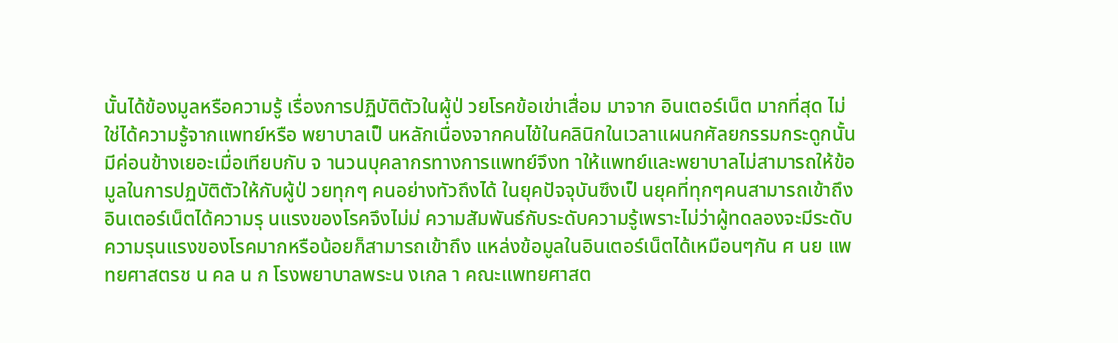นั้นได้ข้องมูลหรือความรู้ เรื่องการปฏิบัติตัวในผู้ป่ วยโรคข้อเข่าเสื่อม มาจาก อินเตอร์เน็ต มากที่สุด ไม่ใช่ได้ความรู้จากแพทย์หรือ พยาบาลเป็ นหลักเนื่องจากคนไข้ในคลินิกในเวลาแผนกศัลยกรรมกระดูกนั้นมีค่อนข้างเยอะเมื่อเทียบกับ จ านวนบุคลากรทางการแพทย์จึงท าให้แพทย์และพยาบาลไม่สามารถให้ข้อมูลในการปฏบัติตัวให้กับผู้ป่ วยทุกๆ คนอย่างทัวถึงได้ ในยุคปัจจุบันซึงเป็ นยุคที่ทุกๆคนสามารถเข้าถึงอินเตอร์เน็ตได้ความรุ นแรงของโรคจึงไม่ม่ ความสัมพันธ์กับระดับความรู้เพราะไม่ว่าผู้ทดลองจะมีระดับความรุนแรงของโรคมากหรือน้อยก็สามารถเข้าถึง แหล่งข้อมูลในอินเตอร์เน็ตได้เหมือนๆกัน ศ นย แพทยศาสตรช น คล น ก โรงพยาบาลพระน งเกล า คณะแพทยศาสต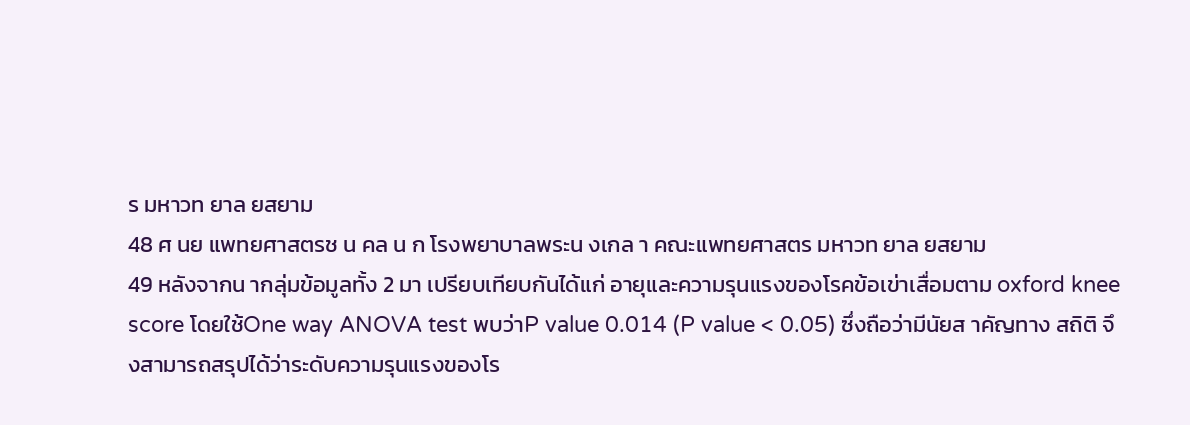ร มหาวท ยาล ยสยาม
48 ศ นย แพทยศาสตรช น คล น ก โรงพยาบาลพระน งเกล า คณะแพทยศาสตร มหาวท ยาล ยสยาม
49 หลังจากน ากลุ่มข้อมูลทั้ง 2 มา เปรียบเทียบกันได้แก่ อายุและความรุนแรงของโรคข้อเข่าเสื่อมตาม oxford knee score โดยใช้One way ANOVA test พบว่าP value 0.014 (P value < 0.05) ซึ่งถือว่ามีนัยส าคัญทาง สถิติ จึงสามารถสรุปได้ว่าระดับความรุนแรงของโร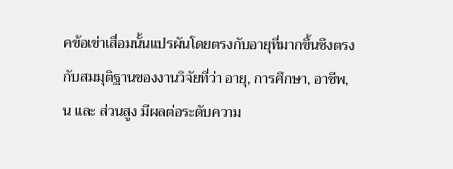คข้อเข่าเสื่อมนั้นแปรผันโดยตรงกับอายุที่มากขึ้นซึงตรง กับสมมุติฐานของงานวิจัยที่ว่า อายุ, การศึกษา, อาชีพ, น และ ส่วนสูง มีผลต่อระดับความ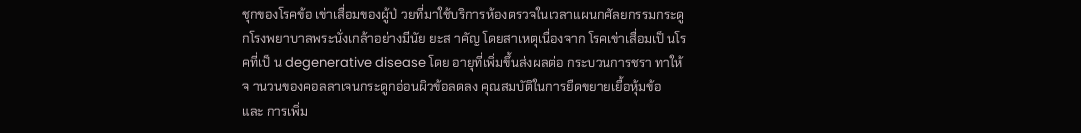ชุกของโรคข้อ เข่าเสื่อมของผู้ป่ วยที่มาใช้บริการห้องตรวจในเวลาแผนกศัลยกรรมกระดูกโรงพยาบาลพระนั่งเกล้าอย่างมีนัย ยะส าคัญ โดยสาเหตุเนื่องจาก โรคเข่าเสื่อมเป็ นโรคที่เป็ น degenerative disease โดย อายุที่เพิ่มขึ้นส่งผลต่อ กระบวนการชรา ทาให้จ านวนของคอลลาเจนกระดูกอ่อนผิวข้อลดลง คุณสมบัติในการยืดขยายเยื้อหุ้มข้อ และ การเพิ่ม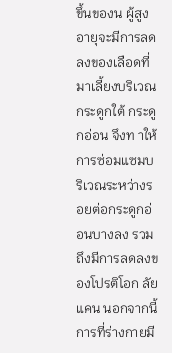ขึ้นของน ผู้สูงอายุจะมีการลดลงของเลือดที่มาเลี้ยงบริเวณกระดูกใต้ กระดูกอ่อน จึงท าให้การซ่อมแซมบริเวณระหว่างรอยต่อกระดูกอ่อนบางลง รวมถึงมีการลดลงของโปรติโอก ลัยแคน นอกจากนี้การที่ร่างกายมี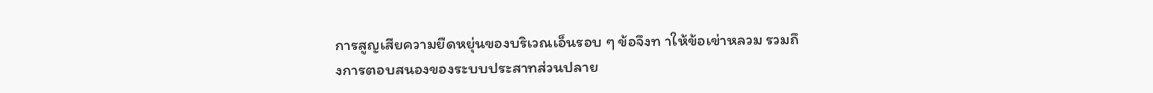การสูญเสียความยืดหยุ่นของบริเวณเอ็นรอบ ๆ ข้อจึงท าให้ข้อเข่าหลวม รวมถึงการตอบสนองของระบบประสาทส่วนปลาย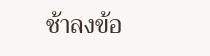ช้าลงข้อ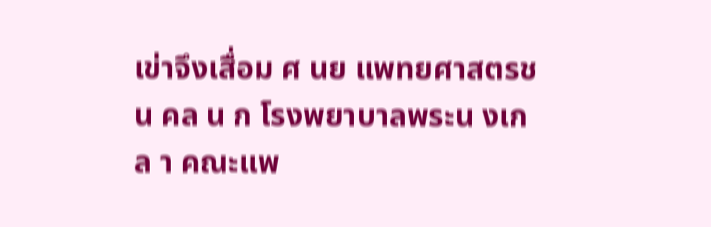เข่าจึงเสื่อม ศ นย แพทยศาสตรช น คล น ก โรงพยาบาลพระน งเกล า คณะแพ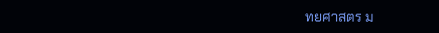ทยศาสตร ม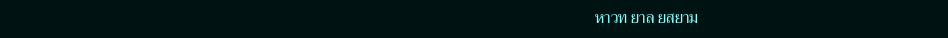หาวท ยาล ยสยาม